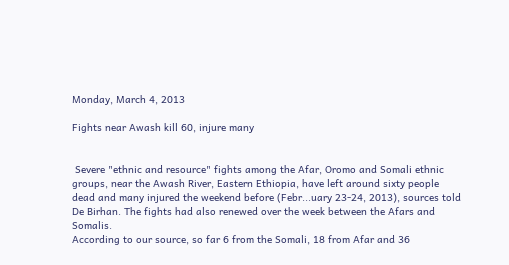Monday, March 4, 2013

Fights near Awash kill 60, injure many


 Severe "ethnic and resource" fights among the Afar, Oromo and Somali ethnic groups, near the Awash River, Eastern Ethiopia, have left around sixty people dead and many injured the weekend before (Febr...uary 23-24, 2013), sources told De Birhan. The fights had also renewed over the week between the Afars and Somalis.
According to our source, so far 6 from the Somali, 18 from Afar and 36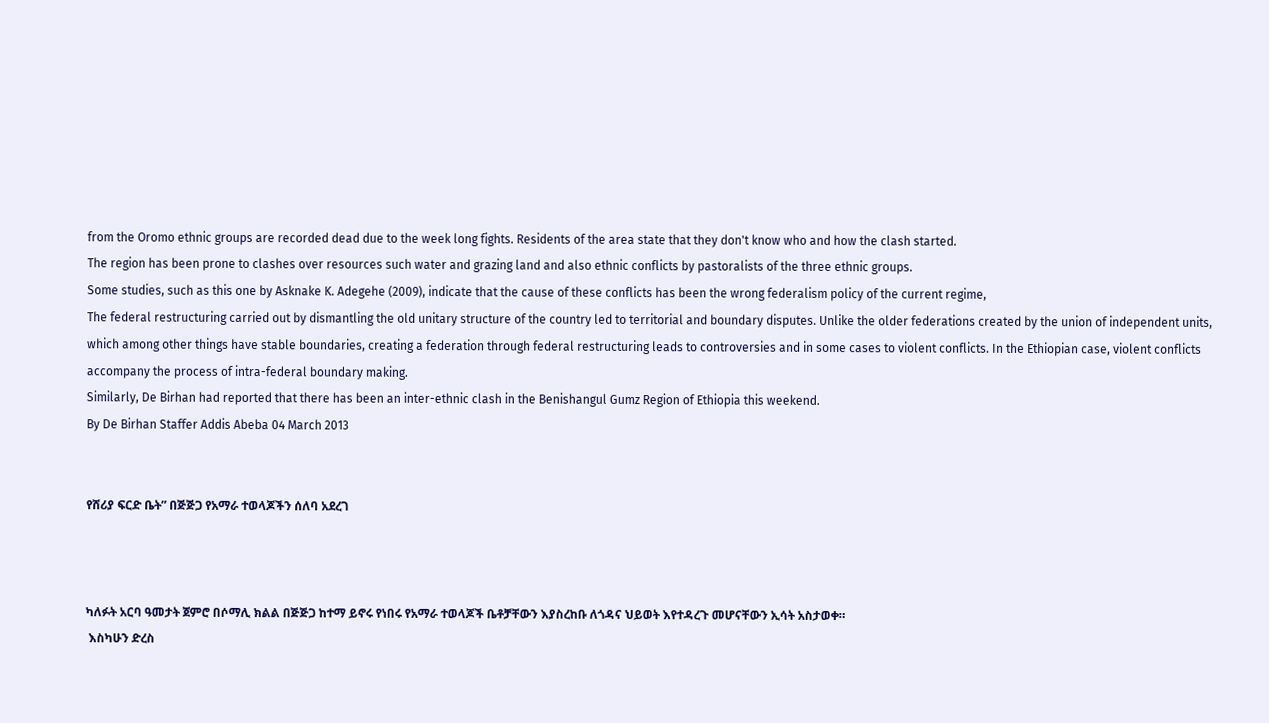from the Oromo ethnic groups are recorded dead due to the week long fights. Residents of the area state that they don't know who and how the clash started.
The region has been prone to clashes over resources such water and grazing land and also ethnic conflicts by pastoralists of the three ethnic groups.
Some studies, such as this one by Asknake K. Adegehe (2009), indicate that the cause of these conflicts has been the wrong federalism policy of the current regime,
The federal restructuring carried out by dismantling the old unitary structure of the country led to territorial and boundary disputes. Unlike the older federations created by the union of independent units, which among other things have stable boundaries, creating a federation through federal restructuring leads to controversies and in some cases to violent conflicts. In the Ethiopian case, violent conflicts accompany the process of intra-federal boundary making.
Similarly, De Birhan had reported that there has been an inter-ethnic clash in the Benishangul Gumz Region of Ethiopia this weekend.
By De Birhan Staffer Addis Abeba 04 March 2013


የሸሪያ ፍርድ ቤት” በጅጅጋ የአማራ ተወላጆችን ሰለባ አደረገ



ካለፉት አርባ ዓመታት ጀምሮ በሶማሊ ክልል በጅጅጋ ከተማ ይኖሩ የነበሩ የአማራ ተወላጆች ቤቶቻቸውን እያስረከቡ ለጎዳና ህይወት እየተዳረጉ መሆናቸውን ኢሳት አስታወቀ።
 እስካሁን ድረስ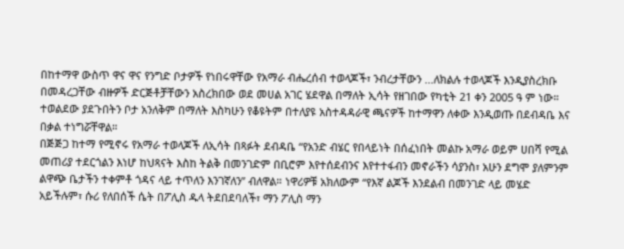በከተማዋ ውስጥ ዋና ዋና የንግድ ቦታዎች የነበሩዋቸው የአማራ ብሔረሰብ ተወላጆች፣ ንብረታቸውን ...ለክልሉ ተወላጆች እንዲያስረክቡ በመዳረጋቸው ብዙዎች ድርጅቶቻቸውን አስረክበው ወደ መሀል አገር ሄደዋል በማለት ኢሳት የዘገበው የካቲት 21 ቀን 2005 ዓ ም ነው። ተወልደው ያደጉበትን ቦታ አንለቅም በማለት እስካሁን የቆዩትም በተለያዩ አስተዳዳራዊ ጫናዎች ከተማዋን ለቀው እንዲወጡ በደብዳቤ እና በቃል ተነግሯቸዋል።
በጅጅጋ ከተማ የሚኖሩ የአማራ ተወላጆች ለኢሳት በጻፉት ደብዳቤ “የአንድ ብሄር የበላይነት በሰፈነበት መልኩ አማራ ወይም ሀበሻ የሚል መጠሪያ ተደርጎልን እነሆ ከህጻናት እስከ ትልቅ በመንገድም በቢሮም እየተሰደብንና እየተተፋብን መኖራችን ሳያንስ፣ አሁን ደግሞ ያለምንም ልዋጭ ቤታችን ተቀምቶ ጎዳና ላይ ተጥለን እንገኛለን” ብለዋል። ነዋሪዎቹ አክለውም “የእኛ ልጆች እንደልብ በመንገድ ላይ መሄድ አይችሉም፣ ሱሪ የለበሰች ሴት በፖሊስ ዱላ ትደበደባለች፣ ማን ፖሊስ ማን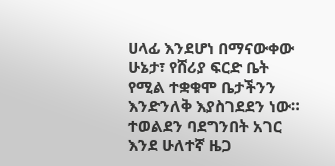ሀላፊ እንደሆነ በማናውቀው ሁኔታ፣ የሸሪያ ፍርድ ቤት የሚል ተቋቁሞ ቤታችንን እንድንለቅ እያስገደደን ነው። ተወልደን ባደግንበት አገር እንደ ሁለተኛ ዜጋ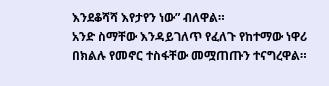እንደቆሻሻ እየታየን ነው” ብለዋል።
አንድ ስማቸው እንዳይገለጥ የፈለጉ የከተማው ነዋሪ በክልሉ የመኖር ተስፋቸው መሟጠጡን ተናግረዋል።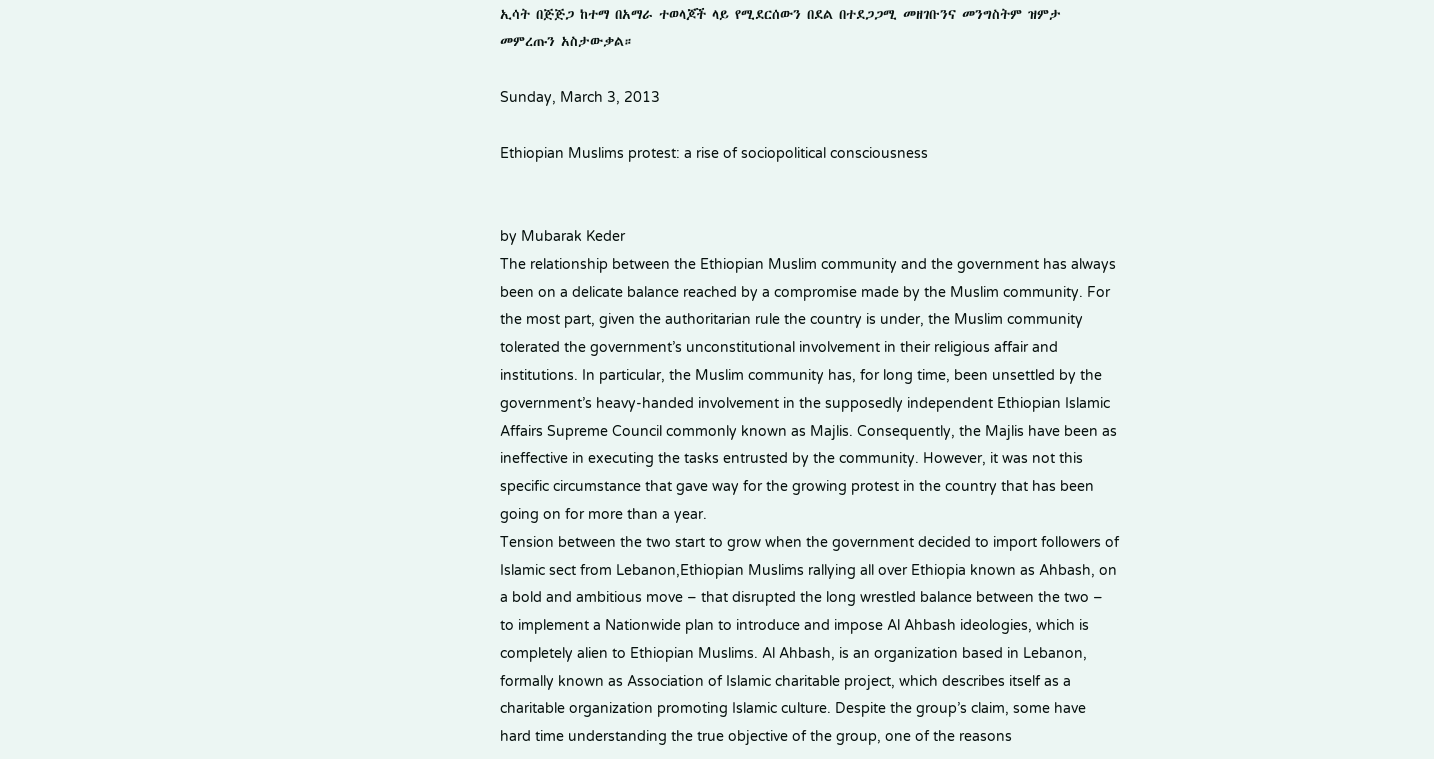ኢሳት በጅጅጋ ከተማ በአማራ ተወላጆች ላይ የሚደርሰውን በደል በተደጋጋሚ መዘገቡንና መንግስትም ዝምታ መምረጡን አስታውቃል።

Sunday, March 3, 2013

Ethiopian Muslims protest: a rise of sociopolitical consciousness


by Mubarak Keder
The relationship between the Ethiopian Muslim community and the government has always been on a delicate balance reached by a compromise made by the Muslim community. For the most part, given the authoritarian rule the country is under, the Muslim community tolerated the government’s unconstitutional involvement in their religious affair and institutions. In particular, the Muslim community has, for long time, been unsettled by the government’s heavy-handed involvement in the supposedly independent Ethiopian Islamic Affairs Supreme Council commonly known as Majlis. Consequently, the Majlis have been as ineffective in executing the tasks entrusted by the community. However, it was not this specific circumstance that gave way for the growing protest in the country that has been going on for more than a year.
Tension between the two start to grow when the government decided to import followers of Islamic sect from Lebanon,Ethiopian Muslims rallying all over Ethiopia known as Ahbash, on a bold and ambitious move – that disrupted the long wrestled balance between the two – to implement a Nationwide plan to introduce and impose Al Ahbash ideologies, which is completely alien to Ethiopian Muslims. Al Ahbash, is an organization based in Lebanon, formally known as Association of Islamic charitable project, which describes itself as a charitable organization promoting Islamic culture. Despite the group’s claim, some have hard time understanding the true objective of the group, one of the reasons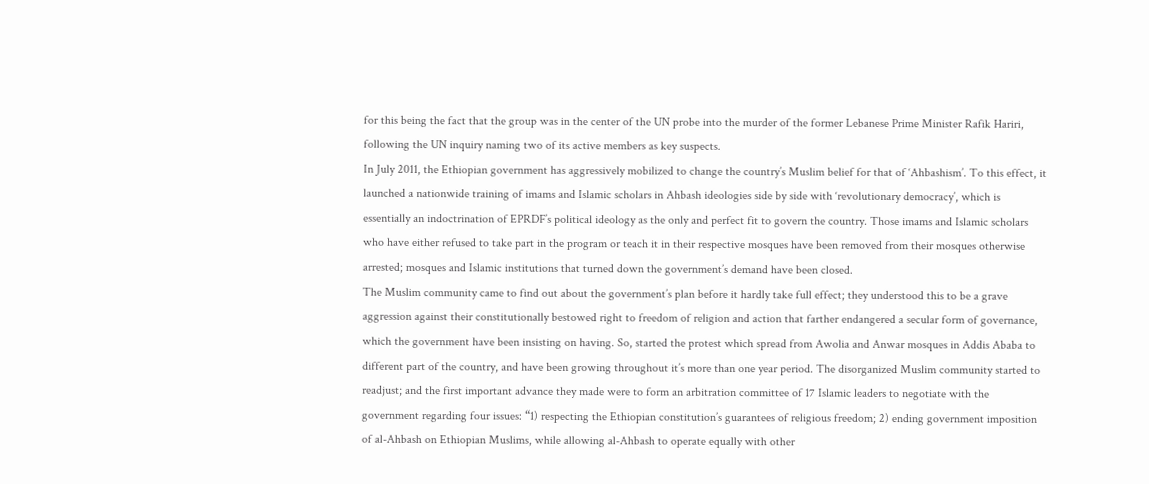for this being the fact that the group was in the center of the UN probe into the murder of the former Lebanese Prime Minister Rafik Hariri, following the UN inquiry naming two of its active members as key suspects.
In July 2011, the Ethiopian government has aggressively mobilized to change the country’s Muslim belief for that of ‘Ahbashism’. To this effect, it launched a nationwide training of imams and Islamic scholars in Ahbash ideologies side by side with ‘revolutionary democracy’, which is essentially an indoctrination of EPRDF’s political ideology as the only and perfect fit to govern the country. Those imams and Islamic scholars who have either refused to take part in the program or teach it in their respective mosques have been removed from their mosques otherwise arrested; mosques and Islamic institutions that turned down the government’s demand have been closed.
The Muslim community came to find out about the government’s plan before it hardly take full effect; they understood this to be a grave aggression against their constitutionally bestowed right to freedom of religion and action that farther endangered a secular form of governance, which the government have been insisting on having. So, started the protest which spread from Awolia and Anwar mosques in Addis Ababa to different part of the country, and have been growing throughout it’s more than one year period. The disorganized Muslim community started to readjust; and the first important advance they made were to form an arbitration committee of 17 Islamic leaders to negotiate with the government regarding four issues: “1) respecting the Ethiopian constitution’s guarantees of religious freedom; 2) ending government imposition of al-Ahbash on Ethiopian Muslims, while allowing al-Ahbash to operate equally with other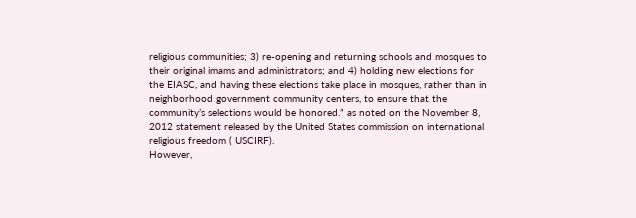religious communities; 3) re-opening and returning schools and mosques to their original imams and administrators; and 4) holding new elections for the EIASC, and having these elections take place in mosques, rather than in neighborhood government community centers, to ensure that the community’s selections would be honored.” as noted on the November 8, 2012 statement released by the United States commission on international religious freedom ( USCIRF).
However,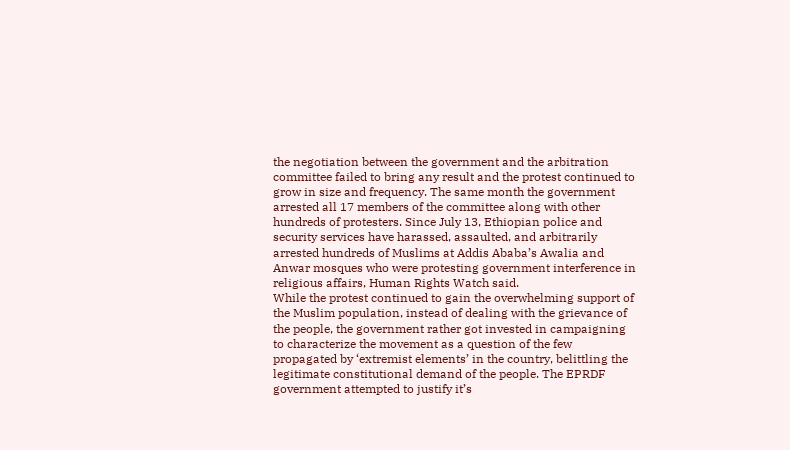the negotiation between the government and the arbitration committee failed to bring any result and the protest continued to grow in size and frequency. The same month the government arrested all 17 members of the committee along with other hundreds of protesters. Since July 13, Ethiopian police and security services have harassed, assaulted, and arbitrarily arrested hundreds of Muslims at Addis Ababa’s Awalia and Anwar mosques who were protesting government interference in religious affairs, Human Rights Watch said.
While the protest continued to gain the overwhelming support of the Muslim population, instead of dealing with the grievance of the people, the government rather got invested in campaigning to characterize the movement as a question of the few propagated by ‘extremist elements’ in the country, belittling the legitimate constitutional demand of the people. The EPRDF government attempted to justify it’s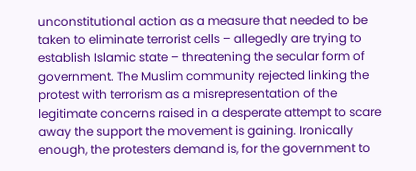unconstitutional action as a measure that needed to be taken to eliminate terrorist cells – allegedly are trying to establish Islamic state – threatening the secular form of government. The Muslim community rejected linking the protest with terrorism as a misrepresentation of the legitimate concerns raised in a desperate attempt to scare away the support the movement is gaining. Ironically enough, the protesters demand is, for the government to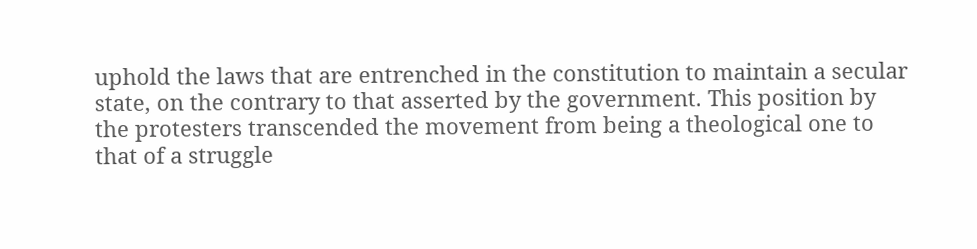uphold the laws that are entrenched in the constitution to maintain a secular state, on the contrary to that asserted by the government. This position by the protesters transcended the movement from being a theological one to that of a struggle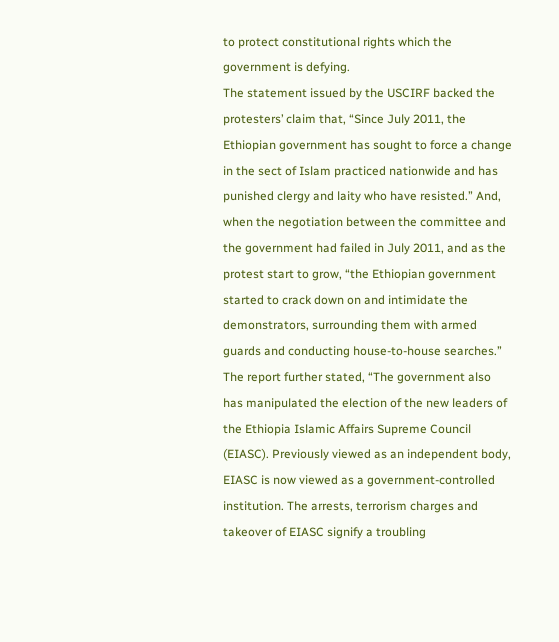to protect constitutional rights which the government is defying.
The statement issued by the USCIRF backed the protesters’ claim that, “Since July 2011, the Ethiopian government has sought to force a change in the sect of Islam practiced nationwide and has punished clergy and laity who have resisted.” And, when the negotiation between the committee and the government had failed in July 2011, and as the protest start to grow, “the Ethiopian government started to crack down on and intimidate the demonstrators, surrounding them with armed guards and conducting house-to-house searches.” The report further stated, “The government also has manipulated the election of the new leaders of the Ethiopia Islamic Affairs Supreme Council (EIASC). Previously viewed as an independent body, EIASC is now viewed as a government-controlled institution. The arrests, terrorism charges and takeover of EIASC signify a troubling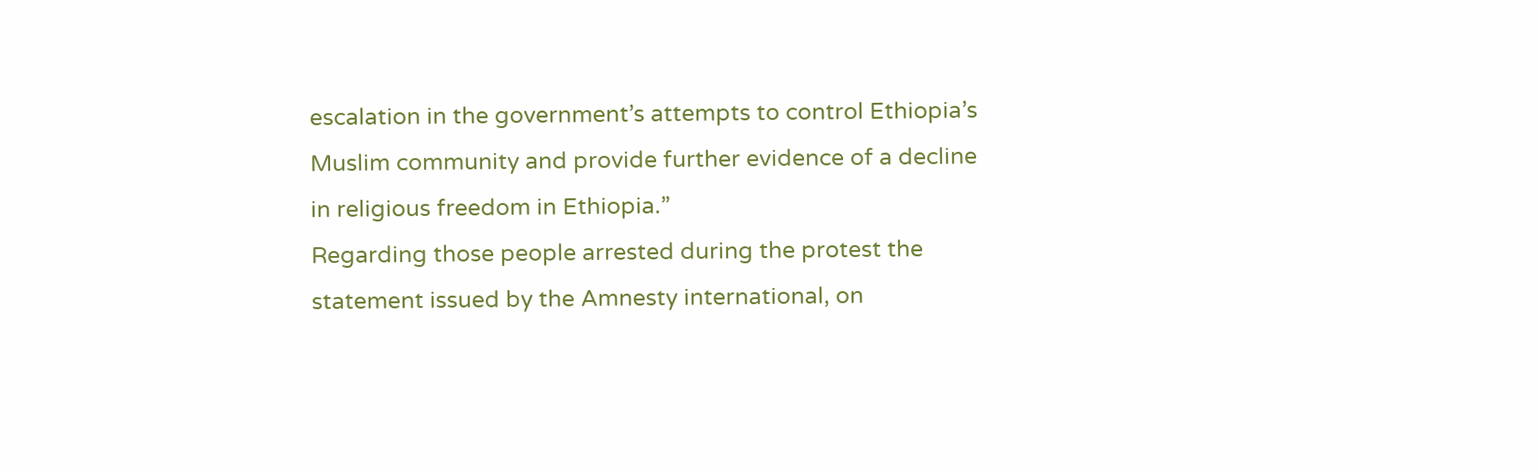escalation in the government’s attempts to control Ethiopia’s Muslim community and provide further evidence of a decline in religious freedom in Ethiopia.”
Regarding those people arrested during the protest the statement issued by the Amnesty international, on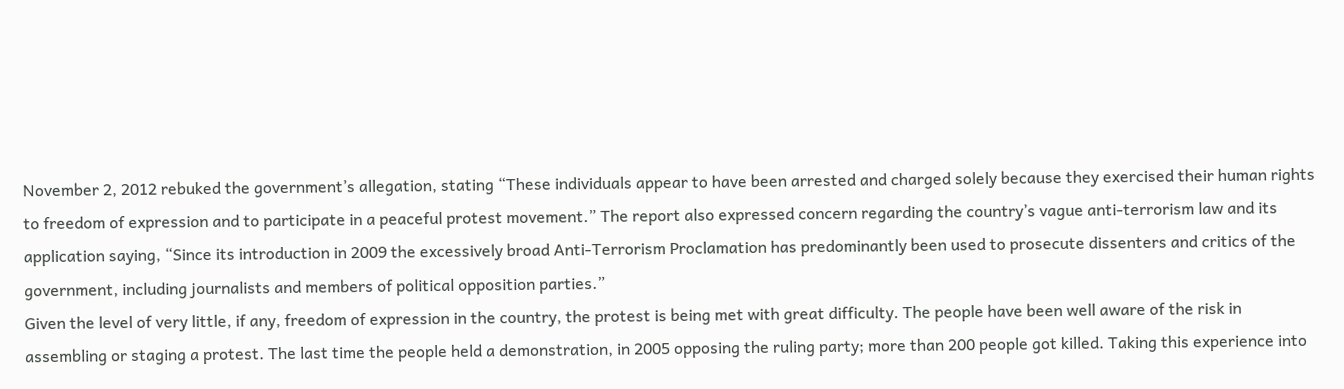November 2, 2012 rebuked the government’s allegation, stating “These individuals appear to have been arrested and charged solely because they exercised their human rights to freedom of expression and to participate in a peaceful protest movement.” The report also expressed concern regarding the country’s vague anti-terrorism law and its application saying, “Since its introduction in 2009 the excessively broad Anti-Terrorism Proclamation has predominantly been used to prosecute dissenters and critics of the government, including journalists and members of political opposition parties.”
Given the level of very little, if any, freedom of expression in the country, the protest is being met with great difficulty. The people have been well aware of the risk in assembling or staging a protest. The last time the people held a demonstration, in 2005 opposing the ruling party; more than 200 people got killed. Taking this experience into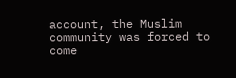account, the Muslim community was forced to come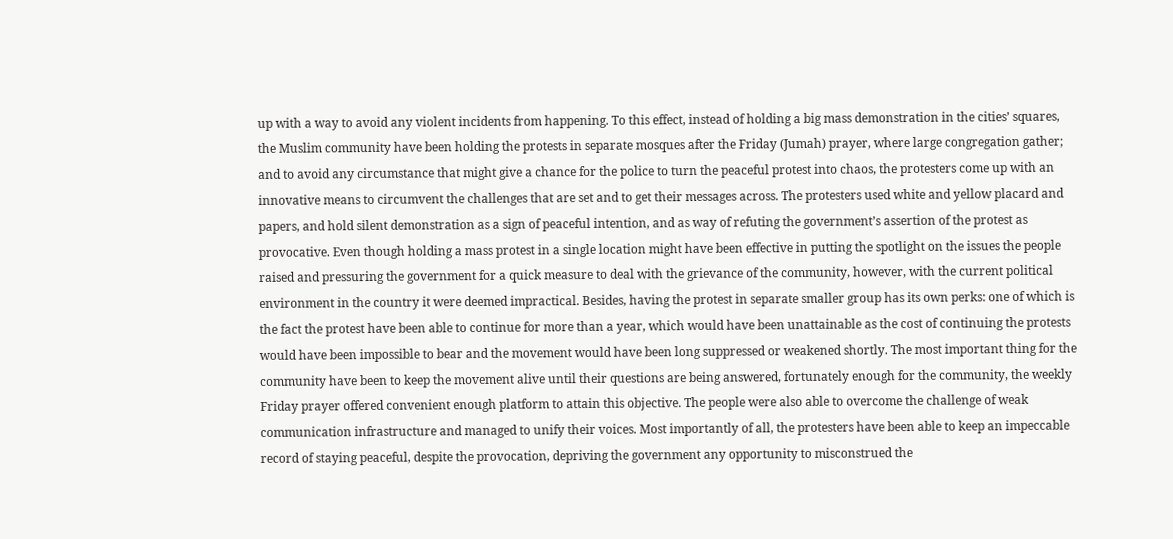up with a way to avoid any violent incidents from happening. To this effect, instead of holding a big mass demonstration in the cities’ squares, the Muslim community have been holding the protests in separate mosques after the Friday (Jumah) prayer, where large congregation gather; and to avoid any circumstance that might give a chance for the police to turn the peaceful protest into chaos, the protesters come up with an innovative means to circumvent the challenges that are set and to get their messages across. The protesters used white and yellow placard and papers, and hold silent demonstration as a sign of peaceful intention, and as way of refuting the government’s assertion of the protest as provocative. Even though holding a mass protest in a single location might have been effective in putting the spotlight on the issues the people raised and pressuring the government for a quick measure to deal with the grievance of the community, however, with the current political environment in the country it were deemed impractical. Besides, having the protest in separate smaller group has its own perks: one of which is the fact the protest have been able to continue for more than a year, which would have been unattainable as the cost of continuing the protests would have been impossible to bear and the movement would have been long suppressed or weakened shortly. The most important thing for the community have been to keep the movement alive until their questions are being answered, fortunately enough for the community, the weekly Friday prayer offered convenient enough platform to attain this objective. The people were also able to overcome the challenge of weak communication infrastructure and managed to unify their voices. Most importantly of all, the protesters have been able to keep an impeccable record of staying peaceful, despite the provocation, depriving the government any opportunity to misconstrued the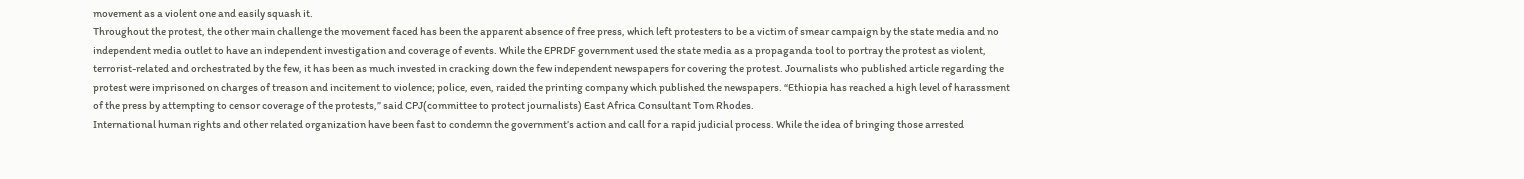movement as a violent one and easily squash it.
Throughout the protest, the other main challenge the movement faced has been the apparent absence of free press, which left protesters to be a victim of smear campaign by the state media and no independent media outlet to have an independent investigation and coverage of events. While the EPRDF government used the state media as a propaganda tool to portray the protest as violent, terrorist-related and orchestrated by the few, it has been as much invested in cracking down the few independent newspapers for covering the protest. Journalists who published article regarding the protest were imprisoned on charges of treason and incitement to violence; police, even, raided the printing company which published the newspapers. “Ethiopia has reached a high level of harassment of the press by attempting to censor coverage of the protests,” said CPJ(committee to protect journalists) East Africa Consultant Tom Rhodes.
International human rights and other related organization have been fast to condemn the government’s action and call for a rapid judicial process. While the idea of bringing those arrested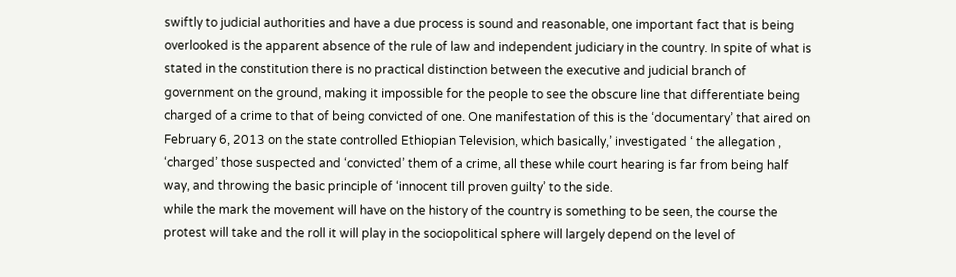swiftly to judicial authorities and have a due process is sound and reasonable, one important fact that is being overlooked is the apparent absence of the rule of law and independent judiciary in the country. In spite of what is stated in the constitution there is no practical distinction between the executive and judicial branch of government on the ground, making it impossible for the people to see the obscure line that differentiate being charged of a crime to that of being convicted of one. One manifestation of this is the ‘documentary’ that aired on February 6, 2013 on the state controlled Ethiopian Television, which basically,’ investigated ‘ the allegation , ‘charged’ those suspected and ‘convicted’ them of a crime, all these while court hearing is far from being half way, and throwing the basic principle of ‘innocent till proven guilty’ to the side.
while the mark the movement will have on the history of the country is something to be seen, the course the protest will take and the roll it will play in the sociopolitical sphere will largely depend on the level of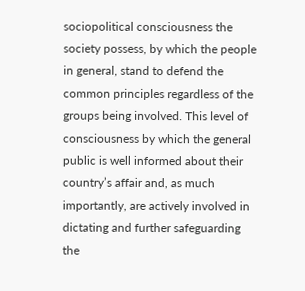sociopolitical consciousness the society possess, by which the people in general, stand to defend the common principles regardless of the groups being involved. This level of consciousness by which the general public is well informed about their country’s affair and, as much importantly, are actively involved in dictating and further safeguarding the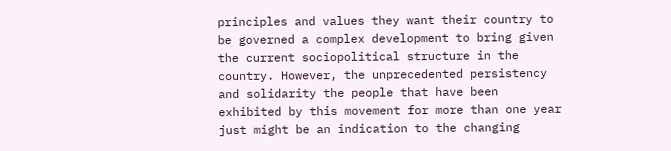principles and values they want their country to be governed a complex development to bring given the current sociopolitical structure in the country. However, the unprecedented persistency and solidarity the people that have been exhibited by this movement for more than one year just might be an indication to the changing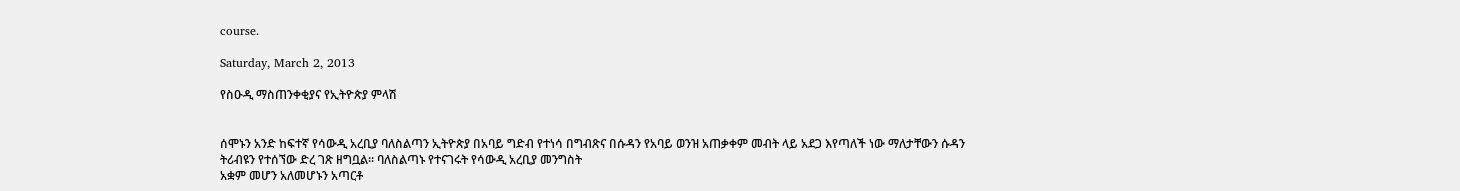course.

Saturday, March 2, 2013

የስዑዲ ማስጠንቀቂያና የኢትዮጵያ ምላሽ


ሰሞኑን አንድ ከፍተኛ የሳውዲ አረቢያ ባለስልጣን ኢትዮጵያ በአባይ ግድብ የተነሳ በግብጽና በሱዳን የአባይ ወንዝ አጠቃቀም መብት ላይ አደጋ እየጣለች ነው ማለታቸውን ሱዳን ትሪብዩን የተሰኘው ድረ ገጽ ዘግቧል። ባለስልጣኑ የተናገሩት የሳውዲ አረቢያ መንግስት
አቋም መሆን አለመሆኑን አጣርቶ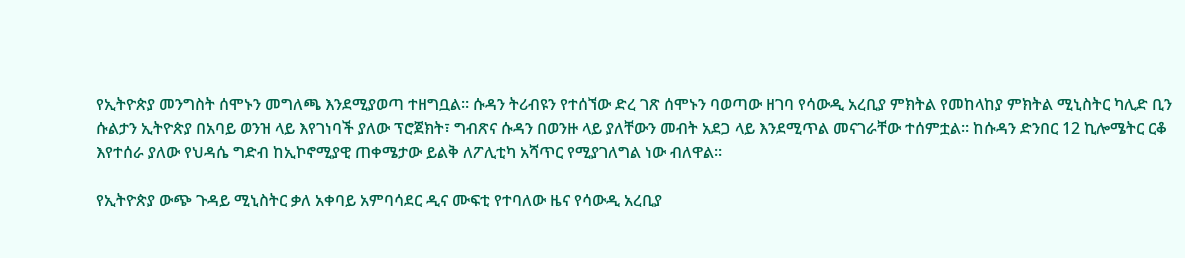የኢትዮጵያ መንግስት ሰሞኑን መግለጫ እንደሚያወጣ ተዘግቧል። ሱዳን ትሪብዩን የተሰኘው ድረ ገጽ ሰሞኑን ባወጣው ዘገባ የሳውዲ አረቢያ ምክትል የመከላከያ ምክትል ሚኒስትር ካሊድ ቢን ሱልታን ኢትዮጵያ በአባይ ወንዝ ላይ እየገነባች ያለው ፕሮጀክት፣ ግብጽና ሱዳን በወንዙ ላይ ያለቸውን መብት አደጋ ላይ እንደሚጥል መናገራቸው ተሰምቷል። ከሱዳን ድንበር 12 ኪሎሜትር ርቆ እየተሰራ ያለው የህዳሴ ግድብ ከኢኮኖሚያዊ ጠቀሜታው ይልቅ ለፖሊቲካ አሻጥር የሚያገለግል ነው ብለዋል።

የኢትዮጵያ ውጭ ጉዳይ ሚኒስትር ቃለ አቀባይ አምባሳደር ዲና ሙፍቲ የተባለው ዜና የሳውዲ አረቢያ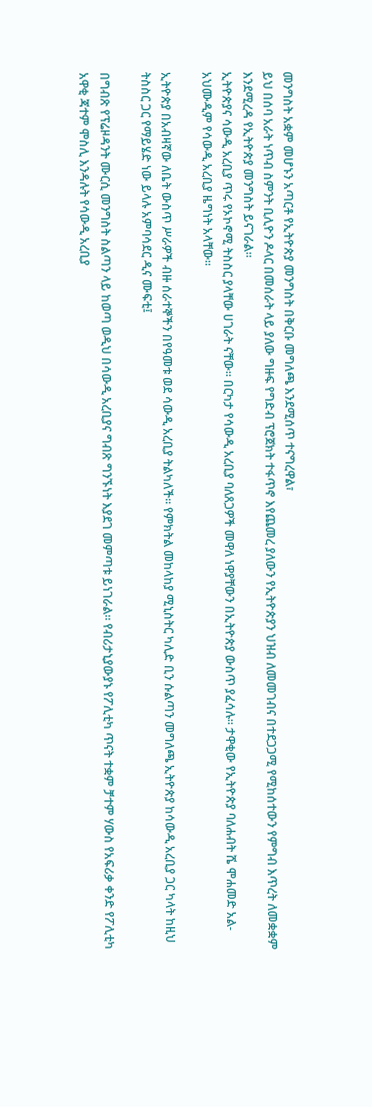መንግስት አቋም መሆኑን አጣርቶ የኢትዮጵያ መንግስት በቅርቡ መግለጫ እንደሚሰጥ ተናግረዋል፣
ይህ በሰባ አራት ነጥብ ስምንት ቢሊዮን ዶላር በመሰራት ላይ ያለው ግዙፍ የግድብ ፕሮጀክት ተፋጥኖ እየጨመረ ያለውን የኢትዮጵያን ህዝብ ለመመገብና በተደጋጋሚ የሚከሰተውን የምግብ እጥረት ለመቋቋም እንደሚረዳ የኢትዮጵያ መንግስት ይናገራል።
ኢትዮጵያና ሳውዲ አረቢያ ጥሩ የኦኮኖሚ ትስስር ያላቸው ሀገራት ናቸው። በርካታ የሳውዲ አረቢያ ባለጸጋዎች መዋለ ነዋያቸውን በኢትዮጵያ ውስጥ ያፈሳሉ። ታዋቂው የኢትዮጵያ ባለሐብት ሼ ሞሐመድ አል-አህሙዲም የሳውዲ አረቢያ ዜግነት አላቸው።

ኢትዮጵያ በአብዛኛው ለቤት ውስጥ ሥራዎች ብዙ ሰራተኞችን በየዓመቱ ወደ ሳውዲ አረቢያ ትልካለች። የምክትል መከላከያ ሚኒስትር ካሊድ ቢን ሱልጣን መግለጫ ኢትዮጵያ ከሳውዲ አረቢያ ጋር ካላት ከዚህ ትስስር ጋር የማይሄድ ነው ይላሉ አምባሳደር ዲና ሙፍቲ፤

በግብጽ የፕሬዞዳንት ሙርሲ መንግስት ስልጣን ላይ ከወጣ ወዲህ በሳውዲ አረቢያና ግብጽ ግንኙነት እያደገ መምጣቱ ይነገራል። የብሪታኒያውያኑ የፖሊቲካ ጥናት ተቋም ቻተም ሃውስ የአፍሪቃ ቀንድ የፖሊቲካ አዋቂ ጃተም ሞስሊ እንዳሉት የሳውዲ አረቢያ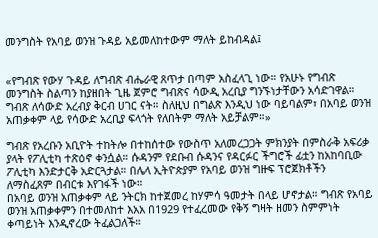መንግስት የአባይ ወንዝ ጉዳይ አይመለከተውም ማለት ይከብዳል፤


«የግብጽ የውሃ ጉዳይ ለግብጽ ብሔራዊ ጸጥታ በጣም አስፈላጊ ነው። የአሁኑ የግብጽ መንግስት ስልጣን ከያዘበት ጊዜ ጀምሮ ግብጽና ሳውዲ አረቢያ ግንኙነታቸውን አሳድገዋል። ግብጽ ለሳውድ አረብያ ቅርብ ሀገር ናት። ስለዚህ በግልጽ እንዲህ ነው ባይባልም፣ በአባይ ወንዝ አጠቃቀም ላይ የሳውድ አረቢያ ፍላጎት የለበትም ማለት አይቻልም።»

ግብጽ የአረቡን አቢዮት ተከትሎ በተከሰተው የውስጥ አለመረጋጋት ምክንያት በምስራቅ አፍሪቃ ያላት የፖሊቲካ ተጽዕኖ ቀንሷል። ሱዳንም የደቡብ ሱዳንና የዳርፉር ችግሮች ፊቷን ከአከባቢው ፖሊቲካ እንድታርቅ አድርጓታል። በሌላ ኢትዮጵያም የአባይ ወንዝ ግዙፍ ፕሮጀክቶችን ለማስፈጸም በብርቱ እየገፋች ነው።
በአባይ ወንዝ አጠቃቀም ላይ ንትርክ ከተጀመረ ከሃምሳ ዓመታት በላይ ሆኖታል። ግብጽ የአባይ ወንዝ አጠቃቀምን በተመለከተ እአአ በ1929 የተፈረመው የቅኝ ግዛት ዘመን ስምምነት ቀጣይነት እንዲኖረው ትፈልጋለች።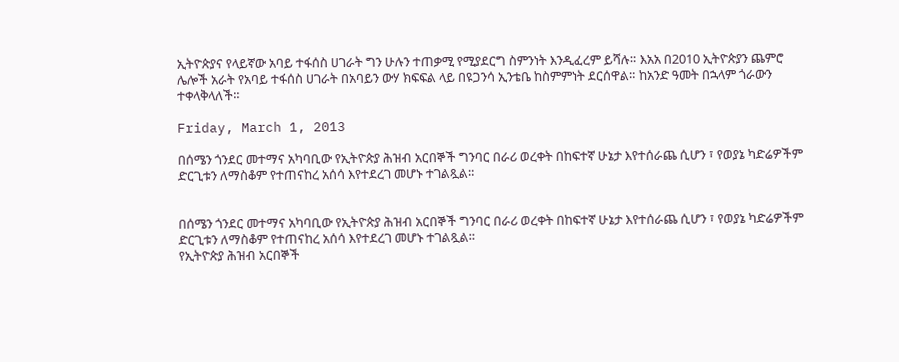ኢትዮጵያና የላይኛው አባይ ተፋሰስ ሀገራት ግን ሁሉን ተጠቃሚ የሚያደርግ ስምንነት እንዲፈረም ይሻሉ። እአአ በ2010 ኢትዮጵያን ጨምሮ ሌሎች አራት የአባይ ተፋሰስ ሀገራት በአባይን ውሃ ክፍፍል ላይ በዩጋንሳ ኢንቴቤ ከስምምነት ደርሰዋል። ከአንድ ዓመት በኋላም ጎራውን ተቀላቅላለች።

Friday, March 1, 2013

በሰሜን ጎንደር መተማና አካባቢው የኢትዮጵያ ሕዝብ አርበኞች ግንባር በራሪ ወረቀት በከፍተኛ ሁኔታ እየተሰራጨ ሲሆን ፣ የወያኔ ካድሬዎችም ድርጊቱን ለማስቆም የተጠናከረ አሰሳ እየተደረገ መሆኑ ተገልጿል።


በሰሜን ጎንደር መተማና አካባቢው የኢትዮጵያ ሕዝብ አርበኞች ግንባር በራሪ ወረቀት በከፍተኛ ሁኔታ እየተሰራጨ ሲሆን ፣ የወያኔ ካድሬዎችም ድርጊቱን ለማስቆም የተጠናከረ አሰሳ እየተደረገ መሆኑ ተገልጿል።
የኢትዮጵያ ሕዝብ አርበኞች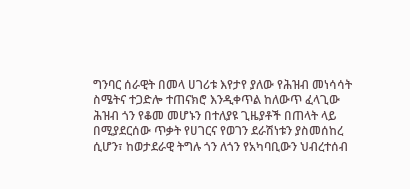ግንባር ሰራዊት በመላ ሀገሪቱ እየታየ ያለው የሕዝብ መነሳሳት ስሜትና ተጋድሎ ተጠናክሮ እንዲቀጥል ከለውጥ ፈላጊው ሕዝብ ጎን የቆመ መሆኑን በተለያዩ ጊዜያቶች በጠላት ላይ በሚያደርሰው ጥቃት የሀገርና የወገን ደራሽነቱን ያስመሰከረ ሲሆን፣ ከወታደራዊ ትግሉ ጎን ለጎን የአካባቢውን ህብረተሰብ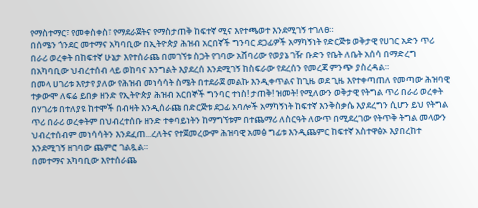የማስተማር፣ የመቀስቀስ፣ የማደራጀትና የማስታጠቅ ከፍተኛ ሚና እየተጫወተ እንደሚገኝ ተገለፀ።
በሰሜን ጎንደር መተማና አካባቢው በኢትዮጵያ ሕዝብ አርበኛች ግንባር ደጋፊዎች አማካኝነት የድርጅቱ ወቅታዊ የሀገር አድን ጥሪ በራሪ ወረቀት በከፍተኛ ሁኔታ እየተሰራጨ በመገኘቱ ስጋት የገባው አሸባሪው የወያኔ ገዥ ቡድን የቤት ለቤት አሰሳ በማድረግ በአካባቢው ህብረተሰብ ላይ ወከባና እንግልት እያደረሰ እንደሚገኝ ከስፍራው የደረሰን የመረጃ ምንጭ ያስረዳል።
በመላ ሀገሪቱ እየታየ ያለው የሕዝብ መነሳሳት ስሜት በተደራጀ መልኩ እንዲቀጥልና ከጊዜ ወደ ጊዜ እየተቀጣጠለ የመጣው ሕዝባዊ ተቃውሞ ለፍሬ ይበቃ ዘንድ የኢትዮጵያ ሕዝብ አርበኞች ግንባር ተነስ! ታጠቅ! ዝመት! የሚለውን ወቅታዊ የትግል ጥሪ በራሪ ወረቀት በሃገሪቱ በተለያዩ ከተሞች በብዛት እንዲሰራጩ በድርጅቱ ደጋፊ አባሎች አማካኝነት ከፍተኛ እንቅስቃሴ እያደረግን ሲሆን ይህ የትግል ጥሪ በራሪ ወረቀትም በህብረተሰቡ ዘንድ ተቀባይነትን ከማግኘቱም በተጨማሪ ለስርዓት ለውጥ በሚደረገው የትጥቅ ትግል መላውን ህብረተሰብም መነሳሳትን እንደፈጠ...ረለትና የተጀመረውም ሕዝባዊ አመፅ ግፊቱ እንዲጨምር ከፍተኛ አስተዋፅኦ እያበረከተ እንደሚገኝ ዘገባው ጨምሮ ገልጿል።
በመተማና አካባቢው እየተሰራጨ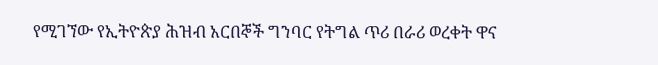የሚገኘው የኢትዮጵያ ሕዝብ አርበኞች ግንባር የትግል ጥሪ በራሪ ወረቀት ዋና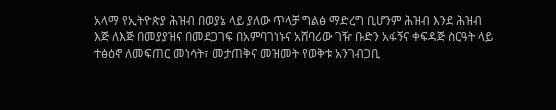አላማ የኢትዮጵያ ሕዝብ በወያኔ ላይ ያለው ጥላቻ ግልፅ ማድረግ ቢሆንም ሕዝብ እንደ ሕዝብ እጅ ለእጅ በመያያዝና በመደጋገፍ በአምባገነኑና አሸባሪው ገዥ ቡድን አፋኝና ቀፍዳጅ ስርዓት ላይ ተፅዕኖ ለመፍጠር መነሳት፣ መታጠቅና መዝመት የወቅቱ አንገብጋቢ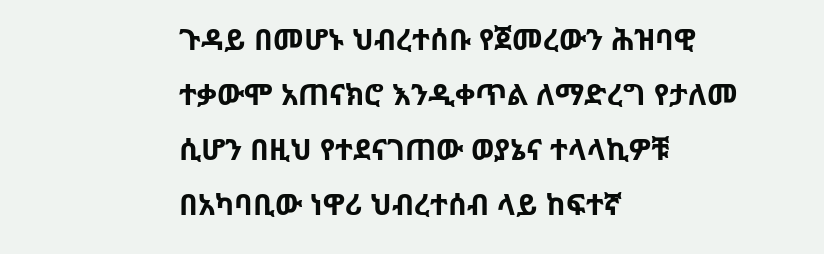ጉዳይ በመሆኑ ህብረተሰቡ የጀመረውን ሕዝባዊ ተቃውሞ አጠናክሮ እንዲቀጥል ለማድረግ የታለመ ሲሆን በዚህ የተደናገጠው ወያኔና ተላላኪዎቹ በአካባቢው ነዋሪ ህብረተሰብ ላይ ከፍተኛ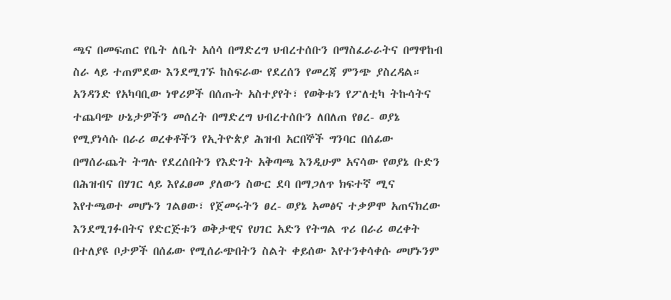ጫና በመፍጠር የቤት ለቤት አሰሳ በማድረግ ህብረተሰቡን በማስፈራራትና በማዋከብ ስራ ላይ ተጠምደው እንደሚገኙ ከስፍራው የደረሰን የመረጃ ምንጭ ያስረዳል።
አንዳንድ የአካባቢው ነዋሪዎች በሰጡት አስተያየት፣ የወቅቱን የፖለቲካ ትኩሳትና ተጨባጭ ሁኔታዎችን መሰረት በማድረግ ህብረተሰቡን ለበለጠ የፀረ- ወያኔ የሚያነሳሱ በራሪ ወረቀቶችን የኢትዮጵያ ሕዝብ አርበኞች ግንባር በሰፊው በማሰራጨት ትግሉ የደረሰበትን የእድገት አቅጣጫ እንዲሁም አናሳው የወያኔ ቡድን በሕዝብና በሃገር ላይ እየፈፀመ ያለውን ስውር ደባ በማጋለጥ ክፍተኛ ሚና እየተጫወተ መሆኑን ገልፀው፣ የጀመሩትን ፀረ- ወያኔ አመፅና ተቃዎሞ አጠናክረው እንደሚገፉበትና የድርጅቱን ወቅታዊና የሀገር አድን የትግል ጥሪ በራሪ ወረቀት በተለያዩ ቦታዎች በሰፊው የሚሰራጭበትን ስልት ቀይሰው እየተንቀሳቀሱ መሆኑንም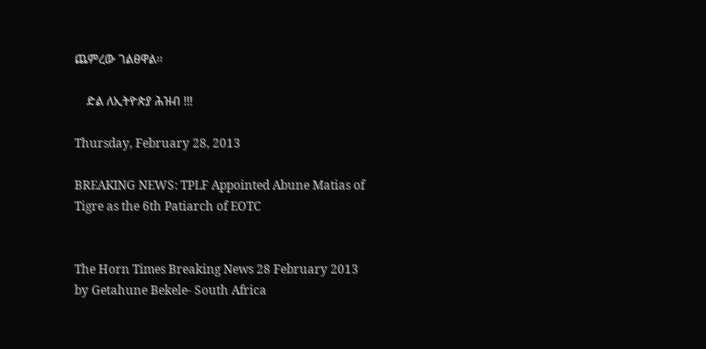ጨምረው ገልፀዋል።

    ድል ለኢትዮጵያ ሕዝብ !!!

Thursday, February 28, 2013

BREAKING NEWS: TPLF Appointed Abune Matias of Tigre as the 6th Patiarch of EOTC


The Horn Times Breaking News 28 February 2013
by Getahune Bekele- South Africa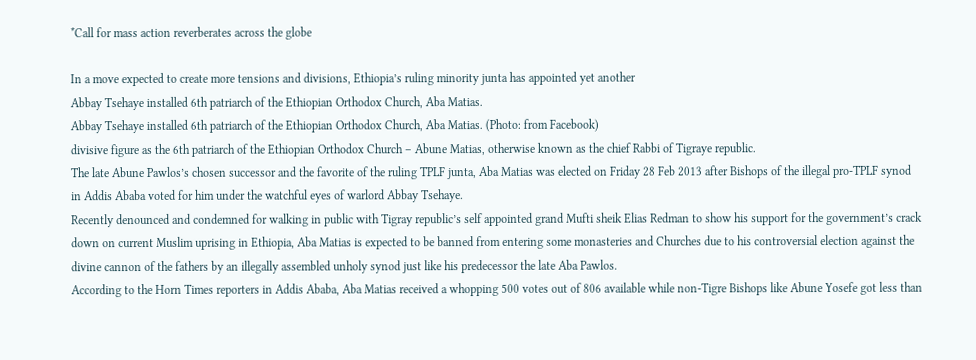*Call for mass action reverberates across the globe

In a move expected to create more tensions and divisions, Ethiopia’s ruling minority junta has appointed yet another
Abbay Tsehaye installed 6th patriarch of the Ethiopian Orthodox Church, Aba Matias.
Abbay Tsehaye installed 6th patriarch of the Ethiopian Orthodox Church, Aba Matias. (Photo: from Facebook)
divisive figure as the 6th patriarch of the Ethiopian Orthodox Church – Abune Matias, otherwise known as the chief Rabbi of Tigraye republic.
The late Abune Pawlos’s chosen successor and the favorite of the ruling TPLF junta, Aba Matias was elected on Friday 28 Feb 2013 after Bishops of the illegal pro-TPLF synod in Addis Ababa voted for him under the watchful eyes of warlord Abbay Tsehaye.
Recently denounced and condemned for walking in public with Tigray republic’s self appointed grand Mufti sheik Elias Redman to show his support for the government’s crack down on current Muslim uprising in Ethiopia, Aba Matias is expected to be banned from entering some monasteries and Churches due to his controversial election against the divine cannon of the fathers by an illegally assembled unholy synod just like his predecessor the late Aba Pawlos.
According to the Horn Times reporters in Addis Ababa, Aba Matias received a whopping 500 votes out of 806 available while non-Tigre Bishops like Abune Yosefe got less than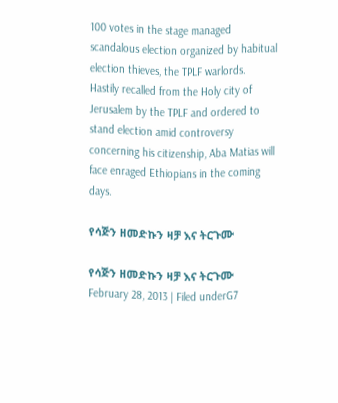100 votes in the stage managed scandalous election organized by habitual election thieves, the TPLF warlords.
Hastily recalled from the Holy city of Jerusalem by the TPLF and ordered to stand election amid controversy concerning his citizenship, Aba Matias will face enraged Ethiopians in the coming days.

የሳጅን ዘመድኩን ዛቻ እና ትርጉሙ

የሳጅን ዘመድኩን ዛቻ እና ትርጉሙ
February 28, 2013 | Filed underG7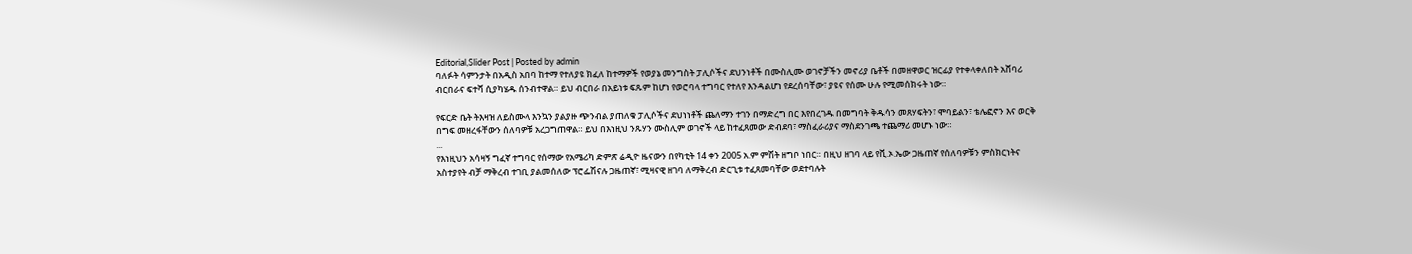Editorial,Slider Post | Posted by admin
ባለፉት ሳምንታት በአዲስ አበባ ከተማ የተለያዩ ክፈለ ከተማዎች የወያኔ መንግስት ፓሊሶችና ደህንነቶች በሙስሊሙ ወገኖቻችን መኖሪያ ቤቶች በመዘዋወር ዝርፊያ የተቀላቀለበት አሸባሪ ብርበራና ፍተሻ ሲያካሄዱ ሰንብተዋል። ይህ ብርበራ በአይነቱ ፍጹም ከሆነ የወሮባላ ተግባር የተለየ እንዳልሆነ የደረሰባቸው፣ ያዩና የሰሙ ሁሉ የሚመሰክሩት ነው።

የፍርድ ቤት ትእዛዝ ለይስሙላ እንኳን ያልያዙ ጭንብል ያጠለቁ ፓሊሶችና ደህነነቶች ጨለማን ተገን በማድረግ በር እየበረገዱ በመግባት ቅዱሳን መጸሃፍትን፣ ሞባይልን፣ ቴሌፎኖን እና ወርቅ በግፍ መዘረፋቸውን ሰለባዎቹ አረጋግጠዋል። ይህ በእነዚህ ንጹሃን ሙስሊም ወገኖች ላይ ከተፈጸመው ድብደባ፣ ማስፈራሪያና ማስደንገጫ ተጨማሪ መሆኑ ነው።
...
የእነዚህን አሳዛኝ ግፈኛ ተግባር የሰማው የአሜሪካ ድምጽ ሬዲዮ ዜናውን በየካቲት 14 ቀን 2005 አ.ም ምሽት ዘግቦ ነበር። በዚህ ዘገባ ላይ የቪ.ኦ.ኤው ጋዜጠኛ የሰለባዎቹን ምስክርነትና አስተያየት ብቻ ማቅረብ ተገቢ ያልመሰለው ፕሮፌሽናሉ ጋዜጠኛ፣ ሚዛናዊ ዘገባ ለማቅረብ ድርጊቱ ተፈጸመባቸው ወደተባሉት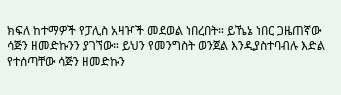ክፍለ ከተማዎች የፓሊስ አዛዦች መደወል ነበረበት። ይኼኔ ነበር ጋዜጠኛው ሳጅን ዘመድኩንን ያገኘው። ይህን የመንግስት ወንጀል እንዲያስተባብሉ እድል የተሰጣቸው ሳጅን ዘመድኩን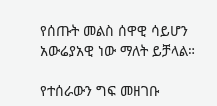የሰጡት መልስ ሰዋዊ ሳይሆን አውሬያአዊ ነው ማለት ይቻላል።

የተሰራውን ግፍ መዘገቡ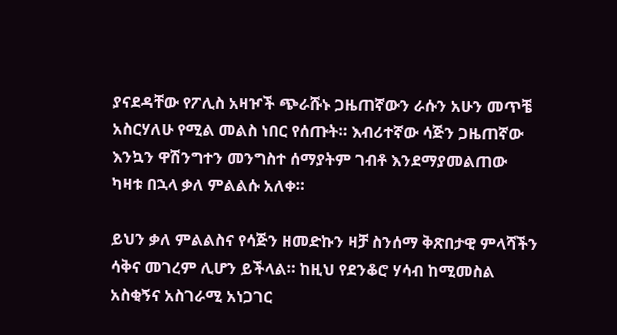ያናደዳቸው የፖሊስ አዛዦች ጭራሹኑ ጋዜጠኛውን ራሱን አሁን መጥቼ አስርሃለሁ የሚል መልስ ነበር የሰጡት። እብሪተኛው ሳጅን ጋዜጠኛው እንኳን ዋሽንግተን መንግስተ ሰማያትም ገብቶ እንደማያመልጠው ካዛቱ በኋላ ቃለ ምልልሱ አለቀ።

ይህን ቃለ ምልልስና የሳጅን ዘመድኩን ዛቻ ስንሰማ ቅጽበታዊ ምላሻችን ሳቅና መገረም ሊሆን ይችላል። ከዚህ የደንቆሮ ሃሳብ ከሚመስል አስቂኝና አስገራሚ አነጋገር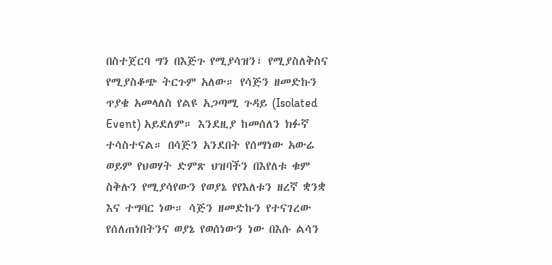በስተጀርባ ግን በእጅጉ የሚያሳዝን፣ የሚያስለቅስና የሚያስቆጭ ትርጉም አለው። የሳጅን ዘመድኩን ጥያቄ አመላለስ የልዩ አጋጣሚ ጉዳይ (Isolated Event) አይደለም። እንደዚያ ከመሰለን ክፉኛ ተሳስተናል። በሳጅን አንደበት የሰማነው አውሬ ወይም የህወሃት ድምጽ ህዝባችን በእየለቱ ቁም ስቅሉን የሚያሳየውን የወያኔ የየእለቱን ዘረኛ ቋንቋ እና ተግባር ነው። ሳጅን ዘመድኩን የተናገረው የሰለጠነበትንና ወያኔ የወሰነውን ነው በእሱ ልሳን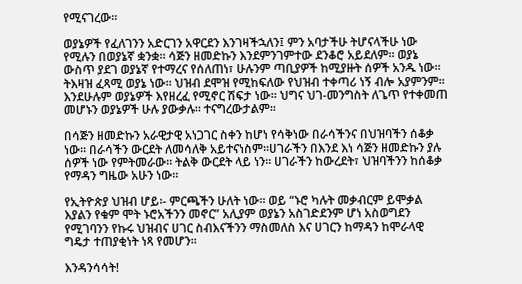የሚናገረው።

ወያኔዎች የፈለገንን አድርገን አዋርደን እንገዛችኋለን፤ ምን አባታችሁ ትሆናላችሁ ነው የሚሉን በወያኔኛ ቋንቋ። ሳጅን ዘመድኩን እንደምንገምተው ደንቆሮ አይደለም። ወያኔ ውስጥ ያደገ ወያኔኛ የተማረና የሰለጠነ፣ ሁሉንም ጣቢያዎች ከሚያዙት ሰዎች አንዱ ነው። ትእዛዝ ፈጻሚ ወያኔ ነው። ህዝብ ደሞዝ የሚከፍለው የህዝብ ተቀጣሪ ነኝ ብሎ አያምንም። እንደሁሉም ወያኔዎች እየዘረፈ የሚኖር ሽፍታ ነው። ህግና ህገ-መንግስት ለጌጥ የተቀመጠ መሆኑን ወያኔዎች ሁሉ ያውቃሉ። ተናግረውታልም።

በሳጅን ዘመድኩን አራዊታዊ አነጋገር ስቀን ከሆነ የሳቅነው በራሳችንና በህዝባችን ሰቆቃ ነው። በራሳችን ውርደት ለመሳለቅ አይተናነስም።ሀገራችን በእንደ እነ ሳጅን ዘመድኩን ያሉ ሰዎች ነው የምትመራው። ትልቅ ውርደት ላይ ነን። ሀገራችን ከውረደት፣ ህዝባችንን ከሰቆቃ የማዳን ግዜው አሁን ነው።

የኢትዮጵያ ህዝብ ሆይ፡- ምርጫችን ሁለት ነው። ወይ “ኑሮ ካሉት መቃብርም ይሞቃል እያልን የቁም ሞት ኑሮአችንን መኖር” አሊያም ወያኔን አስገድደንም ሆነ አስወግደን የሚገባንን የኩሩ ህዝብና ሀገር ስብእናችንን ማስመለስ እና ሀገርን ከማዳን ከሞራላዊ ግዴታ ተጠያቂነት ነጻ የመሆን።

እንዳንሳሳት!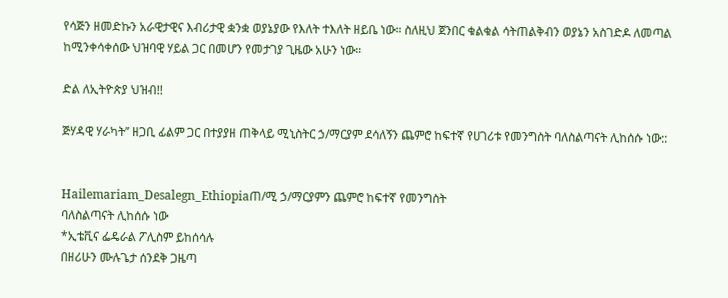የሳጅን ዘመድኩን አራዊታዊና እብሪታዊ ቋንቋ ወያኔያው የእለት ተእለት ዘይቤ ነው። ስለዚህ ጀንበር ቁልቁል ሳትጠልቅብን ወያኔን አስገድዶ ለመጣል ከሚንቀሳቀሰው ህዝባዊ ሃይል ጋር በመሆን የመታገያ ጊዜው አሁን ነው።

ድል ለኢትዮጵያ ህዝብ!!

ጅሃዳዊ ሃራካት’’ ዘጋቢ ፊልም ጋር በተያያዘ ጠቅላይ ሚኒስትር ኃ/ማርያም ደሳለኝን ጨምሮ ከፍተኛ የሀገሪቱ የመንግስት ባለስልጣናት ሊከሰሱ ነው::


Hailemariam_Desalegn_Ethiopiaጠ/ሚ ኃ/ማርያምን ጨምሮ ከፍተኛ የመንግስት
ባለስልጣናት ሊከሰሱ ነው
*ኢቴቪና ፌዴራል ፖሊስም ይከሰሳሉ
በዘሪሁን ሙሉጌታ ሰንደቅ ጋዜጣ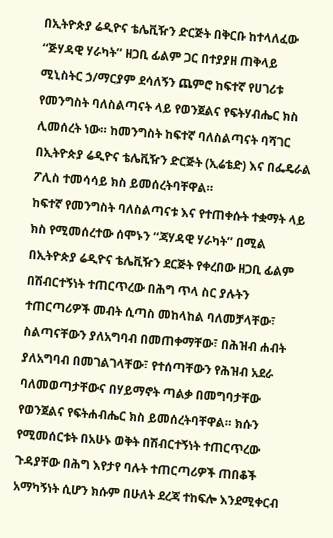በኢትዮጵያ ሬዲዮና ቴሌቪዥን ድርጅት በቅርቡ ከተላለፈው ‘‘ጅሃዳዊ ሃራካት’’ ዘጋቢ ፊልም ጋር በተያያዘ ጠቅላይ ሚኒስትር ኃ/ማርያም ደሳለኝን ጨምሮ ከፍተኛ የሀገሪቱ የመንግስት ባለስልጣናት ላይ የወንጀልና የፍትሃብሔር ክስ ሊመሰረት ነው። ከመንግስት ከፍተኛ ባለስልጣናት ባሻገር በኢትዮጵያ ሬዲዮና ቴሌቪዥን ድርጅት (ኢሬቴድ) እና በፌዴራል ፖሊስ ተመሳሳይ ክስ ይመሰረትባቸዋል።
ከፍተኛ የመንግስት ባለስልጣናቱ እና የተጠቀሱት ተቋማት ላይ ክስ የሚመሰረተው ሰሞኑን ‘‘ጃሃዳዊ ሃራካት’’ በሚል በኢትዮጵያ ሬዲዮና ቴሌቪዥን ደርጅት የቀረበው ዘጋቢ ፊልም በሽብርተኝነት ተጠርጥረው በሕግ ጥላ ስር ያሉትን ተጠርጣሪዎች መብት ሲጣስ መከላከል ባለመቻላቸው፣ ስልጣናቸውን ያለአግባብ በመጠቀማቸው፣ በሕዝብ ሐብት ያለአግባብ በመገልገላቸው፣ የተሰጣቸውን የሕዝብ አደራ ባለመወጣታቸውና በሃይማኖት ጣልቃ በመግባታቸው የወንጀልና የፍትሐብሔር ክስ ይመሰረትባቸዋል። ክሱን የሚመሰርቱት በአሁኑ ወቅት በሽብርተኝነት ተጠርጥረው ጉዳያቸው በሕግ እየታየ ባሉት ተጠርጣሪዎች ጠበቆች አማካኝነት ሲሆን ክሱም በሁለት ደረጃ ተከፍሎ እንደሚቀርብ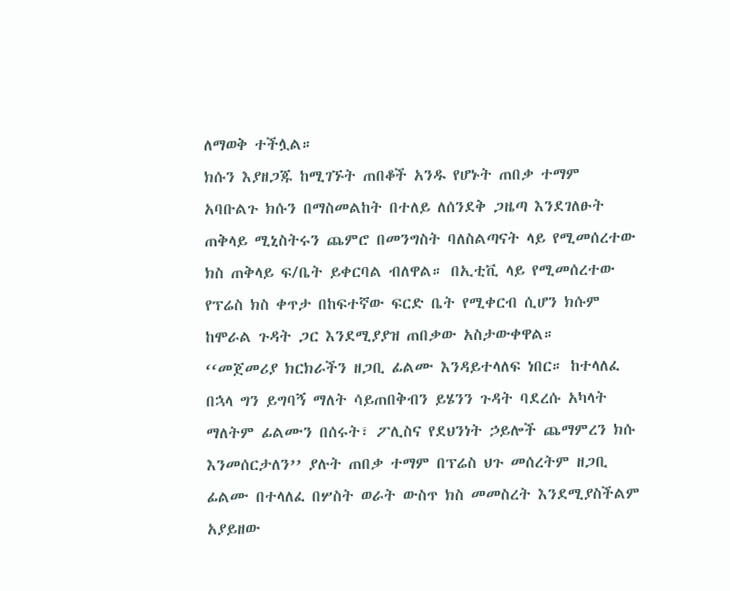ለማወቅ ተችሏል።
ክሱን እያዘጋጁ ከሚገኙት ጠበቆች አንዱ የሆኑት ጠበቃ ተማም አባቡልጉ ክሱን በማስመልከት በተለይ ለሰንደቅ ጋዜጣ እንደገለፁት ጠቅላይ ሚኒስትሩን ጨምሮ በመንግስት ባለስልጣናት ላይ የሚመሰረተው ክስ ጠቅላይ ፍ/ቤት ይቀርባል ብለዋል። በኢቲቪ ላይ የሚመሰረተው የፕሬስ ክስ ቀጥታ በከፍተኛው ፍርድ ቤት የሚቀርብ ሲሆን ክሱም ከሞራል ጉዳት ጋር እንደሚያያዝ ጠበቃው አስታውቀዋል።
‘‘መጀመሪያ ክርክራችን ዘጋቢ ፊልሙ እንዳይተላለፍ ነበር። ከተላለፈ በኋላ ግን ይግባኝ ማለት ሳይጠበቅብን ይሄንን ጉዳት ባደረሱ አካላት ማለትም ፊልሙን በሰሩት፣ ፖሊስና የደህንነት ኃይሎች ጨማምረን ክሱ እንመሰርታለን’’ ያሉት ጠበቃ ተማም በፕሬስ ህጉ መሰረትም ዘጋቢ ፊልሙ በተላለፈ በሦስት ወራት ውስጥ ክስ መመስረት እንደሚያስችልም አያይዘው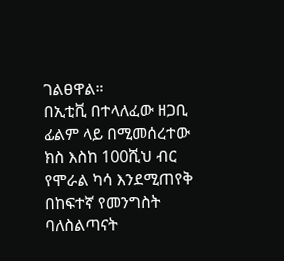ገልፀዋል።
በኢቲቪ በተላለፈው ዘጋቢ ፊልም ላይ በሚመሰረተው ክስ እስከ 100ሺህ ብር የሞራል ካሳ እንደሚጠየቅ በከፍተኛ የመንግስት ባለስልጣናት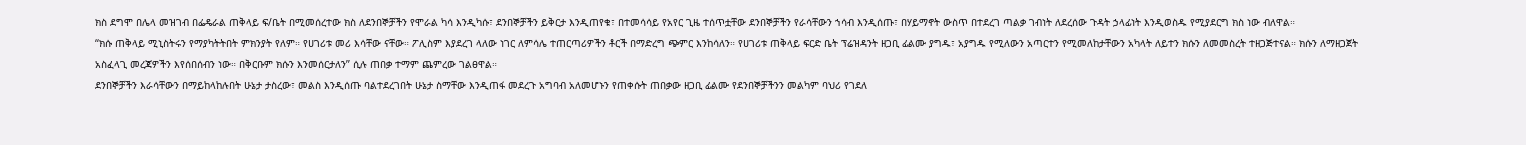ክስ ደግሞ በሌላ መዝገብ በፌዴራል ጠቅላይ ፍ/ቤት በሚመሰረተው ክስ ለደንበኞቻችን የሞራል ካሳ እንዲካሱ፣ ደንበኞቻችን ይቅርታ እንዲጠየቁ፣ በተመሳሳይ የአየር ጊዜ ተሰጥቷቸው ደንበኞቻችን የራሳቸውን ኀሳብ እንዲሰጡ፣ በሃይማኖት ውስጥ በተደረገ ጣልቃ ገብነት ለደረሰው ጉዳት ኃላፊነት እንዲወስዱ የሚያደርግ ክስ ነው ብለዋል።
‘‘ክሱ ጠቅላይ ሚኒስትሩን የማያካትትበት ምክንያት የለም። የሀገሪቱ መሪ እሳቸው ናቸው። ፖሊስም እያደረገ ላለው ነገር ለምሳሌ ተጠርጣሪዎችን ቶርች በማድረግ ጭምር እንከሳለን። የሀገሪቱ ጠቅላይ ፍርድ ቤት ፕሬዝዳንት ዘጋቢ ፊልሙ ያግዱ፣ አያግዱ የሚለውን አጣርተን የሚመለከታቸውን አካላት ለይተን ክሱን ለመመስረት ተዘጋጅተናል። ክሱን ለማዘጋጀት አስፈላጊ መረጃዎችን እየሰበሰብን ነው። በቅርቡም ክሱን እንመሰርታለን’’ ሲሉ ጠበቃ ተማም ጨምረው ገልፀዋል።
ደንበኞቻችን እራሳቸውን በማይከላከሉበት ሁኔታ ታስረው፣ መልስ እንዲሰጡ ባልተደረገበት ሁኔታ ስማቸው እንዲጠፋ መደረጉ አግባብ አለመሆኑን የጠቀሱት ጠበቃው ዘጋቢ ፊልሙ የደንበኞቻችንን መልካም ባህሪ የገደለ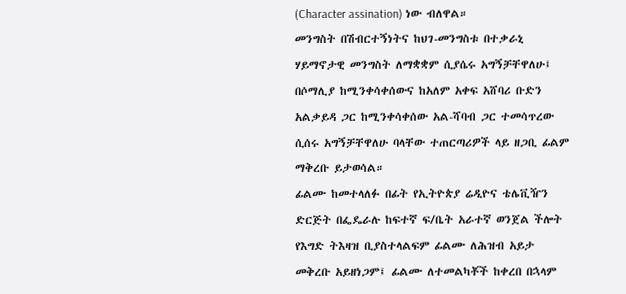(Character assination) ነው ብለዋል።
መንግስት በሽብርተኝነትና ከህገ-መንግስቱ በተቃራኒ ሃይማኖታዊ መንግስት ለማቋቋም ሲያሴሩ አግኝቻቸዋለሁ፤ በሶማሊያ ከሚንቀሳቀሰውና ከአለም አቀፍ አሸባሪ ቡድን አልቃይዳ ጋር ከሚንቀሳቀሰው አል-ሻባብ ጋር ተመሳጥረው ሲሰሩ አግኝቻቸዋለሁ ባላቸው ተጠርጣሪዎች ላይ ዘጋቢ ፊልም ማቅረቡ ይታወሳል።
ፊልሙ ከመተላለፉ በፊት የኢትዮጵያ ሬዲዮና ቴሌቪዥን ድርጅት በፌዴራሉ ከፍተኛ ፍ/ቤት አራተኛ ወንጀል ችሎት የእግድ ትእዛዝ ቢያስተላልፍም ፊልሙ ለሕዝብ አይታ መቅረቡ አይዘነጋም፤ ፊልሙ ለተመልካቾች ከቀረበ በኋላም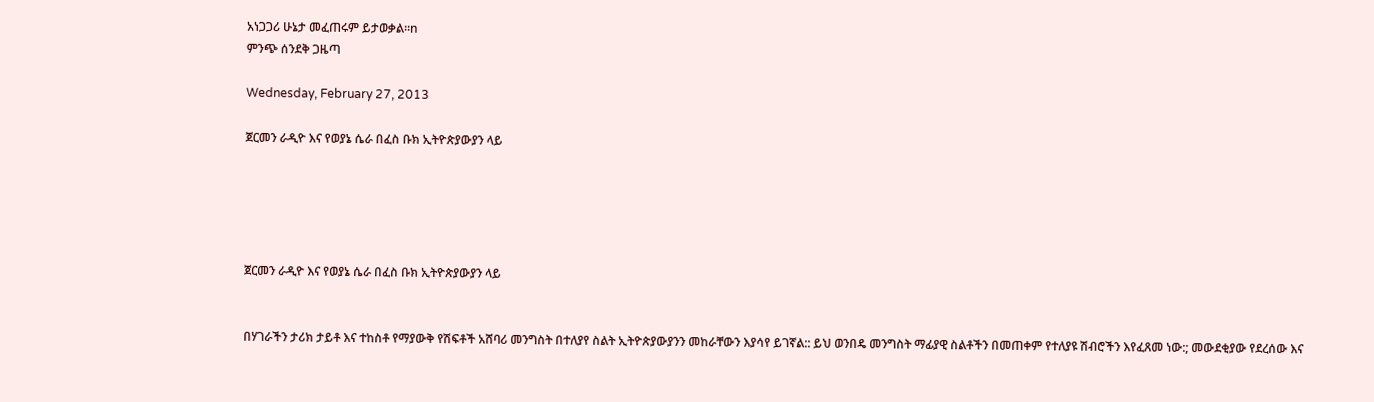አነጋጋሪ ሁኔታ መፈጠሩም ይታወቃል።n
ምንጭ ሰንደቅ ጋዜጣ

Wednesday, February 27, 2013

ጀርመን ራዲዮ እና የወያኔ ሴራ በፈስ ቡክ ኢትዮጵያውያን ላይ





ጀርመን ራዲዮ እና የወያኔ ሴራ በፈስ ቡክ ኢትዮጵያውያን ላይ


በሃገራችን ታሪክ ታይቶ እና ተከስቶ የማያውቅ የሽፍቶች አሸባሪ መንግስት በተለያየ ስልት ኢትዮጵያውያንን መከራቸውን እያሳየ ይገኛል:: ይህ ወንበዴ መንግስት ማፊያዊ ስልቶችን በመጠቀም የተለያዩ ሽብሮችን እየፈጸመ ነው:; መውደቂያው የደረሰው እና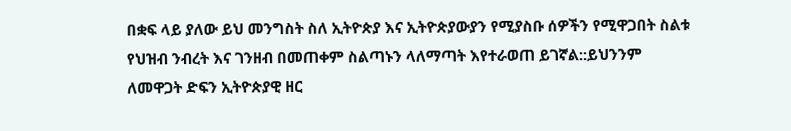በቋፍ ላይ ያለው ይህ መንግስት ስለ ኢትዮጵያ እና ኢትዮጵያውያን የሚያስቡ ሰዎችን የሚዋጋበት ስልቱ የህዝብ ንብረት እና ገንዘብ በመጠቀም ስልጣኑን ላለማጣት እየተራወጠ ይገኛል::ይህንንም ለመዋጋት ድፍን ኢትዮጵያዊ ዘር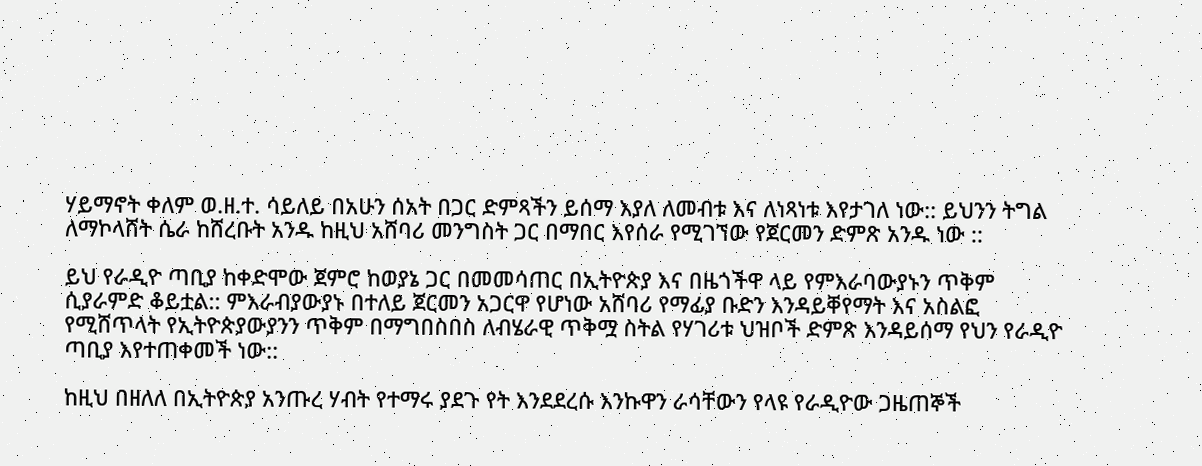ሃይማኖት ቀለም ወ.ዘ.ተ. ሳይለይ በአሁን ሰአት በጋር ድምጻችን ይሰማ እያለ ለመብቱ እና ለነጻነቱ እየታገለ ነው:: ይህንን ትግል ለማኮላሸት ሴራ ከሸረቡት አንዱ ከዚህ አሸባሪ መንግስት ጋር በማበር እየሰራ የሚገኘው የጀርመን ድምጽ አንዱ ነው ::

ይህ የራዲዮ ጣቢያ ከቀድሞው ጀምሮ ከወያኔ ጋር በመመሳጠር በኢትዮጵያ እና በዜጎችዋ ላይ የምእራባውያኑን ጥቅም ሲያራምድ ቆይቷል:: ምእራብያውያኑ በተለይ ጀርመን አጋርዋ የሆነው አሸባሪ የማፊያ ቡድን እንዳይቐየማት እና አስልፎ የሚሸጥላት የኢትዮጵያውያንን ጥቅም በማግበስበስ ለብሄራዊ ጥቅሟ ስትል የሃገሪቱ ህዝቦች ድምጽ እንዳይሰማ የህን የራዲዮ ጣቢያ እየተጠቀመች ነው::

ከዚህ በዘለለ በኢትዮጵያ አንጡረ ሃብት የተማሩ ያደጉ የት እንደደረሱ እንኩዋን ራሳቸውን የላዩ የራዲዮው ጋዜጠኞች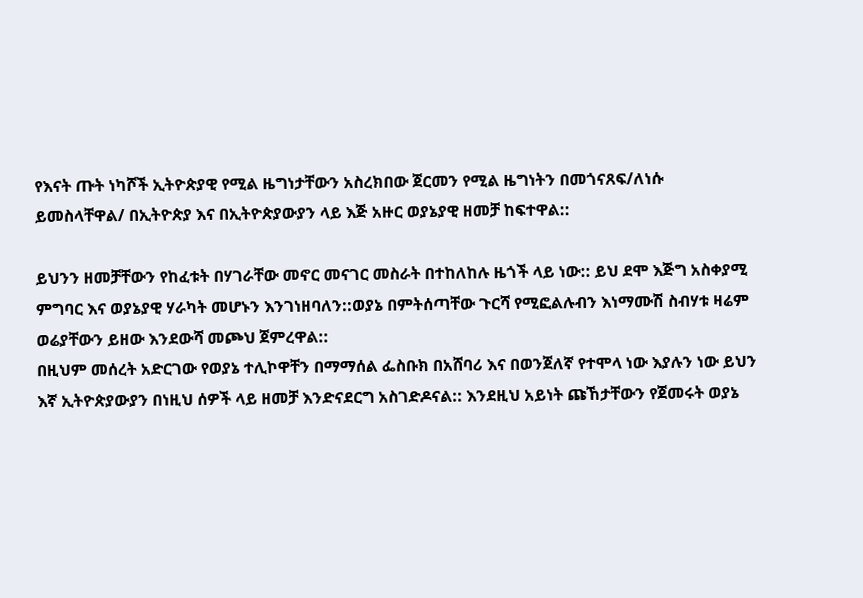የእናት ጡት ነካሾች ኢትዮጵያዊ የሚል ዜግነታቸውን አስረክበው ጀርመን የሚል ዜግነትን በመጎናጸፍ/ለነሱ ይመስላቸዋል/ በኢትዮጵያ እና በኢትዮጵያውያን ላይ እጅ አዙር ወያኔያዊ ዘመቻ ከፍተዋል::

ይህንን ዘመቻቸውን የከፈቱት በሃገራቸው መኖር መናገር መስራት በተከለከሉ ዜጎች ላይ ነው:: ይህ ደሞ እጅግ አስቀያሚ ምግባር እና ወያኔያዊ ሃራካት መሆኑን እንገነዘባለን::ወያኔ በምትሰጣቸው ጉርሻ የሚፎልሉብን እነማሙሽ ስብሃቱ ዛሬም ወሬያቸውን ይዘው እንደውሻ መጮህ ጀምረዋል::
በዚህም መሰረት አድርገው የወያኔ ተሊኮዋቸን በማማሰል ፌስቡክ በአሸባሪ እና በወንጀለኛ የተሞላ ነው እያሉን ነው ይህን እኛ ኢትዮጵያውያን በነዚህ ሰዎች ላይ ዘመቻ እንድናደርግ አስገድዶናል:: እንደዚህ አይነት ጩኸታቸውን የጀመሩት ወያኔ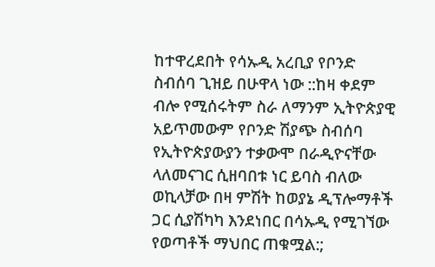ከተዋረደበት የሳኡዲ አረቢያ የቦንድ ስብሰባ ጊዝይ በሁዋላ ነው ::ከዛ ቀደም ብሎ የሚሰሩትም ስራ ለማንም ኢትዮጵያዊ አይጥመውም የቦንድ ሽያጭ ስብሰባ የኢትዮጵያውያን ተቃውሞ በራዲዮናቸው ላለመናገር ሲዘባበቱ ነር ይባስ ብለው ወኪላቻው በዛ ምሽት ከወያኔ ዲፕሎማቶች ጋር ሲያሽካካ እንደነበር በሳኡዲ የሚገኘው የወጣቶች ማህበር ጠቁሟል:;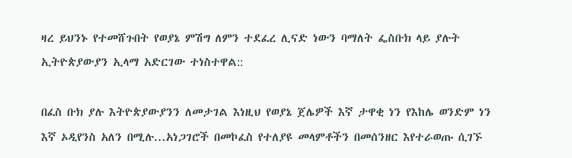ዛረ ይህንኑ የተመሸጉበት የወያኔ ምሽግ ለምን ተደፈረ ሊናድ ነውን ባማለት ፌስቡክ ላይ ያሉት ኢትዮጵያውያን ኢላማ አድርገው ተነስተዋል::

በፈስ ቡክ ያሉ እትዮጵያውያንን ለመታገል እነዚህ የወያኔ ጀሌዎች እኛ ታዋቂ ነን የእከሌ ወንድም ነን እኛ ኦዲየንስ አለን በሚሉ...አነጋገሮች በመኮፈስ የተለያዩ መላምቶችን በመሰንዘር እየተራወጡ ሲገኙ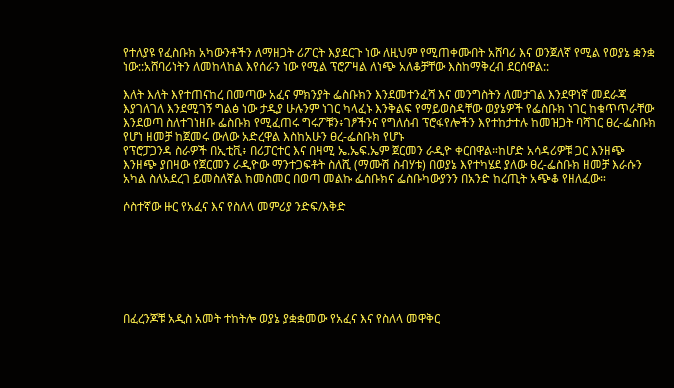የተለያዩ የፈስቡክ አካውንቶችን ለማዘጋት ሪፖርት እያደርጉ ነው ለዚህም የሚጠቀሙበት አሸባሪ እና ወንጀለኛ የሚል የወያኔ ቋንቋ ነው::አሸባሪነትን ለመከላከል እየሰራን ነው የሚል ፕሮፖዛል ለነጭ አለቆቻቸው እስከማቅረብ ደርሰዋል::

እለት እለት እየተጠናከረ በመጣው አፈና ምክንያት ፌስቡክን እንደመተንፈሻ እና መንግስትን ለመታገል እንደዋነኛ መደራጃ እያገለገለ እንደሚገኝ ግልፅ ነው ታዲያ ሁሉንም ነገር ካላፈኑ እንቅልፍ የማይወስዳቸው ወያኔዎች የፌስቡክ ነገር ከቁጥጥራቸው እንደወጣ ስለተገነዘቡ ፌስቡክ የሚፈጠሩ ግሩፖቹን፥ገፆችንና የግለሰብ ፕሮፋየሎችን እየተከታተሉ ከመዝጋት ባሻገር ፀረ-ፌስቡክ የሆነ ዘመቻ ከጀመሩ ውለው አድረዋል እስከአሁን ፀረ-ፌስቡክ የሆኑ
የፕሮፓጋንዳ ስራዎች በኢቲቪ፥ በሪፓርተር እና በዛሚ ኤ.ኤፍ.ኤም ጀርመን ራዲዮ ቀርበዋል።ከሆድ አሳዳሪዎቹ ጋር እንዘጭ እንዘጭ ያበዛው የጀርመን ራዲዮው ማንተጋፍቶት ስለሺ (ማሙሽ ስብሃቱ) በወያኔ እየተካሄደ ያለው ፀረ-ፌስቡክ ዘመቻ እራሱን አካል ስለአደረገ ይመስለኛል ከመስመር በወጣ መልኩ ፌስቡክና ፌስቡካውያንን በአንድ ከረጢት አጭቆ የዘለፈው።

ሶስተኛው ዙር የአፈና እና የስለላ መምሪያ ንድፍ/እቅድ







በፈረንጆቹ አዲስ አመት ተከትሎ ወያኔ ያቋቋመው የአፈና እና የስለላ መዋቅር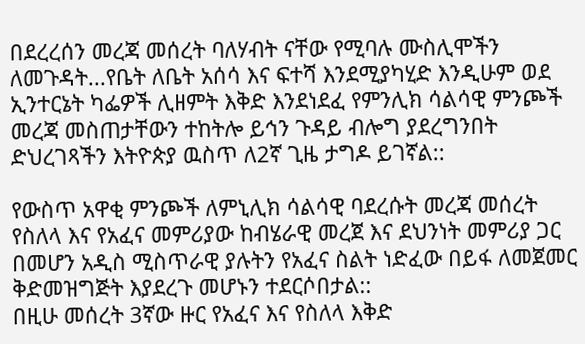በደረረሰን መረጃ መሰረት ባለሃብት ናቸው የሚባሉ ሙስሊሞችን ለመጉዳት...የቤት ለቤት አሰሳ እና ፍተሻ እንደሚያካሂድ እንዲሁም ወደ ኢንተርኔት ካፌዎች ሊዘምት እቅድ እንደነደፈ የምንሊክ ሳልሳዊ ምንጮች መረጃ መስጠታቸውን ተከትሎ ይኅን ጉዳይ ብሎግ ያደረግንበት ድህረገጻችን እትዮጵያ ዉስጥ ለ2ኛ ጊዜ ታግዶ ይገኛል::

የውስጥ አዋቂ ምንጮች ለምኒሊክ ሳልሳዊ ባደረሱት መረጃ መሰረት የስለላ እና የአፈና መምሪያው ከብሄራዊ መረጀ እና ደህንነት መምሪያ ጋር በመሆን አዲስ ሚስጥራዊ ያሉትን የአፈና ስልት ነድፈው በይፋ ለመጀመር ቅድመዝግጅት እያደረጉ መሆኑን ተደርሶበታል::
በዚሁ መሰረት 3ኛው ዙር የአፈና እና የስለላ እቅድ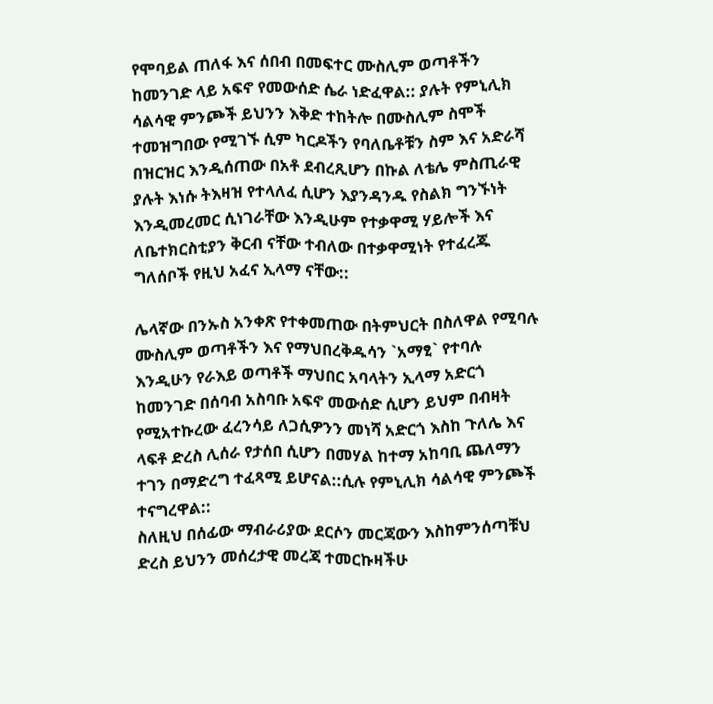የሞባይል ጠለፋ እና ሰበብ በመፍተር ሙስሊም ወጣቶችን ከመንገድ ላይ አፍኖ የመውሰድ ሴራ ነድፈዋል:: ያሉት የምኒሊክ ሳልሳዊ ምንጮች ይህንን እቅድ ተከትሎ በሙስሊም ስሞች ተመዝግበው የሚገኙ ሲም ካርዶችን የባለቤቶቹን ስም እና አድራሻ በዝርዝር እንዲሰጠው በአቶ ደብረጺሆን በኩል ለቴሌ ምስጢራዊ ያሉት እነሱ ትእዛዝ የተላለፈ ሲሆን እያንዳንዱ የስልክ ግንኙነት እንዲመረመር ሲነገራቸው እንዲሁም የተቃዋሚ ሃይሎች እና ለቤተክርስቲያን ቅርብ ናቸው ተብለው በተቃዋሚነት የተፈረጁ ግለሰቦች የዚህ አፈና ኢላማ ናቸው::

ሌላኛው በንኡስ አንቀጽ የተቀመጠው በትምህርት በስለዋል የሚባሉ ሙስሊም ወጣቶችን እና የማህበረቅዱሳን `አማፂ` የተባሉ እንዲሁን የራእይ ወጣቶች ማህበር አባላትን ኢላማ አድርጎ ከመንገድ በሰባብ አስባቡ አፍኖ መውሰድ ሲሆን ይህም በብዛት የሚአተኩረው ፈረንሳይ ለጋሲዎንን መነሻ አድርጎ እስከ ጉለሌ እና ላፍቶ ድረስ ሊሰራ የታሰበ ሲሆን በመሃል ከተማ አከባቢ ጨለማን ተገን በማድረግ ተፈጻሚ ይሆናል::ሲሉ የምኒሊክ ሳልሳዊ ምንጮች ተናግረዋል::
ስለዚህ በሰፊው ማብራሪያው ደርሶን መርጃውን እስከምንሰጣቹህ ድረስ ይህንን መሰረታዊ መረጃ ተመርኩዛችሁ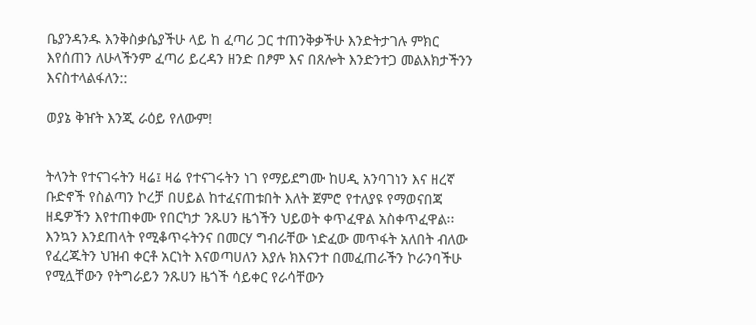ቤያንዳንዱ እንቅስቃሴያችሁ ላይ ከ ፈጣሪ ጋር ተጠንቅቃችሁ እንድትታገሉ ምክር እየሰጠን ለሁላችንም ፈጣሪ ይረዳን ዘንድ በፆም እና በጸሎት እንድንተጋ መልእክታችንን እናስተላልፋለን::

ወያኔ ቅዠት እንጂ ራዕይ የለውም!


ትላንት የተናገሩትን ዛሬ፤ ዛሬ የተናገሩትን ነገ የማይደግሙ ከሀዲ አንባገነን እና ዘረኛ ቡድኖች የስልጣን ኮረቻ በሀይል ከተፈናጠቱበት እለት ጀምሮ የተለያዩ የማወናበጃ ዘዴዎችን እየተጠቀሙ የበርካታ ንጹሀን ዜጎችን ህይወት ቀጥፈዋል አስቀጥፈዋል፡፡እንኳን እንደጠላት የሚቆጥሩትንና በመርሃ ግብራቸው ነድፈው መጥፋት አለበት ብለው የፈረጁትን ህዝብ ቀርቶ አርነት እናወጣሀለን እያሉ ክእናንተ በመፈጠራችን ኮራንባችሁ የሚሏቸውን የትግራይን ንጹሀን ዜጎች ሳይቀር የራሳቸውን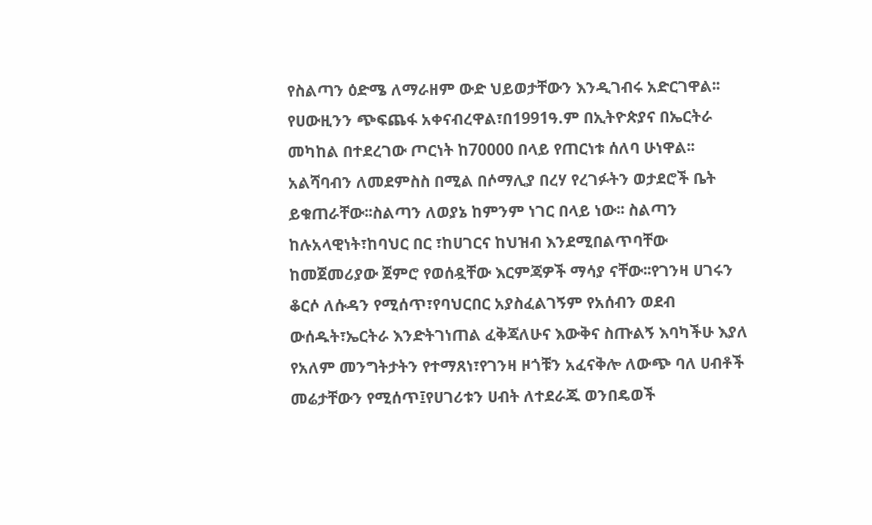የስልጣን ዕድሜ ለማራዘም ውድ ህይወታቸውን እንዲገብሩ አድርገዋል፡፡ የሀውዚንን ጭፍጨፋ አቀናብረዋል፣በ1991ዓ.ም በኢትዮጵያና በኤርትራ መካከል በተደረገው ጦርነት ከ70000 በላይ የጠርነቱ ሰለባ ሁነዋል፡፡አልሻባብን ለመደምስስ በሚል በሶማሊያ በረሃ የረገፉትን ወታደሮች ቤት ይቁጠራቸው፡፡ስልጣን ለወያኔ ከምንም ነገር በላይ ነው፡፡ ስልጣን ከሉአላዊነት፣ከባህር በር ፣ከሀገርና ከህዝብ እንደሚበልጥባቸው ከመጀመሪያው ጀምሮ የወሰዷቸው እርምጃዎች ማሳያ ናቸው፡፡የገንዛ ሀገሩን ቆርሶ ለሱዳን የሚሰጥ፣የባህርበር አያስፈልገኝም የአሰብን ወደብ ውሰዱት፣ኤርትራ እንድትገነጠል ፈቅጃለሁና እውቅና ስጡልኝ እባካችሁ እያለ የአለም መንግትታትን የተማጸነ፣የገንዛ ዞጎቹን አፈናቅሎ ለውጭ ባለ ሀብቶች መሬታቸውን የሚሰጥ፤የሀገሪቱን ሀብት ለተደራጁ ወንበዴወች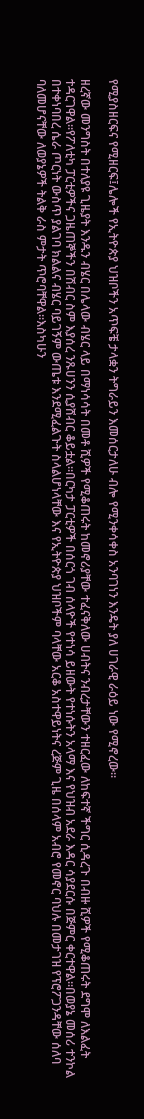የሚያስዘርፍና የሚዘርፍ፤ሌሎች የኢትዮጵያ ህዝቦችን አጥፍቼ ታላቋን ትግራይን እመሰርታለሁ ብሎ የሚንቀሳቀስ አንባገነን እንዴት ያለ ሀገራዊ ራዕይ ነው የሚኖረው፡፡

ዘረኛው መንግስት በተለያዩ ጊዜያት እንዱን ብሄር በሌላው ብሄር ላይ በማነሳሳት በመቶ ሺዎች የሚቆጠሩት ከመኖሪያቸው ተፈናቅለው ሀብትና ንብረታቸውን ተዘርፈው ለከፍተኛ ችግር ሲዳረጉ በብዙ ሺዎች የሚቆጠሩት ደግሞ ለእልፈት ተዳርገዋል፡፡የፖለቲካ ፓርቲዎችና ጋዜጠኞችን በሽብር ስም እያሰረ ንጹሀንን ሲያሸብር ቆይቷል፡፡በርካታ ፓርቲዎች በሰርጎ ገብ ሰላዮች የተነሳ ይዘውት የተነሱትን አላማ እና የህዝብ አደራ እዳር ሳያደርሱ በጅምር ቀርተዋል፡፡በወያኔ መሰሪ ተንኮል በተቀነባበረ ሴራ ጦርነት ውስጥ ያልገባ ክልልና ብሄር ባይገኝም ውጤቱ እንደሚፈልጉት ስላልሆነላቸው እና የኢትዮጵያ ህዝቦችም ባላቸው አርቆ አስተዋይነትና ረጅም ጊዜ በሰላም አብሮ የመኖር ባህሉ በመታገዝ የፕሮፖጋንዳቸው ሰለባ ባለመሆናቸው ለወያኔዎች ትልቅ ራስ ምታት ጥሮባቸዋል፡፡እስካሁን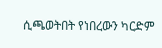ሲጫወትበት የነበረውን ካርድም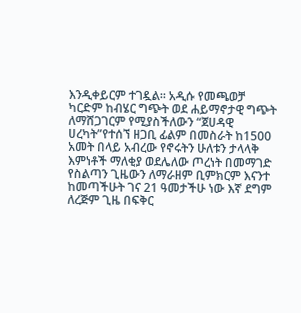እንዲቀይርም ተገዷል፡፡ አዲሱ የመጫወቻ ካርድም ከብሄር ግጭት ወደ ሐይማኖታዊ ግጭት ለማሸጋገርም የሚያስችለውን “ጀሀዳዊ ሀረካት”የተሰኘ ዘጋቢ ፊልም በመስራት ከ1500 አመት በላይ አብረው የኖሩትን ሁለቱን ታላላቅ እምነቶች ማለቂያ ወደሌለው ጦረነት በመማገድ የስልጣን ጊዜውን ለማራዘም ቢምክርም እናንተ ከመጣችሁት ገና 21 ዓመታችሁ ነው እኛ ደግም ለረጅም ጊዜ በፍቅር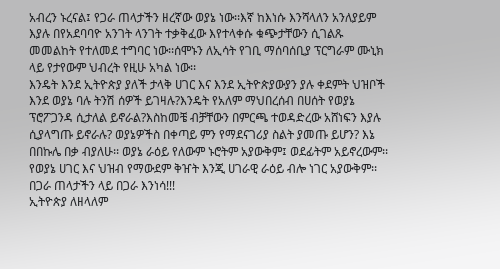አብረን ኑረናል፤ የጋራ ጠላታችን ዘረኛው ወያኔ ነው፡፡እኛ ከእነሱ እንሻላለን አንለያይም እያሉ በየአደባባዮ አንገት ላንገት ተቃቅፈው እየተላቀሱ ቁጭታቸውን ሲገልጹ መመልከት የተለመደ ተግባር ነው፡፡ሰሞኑን ለኢሳት የገቢ ማሰባሰቢያ ፕርግራም ሙኒክ ላይ የታየውም ህብረት የዚሁ አካል ነው፡፡
እንዴት እንደ ኢትዮጵያ ያለች ታላቅ ሀገር እና እንደ ኢትዮጵያውያን ያሉ ቀደምት ህዝቦች እንደ ወያኔ ባሉ ትንሽ ሰዎች ይገዛሉ?እንዴት የአለም ማህበረሰብ በሀሰት የወያኔ ፕሮፖጋንዳ ሲታለል ይኖራል?እስከመቼ ብቻቸውን በምርጫ ተወዳድረው አሸነፍን እያሉ ሲያላግጡ ይኖራሉ? ወያኔዎችስ በቀጣይ ምን የማደናገሪያ ስልት ያመጡ ይሆን? እኔ በበኩሌ በቃ ብያለሁ፡፡ ወያኔ ራዕይ የለውም ኑሮትም አያውቅም፤ ወደፊትም አይኖረውም፡፡የወያኔ ሀገር እና ህዝብ የማውደም ቅዠት እንጂ ሀገራዊ ራዕይ ብሎ ነገር አያውቅም፡፡በጋራ ጠላታችን ላይ በጋራ እንነሳ!!!
ኢትዮጵያ ለዘላለም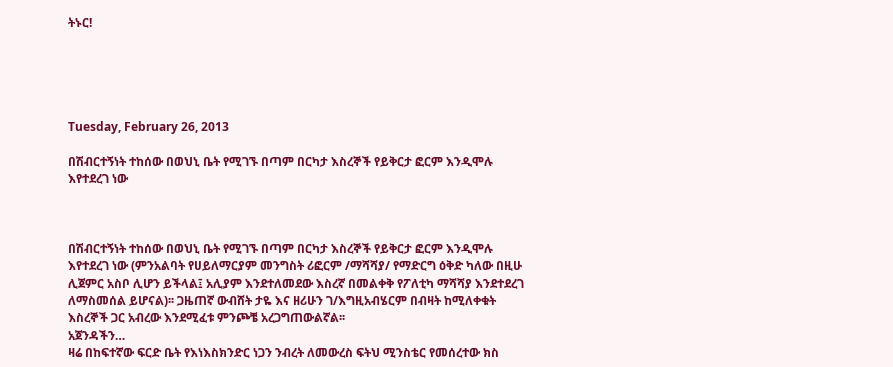ትኑር!





Tuesday, February 26, 2013

በሽብርተኝነት ተከሰው በወህኒ ቤት የሚገኙ በጣም በርካታ እስረኞች የይቅርታ ፎርም እንዲሞሉ እየተደረገ ነው



በሽብርተኝነት ተከሰው በወህኒ ቤት የሚገኙ በጣም በርካታ እስረኞች የይቅርታ ፎርም እንዲሞሉ እየተደረገ ነው (ምንአልባት የሀይለማርያም መንግስት ሪፎርም /ማሻሻያ/ የማድርግ ዕቅድ ካለው በዚሁ ሊጀምር አስቦ ሊሆን ይችላል፤ አሊያም እንደተለመደው እስረኛ በመልቀቅ የፖለቲካ ማሻሻያ እንደተደረገ ለማስመሰል ይሆናል)፡፡ ጋዜጠኛ ውብሸት ታዬ እና ዘሪሁን ገ/እግዚአብሄርም በብዛት ከሚለቀቁት እስረኞች ጋር አብረው እንደሚፈቱ ምንጮቼ አረጋግጠውልኛል፡፡
አጀንዳችን…
ዛሬ በከፍተኛው ፍርድ ቤት የእነእስክንድር ነጋን ንብረት ለመውረስ ፍትህ ሚንስቴር የመሰረተው ክስ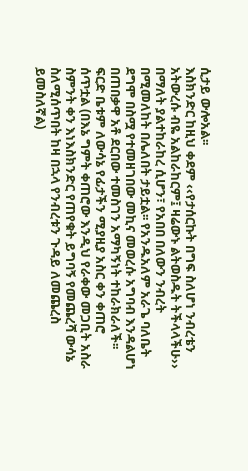ሲታይ ውሎአል፡፡
እስክንድር ከዚህ ቀደም ‹‹የታሰርኩት በግፍ ስለሆነ ንብረቴን አትውረሱ ብዬ አልከራከርም፤ ዛሬውኑ ልትወስዱት ትችላላችሁ›› በማለት ያልተከራከረ ሲሆን፣ የአበበ በለውን ንብረት በሚመለከት በሌለበት ታይቷል፡፡ የአንዱአለም አራጌ ባለቤት ደግሞ በስሟ የተመዘገበው መኪና መወረሱ አግባብ እንዳልሆነ በጠበቃዋ አቶ ደርበው ተመስገን አማካኝነት ተከራክራለች፡፡ ፍርድ ቤቱም ለውሳኔ የፊታችን ሚያዚያ አስር ቀን ቀጠሮ ሰጥቷል (በእኔ ግምት ቀጠሮው እንዲህ የራቀው መጋቢት አስራ ስምንት ቀን እነእስክንድር የጠየቁት ይግባኝ የመጨረሻ ውሳኔ ስለሚሰጥበት ከዛ በኋላ የንብረቱን ጉዳይ ለመጨረስ ይመስለኛል)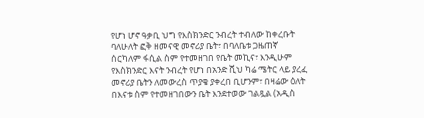የሆነ ሆኖ ዓቃቢ ህግ የእስክንድር ንብረት ተብለው ከቀረቡት ባለሁለት ፎቅ ዘመናዊ መኖሪያ ቤት፣ በባለቤቱ ጋዜጠኛ ሰርካለም ፋሲል ስም የተመዘገበ የቤት መኪና፣ እንዲሁም የእስክንድር እናት ንብረት የሆነ በአንድ ሺህ ካሬ ሜትር ላይ ያረፈ መኖሪያ ቤትን ለመውረስ ጥያቄ ያቀረበ ቢሆንም፣ በዛሬው ዕለት በእናቱ ስም የተመዘገበውን ቤት እንደተወው ገልጿል (አዲስ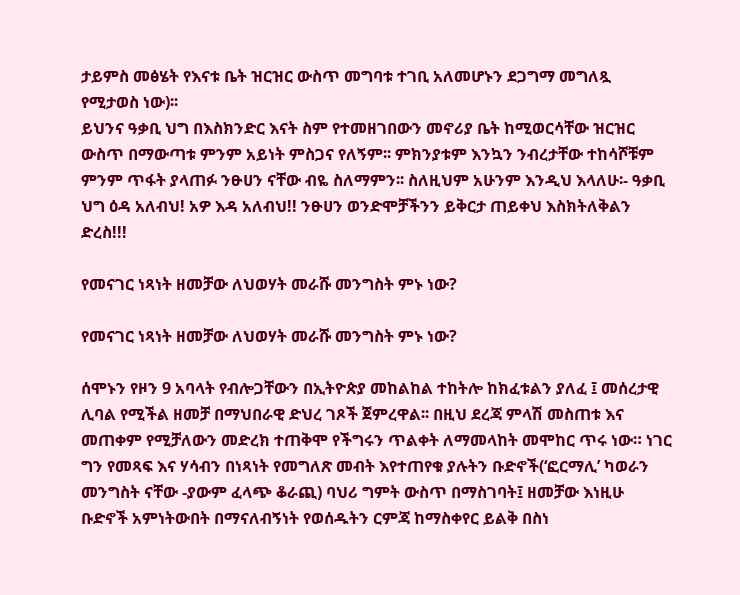ታይምስ መፅሄት የእናቱ ቤት ዝርዝር ውስጥ መግባቱ ተገቢ አለመሆኑን ደጋግማ መግለጿ የሚታወስ ነው)፡፡
ይህንና ዓቃቢ ህግ በእስክንድር እናት ስም የተመዘገበውን መኖሪያ ቤት ከሚወርሳቸው ዝርዝር ውስጥ በማውጣቱ ምንም አይነት ምስጋና የለኝም፡፡ ምክንያቱም እንኳን ንብረታቸው ተከሳሾቹም ምንም ጥፋት ያላጠፉ ንፁሀን ናቸው ብዬ ስለማምን፡፡ ስለዚህም አሁንም እንዲህ እላለሁ፡- ዓቃቢ ህግ ዕዳ አለብህ! አዎ እዳ አለብህ!! ንፁሀን ወንድሞቻችንን ይቅርታ ጠይቀህ እስክትለቅልን ድረስ!!!

የመናገር ነጻነት ዘመቻው ለህወሃት መራሹ መንግስት ምኑ ነው?

የመናገር ነጻነት ዘመቻው ለህወሃት መራሹ መንግስት ምኑ ነው?

ሰሞኑን የዞን 9 አባላት የብሎጋቸውን በኢትዮጵያ መከልከል ተከትሎ ከክፈቱልን ያለፈ ፤ መሰረታዊ ሊባል የሚችል ዘመቻ በማህበራዊ ድህረ ገጾች ጀምረዋል፡፡ በዚህ ደረጃ ምላሽ መስጠቱ እና መጠቀም የሚቻለውን መድረክ ተጠቅሞ የችግሩን ጥልቀት ለማመላከት መሞከር ጥሩ ነው። ነገር ግን የመጻፍ እና ሃሳብን በነጻነት የመግለጽ መብት እየተጠየቁ ያሉትን ቡድኖች(‘ፎርማሊ’ ካወራን መንግስት ናቸው -ያውም ፈላጭ ቆራጪ) ባህሪ ግምት ውስጥ በማስገባት፤ ዘመቻው እነዚሁ ቡድኖች አምነትውበት በማናለብኝነት የወሰዱትን ርምጃ ከማስቀየር ይልቅ በስነ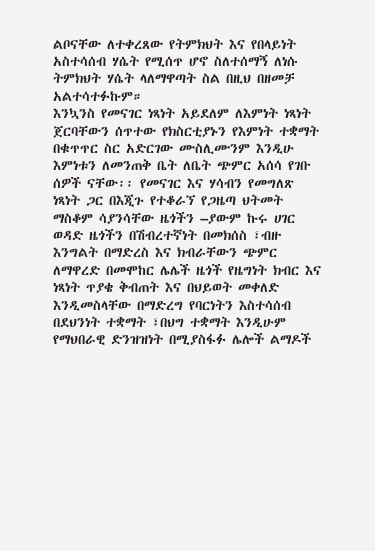ልቦናቸው ለተቀረጸው የትምክህት እና የበላይነት አስተሳሰብ ሃሴት የሚሰጥ ሆኖ ስለተሰማኝ ለነሱ ትምክህት ሃሴት ላለማዋጣት ስል በዚህ በዘመቻ አልተሳተፉኩም።
እንኳንስ የመናገር ነጻነት አይደለም ለእምነት ነጻነት ጀርባቸውን ሰጥተው የክስርቲያኑን የእምነት ተቋማት በቁጥጥር ስር አድርገው ሙስሊሙንም እንዲሁ እምነቱን ለመንጠቅ ቤት ለቤት ጭምር አሰሳ የገቡ ሰዎች ናቸው፡፡ የመናገር እና ሃሳብን የመግለጽ ነጻነት ጋር በእጂጉ የተቆራኘ የጋዜጣ ህትመት ማስቆም ሳያንሳቸው ዜጎችን –ያውም ኩሩ ሀገር ወዳድ ዜጎችን በሽብረተኛነት በመክሰስ ፣ብዙ እንግልት በማድረስ እና ክብራቸውን ጭምር ለማዋረድ በመሞከር ሌሌች ዜጎች የዜግነት ክብር እና ነጻነት ጥያቄ ቅብጠት እና በህይወት መቀለድ እንዲመስላቸው በማድረግ የባርነትን እስተሳሰብ በደህንነት ተቋማት ፣በህግ ተቋማት እንዲሁም የማህበራዊ ድንዝዝነት በሚያስፋፉ ሌሎች ልማዶች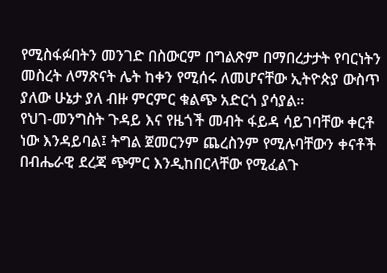የሚስፋፉበትን መንገድ በስውርም በግልጽም በማበረታታት የባርነትን መስረት ለማጽናት ሌት ከቀን የሚሰሩ ለመሆናቸው ኢትዮጵያ ውስጥ ያለው ሁኔታ ያለ ብዙ ምርምር ቁልጭ አድርጎ ያሳያል።
የህገ-መንግስት ጉዳይ እና የዜጎች መብት ፋይዳ ሳይገባቸው ቀርቶ ነው እንዳይባል፤ ትግል ጀመርንም ጨረስንም የሚሉባቸውን ቀናቶች በብሔራዊ ደረጃ ጭምር እንዲከበርላቸው የሚፈልጉ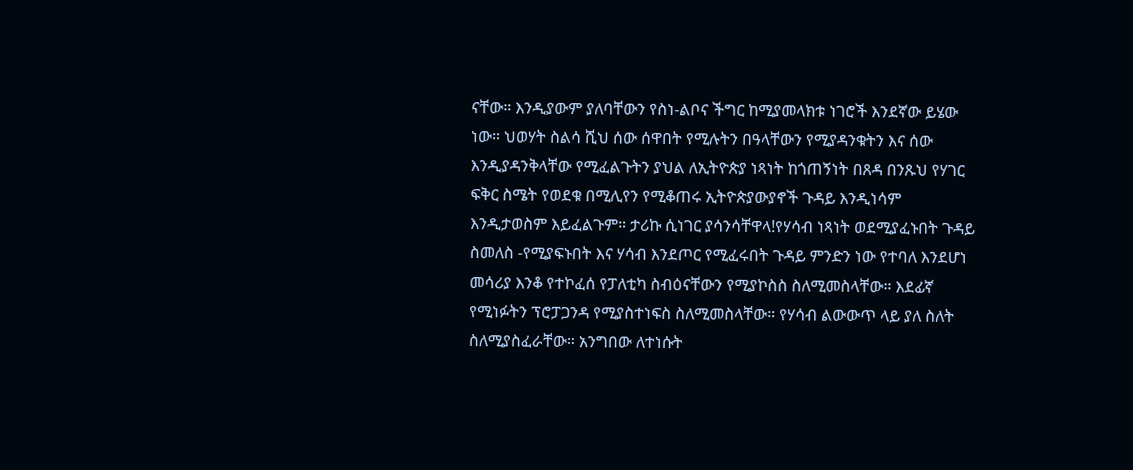ናቸው። እንዲያውም ያለባቸውን የስነ-ልቦና ችግር ከሚያመላክቱ ነገሮች እንደኛው ይሄው ነው። ህወሃት ስልሳ ሺህ ሰው ሰዋበት የሚሉትን በዓላቸውን የሚያዳንቁትን እና ሰው እንዲያዳንቅላቸው የሚፈልጉትን ያህል ለኢትዮጵያ ነጻነት ከጎጠኝነት በጸዳ በንጹህ የሃገር ፍቅር ስሜት የወደቁ በሚሊየን የሚቆጠሩ ኢትዮጵያውያኖች ጉዳይ እንዲነሳም እንዲታወስም እይፈልጉም። ታሪኩ ሲነገር ያሳንሳቸዋላ!የሃሳብ ነጻነት ወደሚያፈኑበት ጉዳይ ስመለስ -የሚያፍኑበት እና ሃሳብ እንደጦር የሚፈሩበት ጉዳይ ምንድን ነው የተባለ እንደሆነ መሳሪያ እንቆ የተኮፈሰ የፓለቲካ ስብዕናቸውን የሚያኮስስ ስለሚመስላቸው። እደፊኛ የሚነፉትን ፕሮፓጋንዳ የሚያስተነፍስ ስለሚመስላቸው። የሃሳብ ልውውጥ ላይ ያለ ስለት ስለሚያስፈራቸው። አንግበው ለተነሱት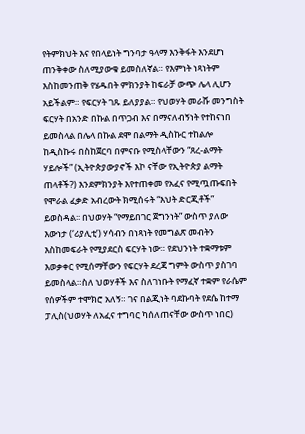የትምክህት እና የበላይነት ግንባታ ዓላማ እንቅፋት እንደሆነ ጠንቅቀው ስለሚያውቁ ይመስለኛል። የእምነት ነጻነትም እስከመንጠቅ የሄዱበት ምክንያት ከፍራቻ ውጭ ሌላ ሊሆን አይችልም። የፍርሃት ገጹ ይለያያል። የህወሃት መራሹ መንግስት ፍርሃት በአንድ በኩል በጥጋብ እና በማናለብኝነት የተከናነበ ይመስላል በሌላ በኩል ደሞ በልማት ዲስኩር ተከልሎ ከዲስኩሩ በስከጀርባ በምናቡ የሚስላቸውን “ጸረ-ልማት ሃይሎች” (ኢትዮጵያውያኖች እኮ ናቸው የኢትዮጵያ ልማት ጠላቶች?) እንደምክንያት እየተጠቀመ የአፈና የሚጧጡፍበት የሞራል ፈቃድ አብረውት ክሚሰሩት “እህት ድርጂቶች” ይወስዳል፡፡ በህወሃት “የማይበገር ጀግንነት” ውስጥ ያለው እውነታ (‘ሪያሊቲ’) ሃሳብን በነጻነት የመግልጽ መብትን እስከመፍራት የሚያደርስ ፍርሃት ነው። የደህንነት ተቋማቱም እወቃቀር የሚሰማቸውን የፍርሃት ደረጃ ግምት ውስጥ ያስገባ ይመስላል።ስለ ህወሃቶች እና ስለገነቡት የማፈኛ ተቋም የራሴም የሰዎችም ተሞክሮ አለኝ። ገና በልጂነት ባደኩባት የደሴ ከተማ ፓሊስ(ህወሃት ለአፈና ተግባር ካሰለጠናቸው ውስጥ ነበር)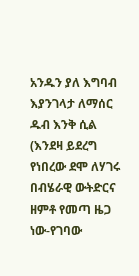አንዱን ያለ እግባብ እያንገላታ ለማሰር ዱብ እንቅ ሲል (እንደዛ ይደረግ የነበረው ደሞ ለሃገሩ በብሄራዊ ውትድርና ዘምቶ የመጣ ዜጋ ነው-የገባው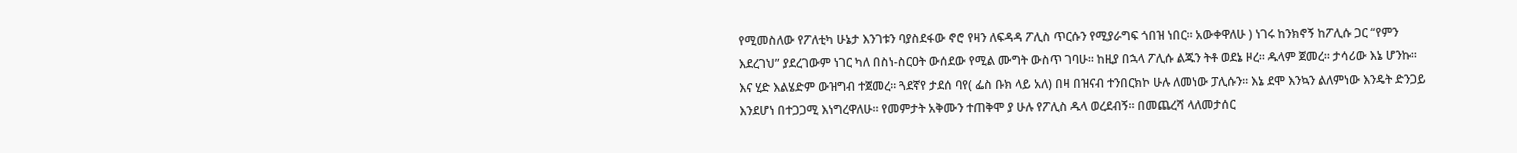የሚመስለው የፖለቲካ ሁኔታ እንገቱን ባያስደፋው ኖሮ የዛን ለፍዳዳ ፖሊስ ጥርሱን የሚያራግፍ ጎበዝ ነበር። አውቀዋለሁ ) ነገሩ ከንክኖኝ ከፖሊሱ ጋር “የምን እደረገህ” ያደረገውም ነገር ካለ በስነ-ስርዐት ውሰደው የሚል ሙግት ውስጥ ገባሁ። ከዚያ በኋላ ፖሊሱ ልጁን ትቶ ወደኔ ዞረ። ዱላም ጀመረ። ታሳሪው እኔ ሆንኩ፡፡ እና ሂድ እልሄድም ውዝግብ ተጀመረ። ጓደኛየ ታደሰ ባየ( ፌስ ቡክ ላይ አለ) በዛ በዝናብ ተንበርክኮ ሁሉ ለመነው ፓሊሱን፡፡ እኔ ደሞ እንኳን ልለምነው እንዴት ድንጋይ እንደሆነ በተጋጋሚ እነግረዋለሁ። የመምታት አቅሙን ተጠቅሞ ያ ሁሉ የፖሊስ ዱላ ወረደብኝ። በመጨረሻ ላለመታሰር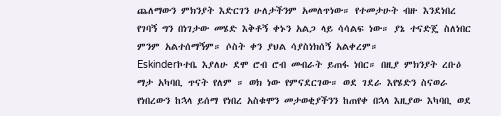ጨለማውን ምክንያት እድርገን ሁለታችንም አመለጥነው። የተመታሁት ብዙ እንደነበረ የገባኝ ግን በነገታው መሄድ እቅቶኝ ቀኑን አልጋ ላይ ሳሳልፍ ነው። ያኔ ተናድጄ ስለነበር ምንም አልተሰማኝም። ሶስት ቀን ያህል ሳያስነክሰኝ አልቀረም።
Eskinderኮተቤ እያለሁ ደሞ ሮብ ሮብ መብራት ይጠፋ ነበር። በዚያ ምክንያት ረቡዕ ማታ አካባቢ ጥናት የለም ። ወክ ነው የምናደርገው። ወደ ገደራ እየሄድን ስናወራ የነበረውን ከኋላ ይሰማ የነበረ አስቁሞን መታወቂያችንን ከጠየቀ በኋላ እዚያው እካባቢ ወደ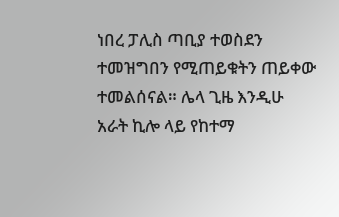ነበረ ፓሊስ ጣቢያ ተወስደን ተመዝግበን የሚጠይቁትን ጠይቀው ተመልሰናል። ሌላ ጊዜ እንዲሁ አራት ኪሎ ላይ የከተማ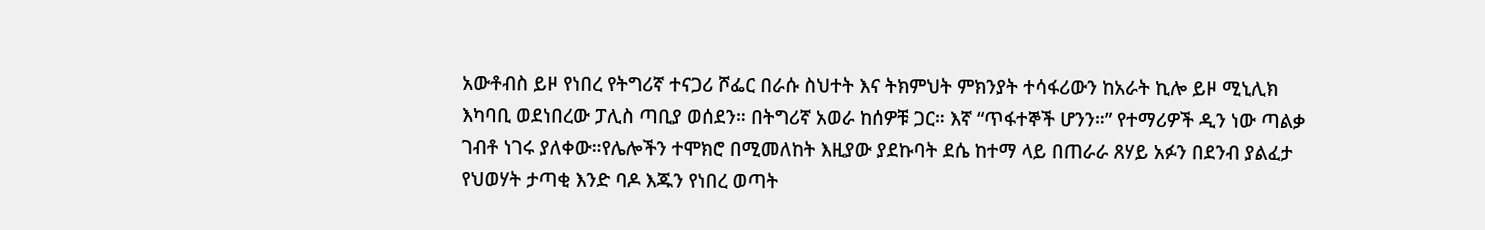አውቶብስ ይዞ የነበረ የትግሪኛ ተናጋሪ ሾፌር በራሱ ስህተት እና ትክምህት ምክንያት ተሳፋሪውን ከአራት ኪሎ ይዞ ሚኒሊክ እካባቢ ወደነበረው ፓሊስ ጣቢያ ወሰደን። በትግሪኛ አወራ ከሰዎቹ ጋር። እኛ “ጥፋተኞች ሆንን።” የተማሪዎች ዲን ነው ጣልቃ ገብቶ ነገሩ ያለቀው።የሌሎችን ተሞክሮ በሚመለከት እዚያው ያደኩባት ደሴ ከተማ ላይ በጠራራ ጸሃይ አፉን በደንብ ያልፈታ የህወሃት ታጣቂ እንድ ባዶ እጁን የነበረ ወጣት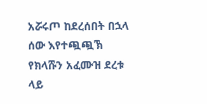አሯሩጦ ከደረሰበት በኋላ ሰው እየተጯጯኽ የክላሹን አፈሙዝ ደረቱ ላይ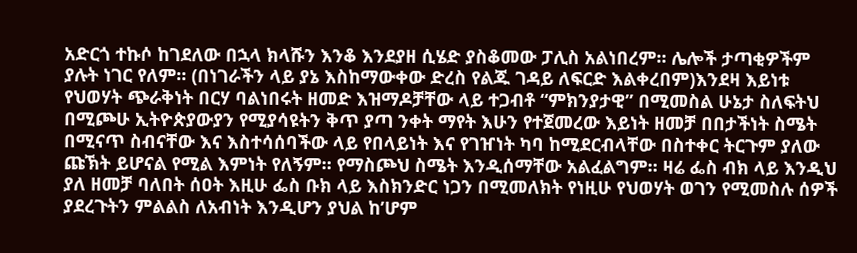አድርጎ ተኩሶ ከገደለው በኋላ ክላሹን እንቆ እንደያዘ ሲሄድ ያስቆመው ፓሊስ አልነበረም። ሌሎች ታጣቂዎችም ያሉት ነገር የለም። (በነገራችን ላይ ያኔ እስከማውቀው ድረስ የልጁ ገዳይ ለፍርድ እልቀረበም)እንደዛ እይነቱ የህወሃት ጭራቅነት በርሃ ባልነበሩት ዘመድ እዝማዶቻቸው ላይ ተጋብቶ “ምክንያታዊ” በሚመስል ሁኔታ ስለፍትህ በሚጮሁ ኢትዮጵያውያን የሚያሳዩትን ቅጥ ያጣ ንቀት ማየት እሁን የተጀመረው እይነት ዘመቻ በበታችነት ስሜት በሚናጥ ስብናቸው እና እስተሳሰባችው ላይ የበላይነት እና የገዠነት ካባ ከሚደርብላቸው በስተቀር ትርጉም ያለው ጩኽት ይሆናል የሚል እምነት የለኝም። የማስጮህ ስሜት እንዲሰማቸው አልፈልግም። ዛሬ ፌስ ብክ ላይ እንዲህ ያለ ዘመቻ ባለበት ሰዐት እዚሁ ፌስ ቡክ ላይ እስክንድር ነጋን በሚመለክት የነዚሁ የህወሃት ወገን የሚመስሉ ሰዎች ያደረጉትን ምልልስ ለአብነት እንዲሆን ያህል ከ’ሆም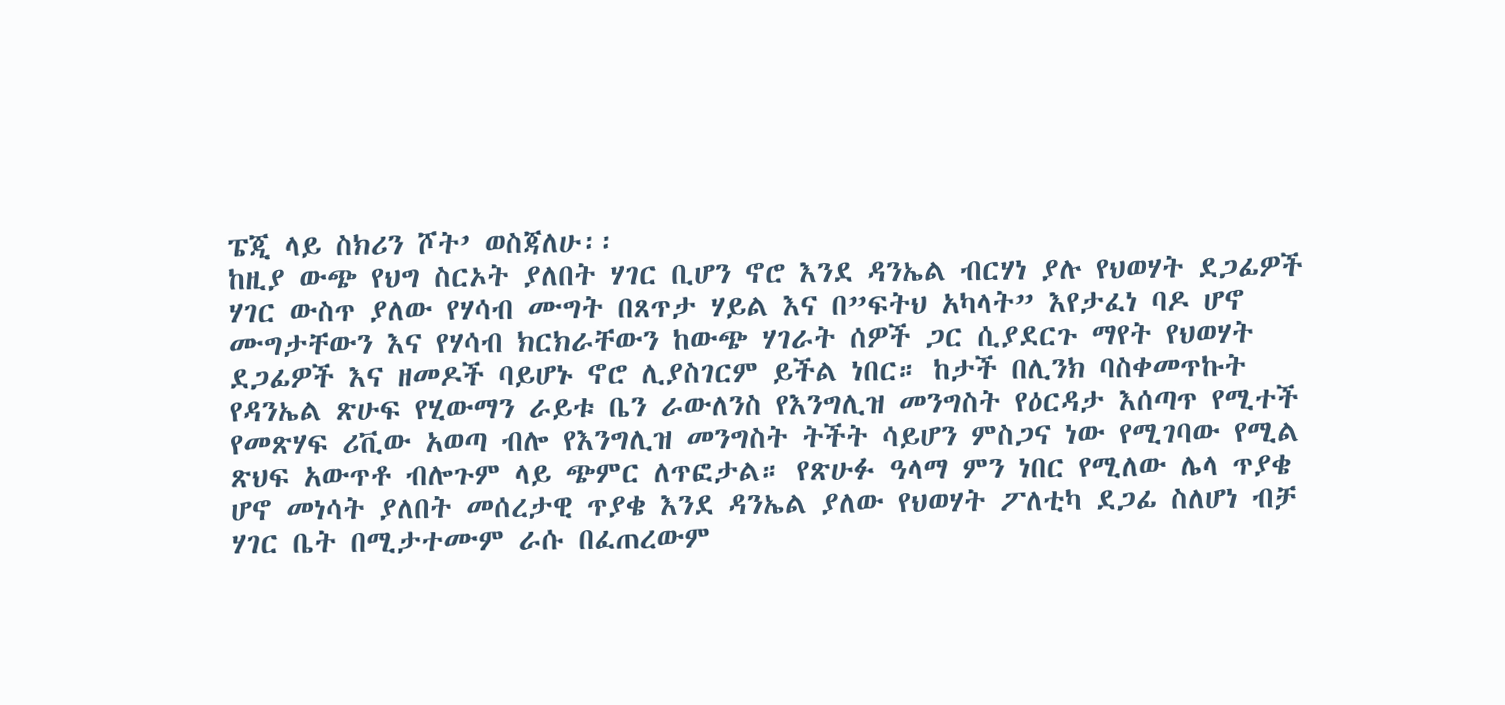ፔጂ ላይ ስክሪን ሾት’ ወስጃለሁ፡፡
ከዚያ ውጭ የህግ ስርኦት ያለበት ሃገር ቢሆን ኖሮ እንደ ዳንኤል ብርሃነ ያሉ የህወሃት ደጋፊዎች ሃገር ውስጥ ያለው የሃሳብ ሙግት በጸጥታ ሃይል እና በ”ፍትህ አካላት” እየታፈነ ባዶ ሆኖ ሙግታቸውን እና የሃሳብ ክርክራቸውን ከውጭ ሃገራት ሰዎች ጋር ሲያደርጉ ማየት የህወሃት ደጋፊዎች እና ዘመዶች ባይሆኑ ኖሮ ሊያስገርም ይችል ነበር። ከታች በሊንክ ባስቀመጥኩት የዳንኤል ጽሁፍ የሂውማን ራይቱ ቤን ራውለንስ የእንግሊዝ መንግስት የዕርዳታ እሰጣጥ የሚተች የመጽሃፍ ሪቪው አወጣ ብሎ የእንግሊዝ መንግስት ትችት ሳይሆን ምስጋና ነው የሚገባው የሚል ጽህፍ አውጥቶ ብሎጉም ላይ ጭምር ለጥፎታል። የጽሁፉ ዓላማ ምን ነበር የሚለው ሌላ ጥያቄ ሆኖ መነሳት ያለበት መሰረታዊ ጥያቄ እንደ ዳንኤል ያለው የህወሃት ፖለቲካ ደጋፊ ስለሆነ ብቻ ሃገር ቤት በሚታተሙም ራሱ በፈጠረውም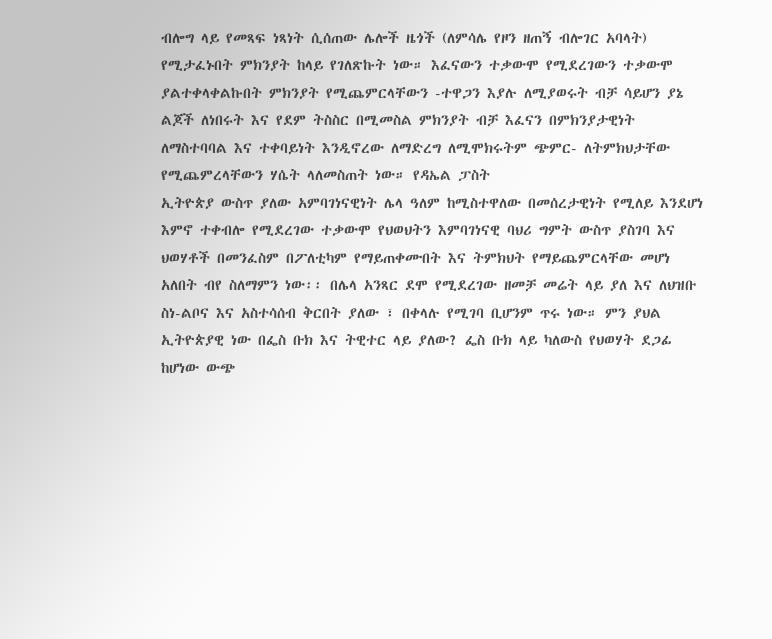ብሎግ ላይ የመጻፍ ነጻነት ሲሰጠው ሌሎች ዜጎች (ለምሳሌ የዞን ዘጠኝ ብሎገር አባላት) የሚታፈኑበት ምክንያት ከላይ የገለጽኩት ነው። እፈናውን ተቃውሞ የሚደረገውን ተቃውሞ ያልተቀላቀልኩበት ምክንያት የሚጨምርላቸውን -ተዋጋን እያሉ ለሚያወሩት ብቻ ሳይሆን ያኔ ልጆች ለነበሩት እና የደም ትስስር በሚመስል ምክንያት ብቻ እፈናን በምክንያታዊነት ለማስተባባል እና ተቀባይነት እንዲኖረው ለማድረግ ለሚሞክሩትም ጭምር- ለትምክህታቸው የሚጨምረላቸውን ሃሴት ላለመስጠት ነው። የዳኤል ፓስት
ኢትዮጵያ ውስጥ ያለው አምባገነናዊነት ሌላ ዓለም ከሚስተዋለው በመሰረታዊነት የሚለይ እንደሆነ እምኖ ተቀብሎ የሚደረገው ተቃውሞ የህወህትን እምባገነናዊ ባህሪ ግምት ውስጥ ያስገባ እና ህወሃቶች በመንፈስም በፖለቲካም የማይጠቀሙበት እና ትምክህት የማይጨምርላቸው መሆነ አለበት ብየ ስለማምን ነው፡፡ በሌላ አንጻር ደሞ የሚደረገው ዘመቻ መሬት ላይ ያለ እና ለህዝቡ ስነ-ልቦና እና አስተሳሰብ ቅርበት ያለው ፣ በቀላሉ የሚገባ ቢሆንም ጥሩ ነው። ምን ያህል ኢትዮጵያዊ ነው በፌስ ቡክ እና ትዊተር ላይ ያለው? ፌስ ቡክ ላይ ካለውስ የህወሃት ደጋፊ ከሆነው ውጭ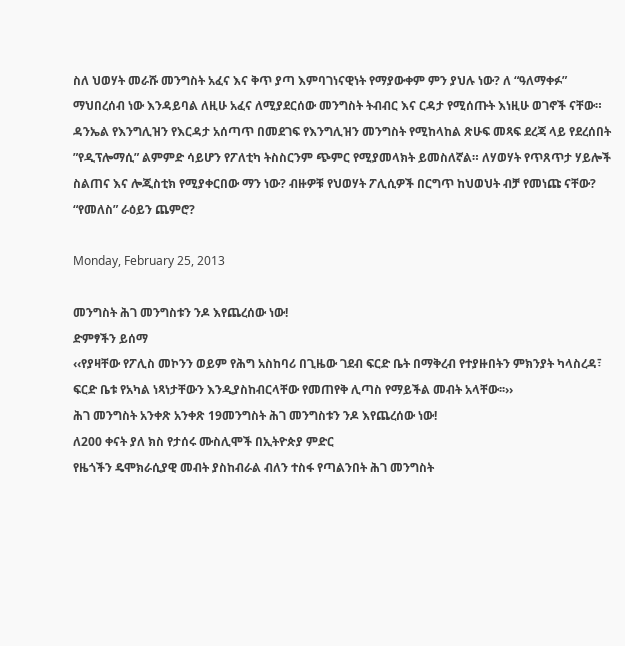ስለ ህወሃት መራሹ መንግስት አፈና እና ቅጥ ያጣ እምባገነናዊነት የማያውቀም ምን ያህሉ ነው? ለ “ዓለማቀፉ” ማህበረሰብ ነው እንዳይባል ለዚሁ አፈና ለሚያደርሰው መንግስት ትብብር እና ርዳታ የሚሰጡት እነዚሁ ወገኖች ናቸው። ዳንኤል የእንግሊዝን የእርዳታ አሰጣጥ በመደገፍ የእንግሊዝን መንግስት የሚከላከል ጽሁፍ መጻፍ ደረጃ ላይ የደረሰበት ”የዲፕሎማሲ” ልምምድ ሳይሆን የፖለቲካ ትስስርንም ጭምር የሚያመላክት ይመስለኛል። ለሃወሃት የጥጸጥታ ሃይሎች ስልጠና እና ሎጂስቲክ የሚያቀርበው ማን ነው? ብዙዎቹ የህወሃት ፖሊሲዎች በርግጥ ከህወህት ብቻ የመነጩ ናቸው? “የመለስ” ራዕይን ጨምሮ?

Monday, February 25, 2013

መንግስት ሕገ መንግስቱን ንዶ እየጨረሰው ነው!
ድምፃችን ይሰማ
‹‹የያዛቸው የፖሊስ መኮንን ወይም የሕግ አስከባሪ በጊዜው ገደብ ፍርድ ቤት በማቅረብ የተያዙበትን ምክንያት ካላስረዳ፣ ፍርድ ቤቱ የአካል ነጻነታቸውን እንዲያስከብርላቸው የመጠየቅ ሊጣስ የማይችል መብት አላቸው፡፡››
ሕገ መንግስት አንቀጽ አንቀጽ 19መንግስት ሕገ መንግስቱን ንዶ እየጨረሰው ነው!
ለ200 ቀናት ያለ ክስ የታሰሩ ሙስሊሞች በኢትዮጵያ ምድር
የዜጎችን ዴሞክራሲያዊ መብት ያስከብራል ብለን ተስፋ የጣልንበት ሕገ መንግስት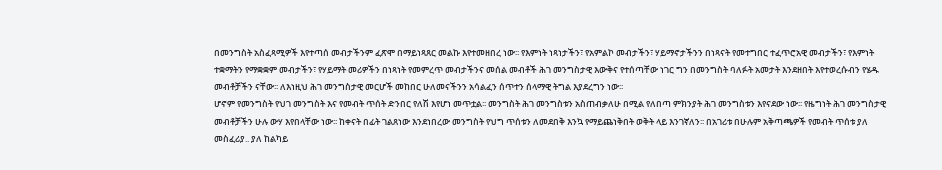በመንግስት አስፈጻሚዎች እየተጣሰ መብታችንም ፈጽሞ በማይነጻጸር መልኩ እየተመዘበረ ነው፡፡ የእምነት ነጻነታችን፣ የአምልኮ መብታችን፣ ሃይማኖታችንን በነጻናት የመተግበር ተፈጥሮአዊ መብታችን፣ የእምነት ተቋማትን የማቋቋም መብታችን፣ የሃይማት መሪዎችን በነጻነት የመምረጥ መብታችንና መሰል መብቶች ሕገ መንግስታዊ እውቅና የተሰጣቸው ነገር ግን በመንግስት ባለፉት አመታት እንደዘበት እየተወረሱብን የሄዱ መብቶቻችን ናቸው፡፡ ለእነዚህ ሕገ መንግስታዊ መርሆች መከበር ሁለመናችንን አሳልፈን ሰጥተን ሰላማዊ ትግል እያደረግን ነው፡፡
ሆኖም የመንግስት የህገ መንግስት እና የመብት ጥሰት ድንበር የለሽ እየሆነ መጥቷል፡፡ መንግስት ሕገ መንግስቱን አስጠብቃለሁ በሚል የለበጣ ምክንያት ሕገ መንግስቱን እየናደው ነው፡፡ የዜግነት ሕገ መንግስታዊ መብቶቻችን ሁሉ ውሃ እየበላቸው ነው፡፡ ከቀናት በፊት ገልጸነው እንደነበረው መንግስት የህግ ጥሰቱን ለመደበቅ እንኳ የማይጨነቅበት ወቅት ላይ እንገኛለን፡፡ በአገሪቱ በሁሉም አቅጣጫዎች የመብት ጥሰቱ ያለ መስፈሪያ.. ያለ ከልካይ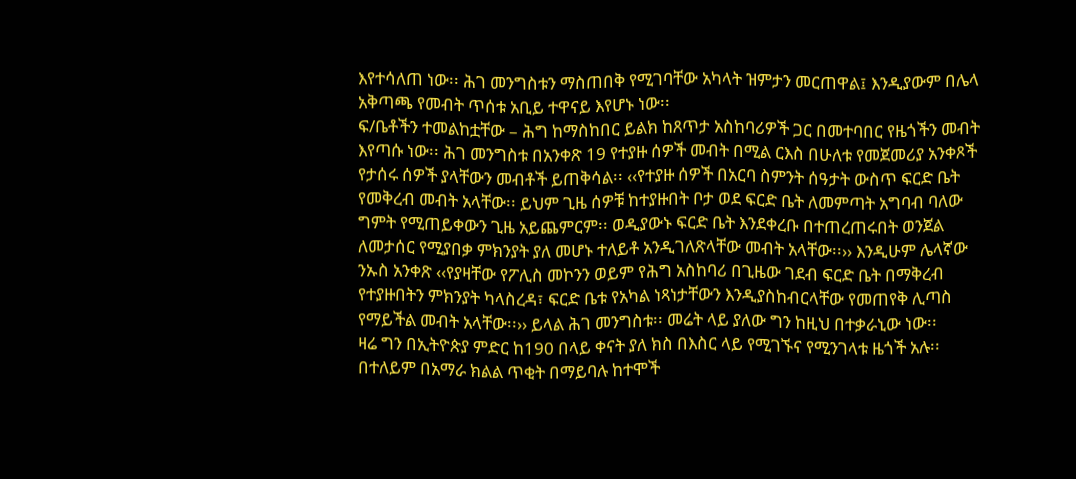እየተሳለጠ ነው፡፡ ሕገ መንግስቱን ማስጠበቅ የሚገባቸው አካላት ዝምታን መርጠዋል፤ እንዲያውም በሌላ አቅጣጫ የመብት ጥሰቱ አቢይ ተዋናይ እየሆኑ ነው፡፡
ፍ/ቤቶችን ተመልከቷቸው – ሕግ ከማስከበር ይልክ ከጸጥታ አስከባሪዎች ጋር በመተባበር የዜጎችን መብት እየጣሱ ነው፡፡ ሕገ መንግስቱ በአንቀጽ 19 የተያዙ ሰዎች መብት በሚል ርእስ በሁለቱ የመጀመሪያ አንቀጾች የታሰሩ ሰዎች ያላቸውን መብቶች ይጠቅሳል፡፡ ‹‹የተያዙ ሰዎች በአርባ ስምንት ሰዓታት ውስጥ ፍርድ ቤት የመቅረብ መብት አላቸው፡፡ ይህም ጊዜ ሰዎቹ ከተያዙበት ቦታ ወደ ፍርድ ቤት ለመምጣት አግባብ ባለው ግምት የሚጠይቀውን ጊዜ አይጨምርም፡፡ ወዲያውኑ ፍርድ ቤት እንደቀረቡ በተጠረጠሩበት ወንጀል ለመታሰር የሚያበቃ ምክንያት ያለ መሆኑ ተለይቶ አንዲገለጽላቸው መብት አላቸው፡፡›› እንዲሁም ሌላኛው ንኡስ አንቀጽ ‹‹የያዛቸው የፖሊስ መኮንን ወይም የሕግ አስከባሪ በጊዜው ገደብ ፍርድ ቤት በማቅረብ የተያዙበትን ምክንያት ካላስረዳ፣ ፍርድ ቤቱ የአካል ነጻነታቸውን እንዲያስከብርላቸው የመጠየቅ ሊጣስ የማይችል መብት አላቸው፡፡›› ይላል ሕገ መንግስቱ፡፡ መሬት ላይ ያለው ግን ከዚህ በተቃራኒው ነው፡፡
ዛሬ ግን በኢትዮጵያ ምድር ከ190 በላይ ቀናት ያለ ክስ በእስር ላይ የሚገኙና የሚንገላቱ ዜጎች አሉ፡፡ በተለይም በአማራ ክልል ጥቂት በማይባሉ ከተሞች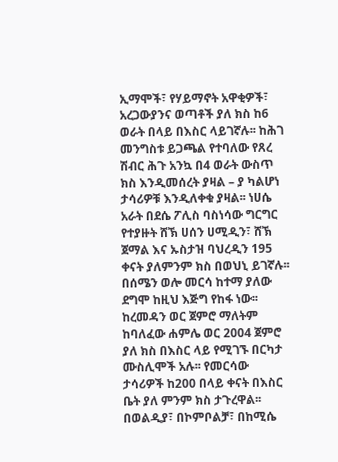ኢማሞች፣ የሃይማኖት አዋቂዎች፣ አረጋውያንና ወጣቶች ያለ ክስ ከ6 ወራት በላይ በእስር ላይገኛሉ፡፡ ከሕገ መንግስቱ ይጋጫል የተባለው የጸረ ሽብር ሕጉ አንኳ በ4 ወራት ውስጥ ክስ እንዲመሰረት ያዛል – ያ ካልሆነ ታሳሪዎቹ እንዲለቀቁ ያዛል፡፡ ነሀሴ አራት በደሴ ፖሊስ ባስነሳው ግርግር የተያዙት ሸኽ ሀሰን ሀሚዲን፣ ሸኽ ጀማል እና ኡስታዝ ባህረዲን 195 ቀናት ያለምንም ክስ በወህኒ ይገኛሉ፡፡ በሰሜን ወሎ መርሳ ከተማ ያለው ደግሞ ከዚህ እጅግ የከፋ ነው፡፡ ከረመዳን ወር ጀምሮ ማለትም ከባለፈው ሐምሌ ወር 2004 ጀምሮ ያለ ክስ በእስር ላይ የሚገኙ በርካታ ሙስሊሞች አሉ፡፡ የመርሳው ታሳሪዎች ከ200 በላይ ቀናት በእስር ቤት ያለ ምንም ክስ ታጉረዋል፡፡ በወልዲያ፣ በኮምቦልቻ፣ በከሚሴ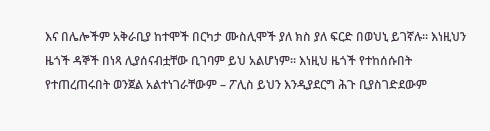እና በሌሎችም አቅራቢያ ከተሞች በርካታ ሙስሊሞች ያለ ክስ ያለ ፍርድ በወህኒ ይገኛሉ፡፡ እነዚህን ዜጎች ዳኞች በነጻ ሊያሰናብቷቸው ቢገባም ይህ አልሆነም፡፡ እነዚህ ዜጎች የተከሰሱበት የተጠረጠሩበት ወንጀል አልተነገራቸውም – ፖሊስ ይህን እንዲያደርግ ሕጉ ቢያስገድደውም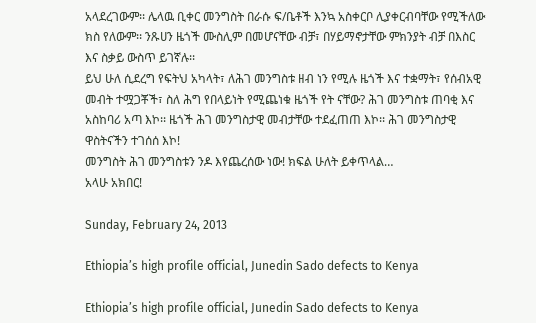አላደረገውም፡፡ ሌላዉ ቢቀር መንግስት በራሱ ፍ/ቤቶች እንኳ አስቀርቦ ሊያቀርብባቸው የሚችለው ክስ የለውም፡፡ ንጹሀን ዜጎች ሙስሊም በመሆናቸው ብቻ፣ በሃይማኖታቸው ምክንያት ብቻ በእስር እና ስቃይ ውስጥ ይገኛሉ፡፡
ይህ ሁለ ሲደረግ የፍትህ አካላት፣ ለሕገ መንግስቱ ዘብ ነን የሚሉ ዜጎች እና ተቋማት፣ የሰብአዊ መብት ተሟጋቾች፣ ስለ ሕግ የበላይነት የሚጨነቁ ዜጎች የት ናቸው? ሕገ መንግስቱ ጠባቂ እና አስከባሪ አጣ እኮ፡፡ ዜጎች ሕገ መንግስታዊ መብታቸው ተደፈጠጠ እኮ፡፡ ሕገ መንግስታዊ ዋስትናችን ተገሰሰ እኮ!
መንግስት ሕገ መንግስቱን ንዶ እየጨረሰው ነው! ክፍል ሁለት ይቀጥላል…
አላሁ አክበር!

Sunday, February 24, 2013

Ethiopia’s high profile official, Junedin Sado defects to Kenya

Ethiopia’s high profile official, Junedin Sado defects to Kenya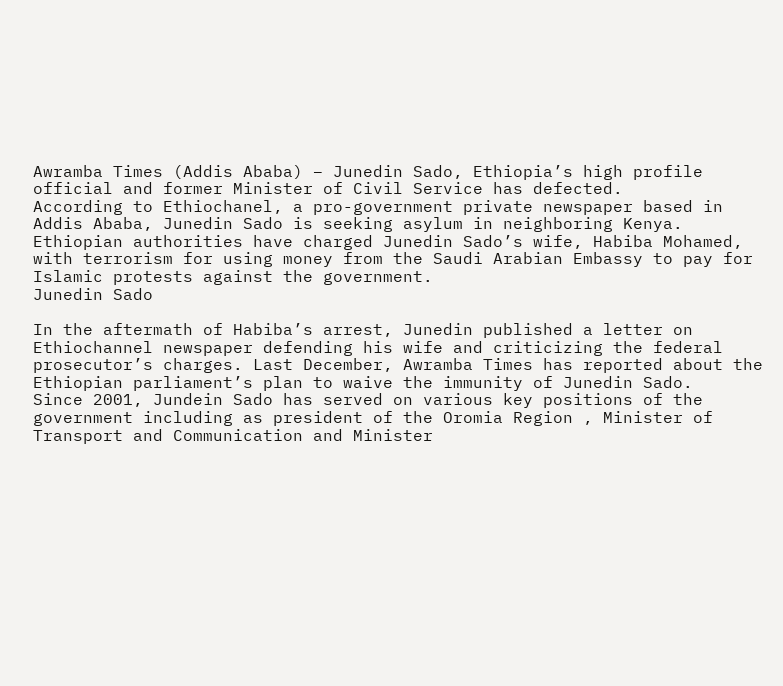Awramba Times (Addis Ababa) – Junedin Sado, Ethiopia’s high profile official and former Minister of Civil Service has defected.
According to Ethiochanel, a pro-government private newspaper based in Addis Ababa, Junedin Sado is seeking asylum in neighboring Kenya.
Ethiopian authorities have charged Junedin Sado’s wife, Habiba Mohamed, with terrorism for using money from the Saudi Arabian Embassy to pay for Islamic protests against the government.
Junedin Sado

In the aftermath of Habiba’s arrest, Junedin published a letter on Ethiochannel newspaper defending his wife and criticizing the federal prosecutor’s charges. Last December, Awramba Times has reported about the Ethiopian parliament’s plan to waive the immunity of Junedin Sado.
Since 2001, Jundein Sado has served on various key positions of the government including as president of the Oromia Region , Minister of Transport and Communication and Minister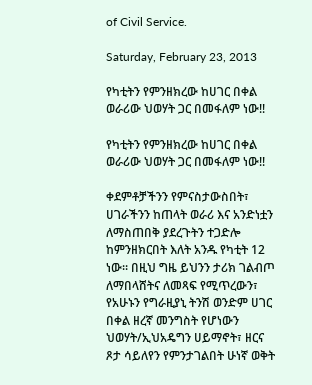of Civil Service.

Saturday, February 23, 2013

የካቲትን የምንዘክረው ከሀገር በቀል ወራሪው ህወሃት ጋር በመፋለም ነው!!

የካቲትን የምንዘክረው ከሀገር በቀል ወራሪው ህወሃት ጋር በመፋለም ነው!!

ቀደምቶቻችንን የምናስታውስበት፣ ሀገራችንን ከጠላት ወራሪ እና አንድነቷን ለማስጠበቅ ያደረጉትን ተጋድሎ ከምንዘክርበት እለት አንዱ የካቲት 12 ነው። በዚህ ግዜ ይህንን ታሪክ ገልብጦ ለማበላሸትና ለመጻፍ የሚጥረውን፣ የአሁኑን የግራዚያኒ ትንሽ ወንድም ሀገር በቀል ዘረኛ መንግስት የሆነውን ህወሃት/ኢህአዴግን ሀይማኖት፣ ዘርና ጾታ ሳይለየን የምንታገልበት ሁነኛ ወቅት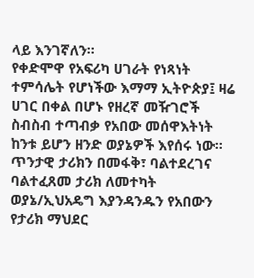ላይ እንገኛለን።
የቀድሞዋ የአፍሪካ ሀገራት የነጻነት ተምሳሌት የሆነችው እማማ ኢትዮጵያ፤ ዛሬ ሀገር በቀል በሆኑ የዘረኛ መዥገሮች ስብስብ ተጣብቃ የአበው መሰዋእትነት ከንቱ ይሆን ዘንድ ወያኔዎች እየሰሩ ነው። ጥንታዊ ታሪክን በመፋቅ፣ ባልተደረገና ባልተፈጸመ ታሪክ ለመተካት ወያኔ/ኢህአዴግ እያንዳንዱን የአበውን የታሪክ ማህደር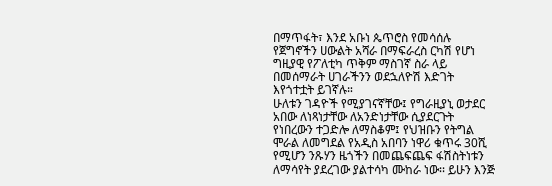በማጥፋት፣ እንደ አቡነ ጴጥሮስ የመሳሰሉ የጀግኖችን ሀውልት አሻራ በማፍራረስ ርካሽ የሆነ ግዚያዊ የፖለቲካ ጥቅም ማስገኛ ስራ ላይ በመሰማራት ሀገራችንን ወደኋለዮሽ እድገት እየጎተቷት ይገኛሉ።
ሁለቱን ገዳዮች የሚያገናኛቸው፤ የግራዚያኒ ወታደር አበው ለነጻነታቸው ለአንድነታቸው ሲያደርጉት የነበረውን ተጋድሎ ለማስቆም፤ የህዝቡን የትግል ሞራል ለመግደል የአዲስ አበባን ነዋሪ ቁጥሩ 30ሺ የሚሆን ንጹሃን ዜጎችን በመጨፍጨፍ ፋሽስትነቱን ለማሳየት ያደረገው ያልተሳካ ሙከራ ነው፡፡ ይሁን እንጅ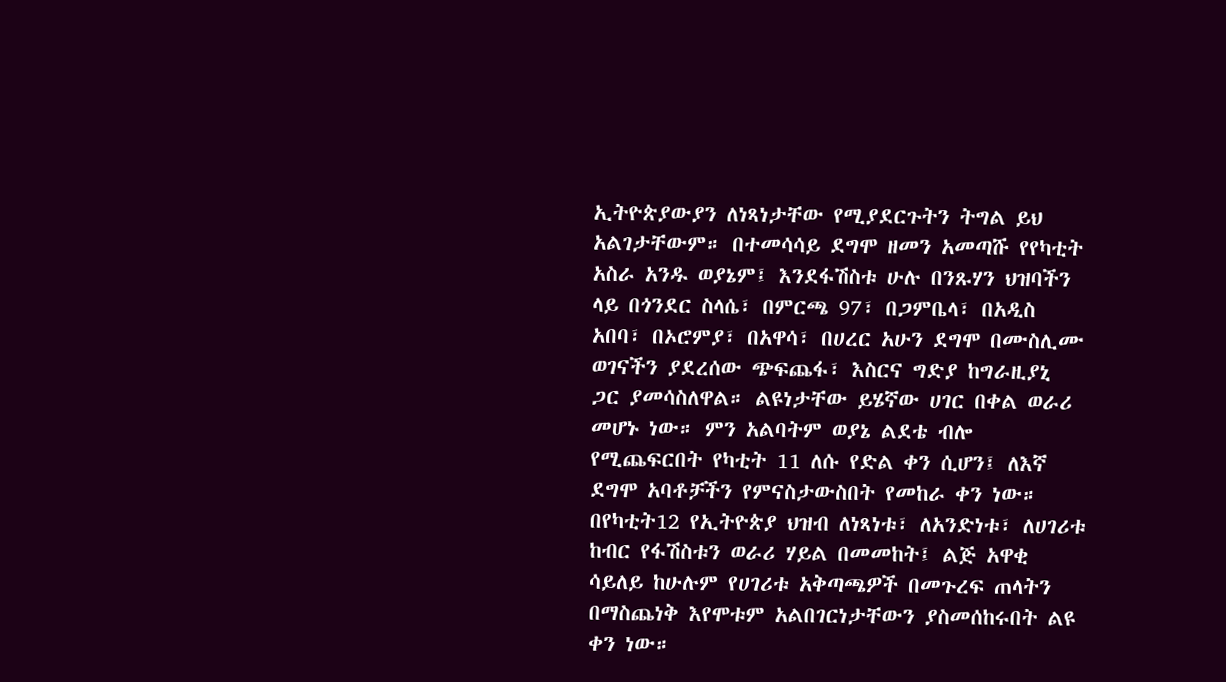ኢትዮጵያውያን ለነጻነታቸው የሚያደርጉትን ትግል ይህ አልገታቸውም። በተመሳሳይ ደግሞ ዘመን አመጣሹ የየካቲት አስራ አንዱ ወያኔም፤ እንደፋሽስቱ ሁሉ በንጹሃን ህዝባችን ላይ በጎንደር ስላሴ፣ በምርጫ 97፣ በጋምቤላ፣ በአዲስ አበባ፣ በኦሮምያ፣ በአዋሳ፣ በሀረር አሁን ደግሞ በሙስሊሙ ወገናችን ያደረሰው ጭፍጨፋ፣ እስርና ግድያ ከግራዚያኒ ጋር ያመሳስለዋል። ልዩነታቸው ይሄኛው ሀገር በቀል ወራሪ መሆኑ ነው። ምን አልባትም ወያኔ ልደቴ ብሎ የሚጨፍርበት የካቲት 11 ለሱ የድል ቀን ሲሆን፤ ለእኛ ደግሞ አባቶቻችን የምናስታውስበት የመከራ ቀን ነው።
በየካቲት12 የኢትዮጵያ ህዝብ ለነጻነቱ፣ ለአንድነቱ፣ ለሀገሪቱ ከብር የፋሽስቱን ወራሪ ሃይል በመመከት፤ ልጅ አዋቂ ሳይለይ ከሁሉም የሀገሪቱ አቅጣጫዎች በመጉረፍ ጠላትን በማስጨነቅ እየሞቱም አልበገርነታቸውን ያስመሰከሩበት ልዩ ቀን ነው።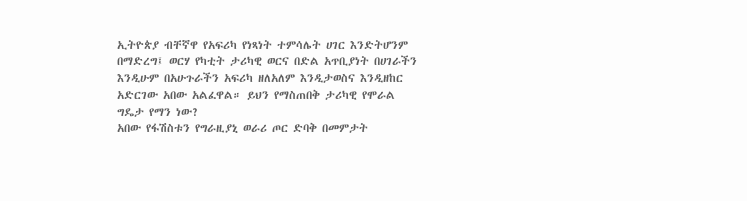ኢትዮጵያ ብቸኛዋ የአፍሪካ የነጻነት ተምሳሌት ሀገር እንድትሆንም በማድረግ፤ ወርሃ የካቲት ታሪካዊ ወርና በድል አጥቢያነት በሀገራችን እንዲሁም በአሁጉራችን አፍሪካ ዘለአለም እንዲታወስና እንዲዘከር አድርገው አበው አልፈዋል። ይህን የማስጠበቅ ታሪካዊ የሞራል ግዴታ የማን ነው?
አበው የፋሽስቱን የግራዚያኒ ወራሪ ጦር ድባቅ በመምታት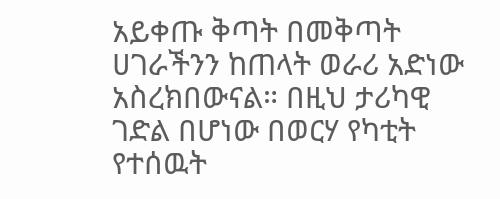አይቀጡ ቅጣት በመቅጣት ሀገራችንን ከጠላት ወራሪ አድነው አስረክበውናል። በዚህ ታሪካዊ ገድል በሆነው በወርሃ የካቲት የተሰዉት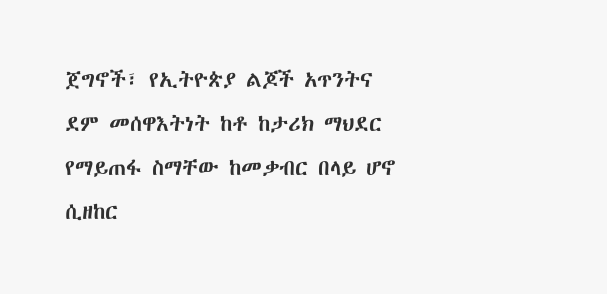ጀግኖች፣ የኢትዮጵያ ልጆች አጥንትና ደም መሰዋእትነት ከቶ ከታሪክ ማህደር የማይጠፋ ስማቸው ከመቃብር በላይ ሆኖ ሲዘከር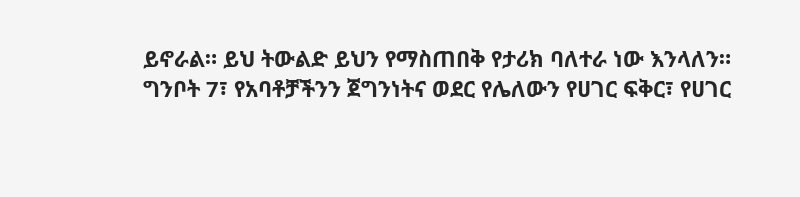ይኖራል። ይህ ትውልድ ይህን የማስጠበቅ የታሪክ ባለተራ ነው እንላለን።
ግንቦት 7፣ የአባቶቻችንን ጀግንነትና ወደር የሌለውን የሀገር ፍቅር፣ የሀገር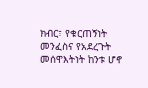ክብር፣ የቁርጠኝነት መንፈስና የአደረጉት መሰዋእትነት ከንቱ ሆኖ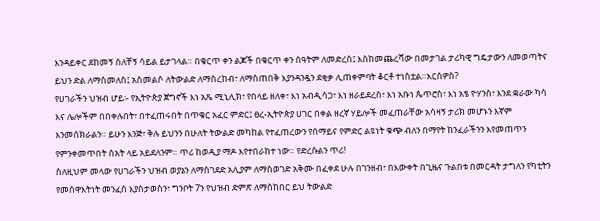እንዳይቀር ደከመኝ ሰለቸኝ ሳይል ይታገላል። በቁርጥ ቀን ልጆች በቁርጥ ቀን ሰዓትም ለመድረስ፤ እስከመጨረሻው በመታገል ታሪካዊ ግዴታውን ለመወጣትና ይህን ድል ለማስመለስ፤ አስመልሶ ለትውልድ ለማስረከብ፣ ለማስጠበቅ እያንዳንዷን ደቂቃ ሊጠቀምባት ቆርቶ ተነስቷል።እርሰዎስ?
የሀገራችን ህዝብ ሆይ፡- የኢትዮጵያ ጀግኖች እነ አጼ ሚኒሊክ፣ የበላይ ዘለቀ፣ እነ አብዲሳጋ፣ እነ ዘራይደረስ፣ እነ አቡነ ጴጥሮስ፣ እነ አፄ ዮሃንስ፣ እንደ ቋራው ካሳ እና ሌሎችም በበቀሉበት፣ በተፈጠሩበት በጥቁር አፈር ምድር፤ ፀረ-ኢትዮጵያ ሀገር በቀል ዘረኛ ሃይሎች መፈጠራቸው አሳዛኝ ታሪክ መሆኑን እኛም እንመሰክራልን። ይሁን እንጅ፣ ቅሉ ይህንን በሁለት ትውልድ መካከል የተፈጠረውን የሰማይና የምድር ልዩነት ቁጭ ብለን በማየት ከንፈራችንን እየመጠጥን የምንቀመጥበት ሰአት ላይ አይደለንም። ጥሪ ከወዲያ ማዶ እየተበራከተ ነው። የድረሱልን ጥሪ!
ስለዚህም መላው የሀገራችን ህዝብ ወያኔን ለማስገደድ አሊያም ለማስወገድ አቅሙ በፈቀደ ሁሉ በገንዘብ፣ በእውቀት በጊዜና ጉልበቱ በመርዳት ታግለን የካቲትን የመሰዋእትነት መንፈስ እያስታወስን፣ ግንቦት 7ን የህዝብ ድምጽ ለማስከበር ይህ ትውልድ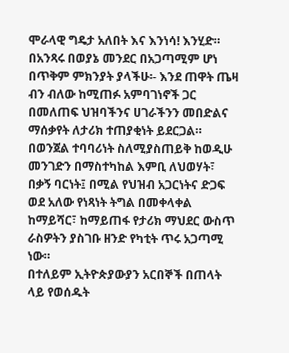ሞራላዊ ግዴታ አለበት እና እንነሳ! እንሂድ።
በአንጻሩ በወያኔ መንደር በአጋጣሚም ሆነ በጥቅም ምክንያት ያላችሁ፡- እንደ ጠዋት ጤዛ ብን ብለው ከሚጠፉ አምባገነኖች ጋር በመለጠፍ ህዝባችንና ሀገራችንን መበድልና ማሰቃየት ለታሪክ ተጠያቂነት ይደርጋል። በወንጀል ተባባሪነት ስለሚያስጠይቅ ከወዲሁ መንገድን በማስተካከል እምቢ ለህወሃት፣ በቃኝ ባርነት፤ በሚል የህዝብ አጋርነትና ድጋፍ ወደ አለው የነጻነት ትግል በመቀላቀል ከማይሻር፣ ከማይጠፋ የታሪክ ማህደር ውስጥ ራስዎትን ያስገቡ ዘንድ የካቲት ጥሩ አጋጣሚ ነው።
በተለይም ኢትዮጵያውያን አርበኞች በጠላት ላይ የወሰዱት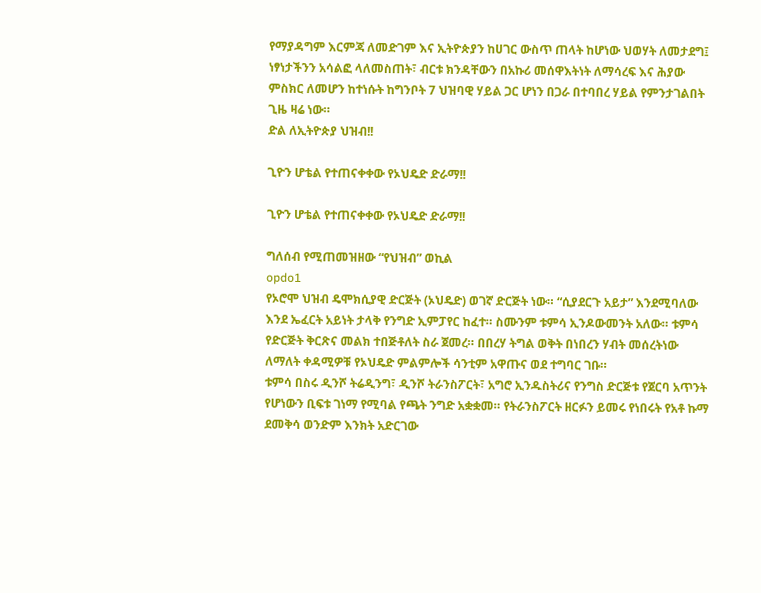የማያዳግም እርምጃ ለመድገም እና ኢትዮጵያን ከሀገር ውስጥ ጠላት ከሆነው ህወሃት ለመታደግ፤ ነፃነታችንን አሳልፎ ላለመስጠት፣ ብርቱ ክንዳቸውን በአኩሪ መሰዋእትነት ለማሳረፍ እና ሕያው ምስክር ለመሆን ከተነሱት ከግንቦት 7 ህዝባዊ ሃይል ጋር ሆነን በጋራ በተባበረ ሃይል የምንታገልበት ጊዜ ዛሬ ነው።
ድል ለኢትዮጵያ ህዝብ!!

ጊዮን ሆቴል የተጠናቀቀው የኦህዴድ ድራማ!!

ጊዮን ሆቴል የተጠናቀቀው የኦህዴድ ድራማ!!

ግለሰብ የሚጠመዝዘው “የህዝብ” ወኪል
opdo1
የኦሮሞ ህዝብ ዴሞክሲያዊ ድርጅት (ኦህዴድ) ወገኛ ድርጅት ነው። “ሲያደርጉ አይታ” እንደሚባለው እንደ ኤፈርት አይነት ታላቅ የንግድ ኢምፓየር ከፈተ። ስሙንም ቱምሳ ኢንዶውመንት አለው። ቱምሳ የድርጅት ቅርጽና መልክ ተበጅቶለት ስራ ጀመረ። በበረሃ ትግል ወቅት በነበረን ሃብት መሰረትነው ለማለት ቀዳሚዎቹ የኦህዴድ ምልምሎች ሳንቲም አዋጡና ወደ ተግባር ገቡ።
ቱምሳ በስሩ ዲንሾ ትሬዲንግ፣ ዲንሾ ትራንስፖርት፣ አግሮ ኢንዱስትሪና የንግስ ድርጅቱ የጀርባ አጥንት የሆነውን ቢፍቱ ገነማ የሚባል የጫት ንግድ አቋቋመ። የትራንስፖርት ዘርፉን ይመሩ የነበሩት የአቶ ኩማ ደመቅሳ ወንድም እንክት አድርገው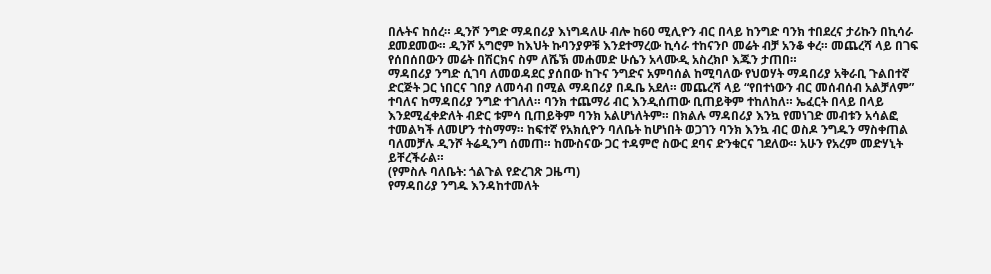በሉትና ከሰረ። ዲንሾ ንግድ ማዳበሪያ እነግዳለሁ ብሎ ከ60 ሚሊዮን ብር በላይ ከንግድ ባንክ ተበደረና ታሪኩን በኪሳራ ደመደመው። ዲንሾ አግሮም ከእህት ኩባንያዎቹ እንደተማረው ኪሳራ ተከናንቦ መሬት ብቻ አንቆ ቀረ። መጨረሻ ላይ በገፍ የሰበሰበውን መሬት በሽርክና ስም ለሼኽ መሐመድ ሁሴን አላሙዲ አስረክቦ እጁን ታጠበ።
ማዳበሪያ ንግድ ሲገባ ለመወዳደር ያሰበው ከጉና ንግድና አምባሰል ከሚባለው የህወሃት ማዳበሪያ አቅራቢ ጉልበተኛ ድርጅት ጋር ነበርና ገበያ ለመሳብ በሚል ማዳበሪያ በዱቤ አደለ። መጨረሻ ላይ “የበተነውን ብር መሰብሰብ አልቻለም” ተባለና ከማዳበሪያ ንግድ ተገለለ። ባንክ ተጨማሪ ብር እንዲሰጠው ቢጠይቅም ተከለከለ። ኤፈርት በላይ በላይ እንደሚፈቀድለት ብድር ቱምሳ ቢጠይቅም ባንክ አልሆነለትም። በክልሉ ማዳበሪያ እንኳ የመነገድ መብቱን አሳልፎ ተመልካች ለመሆን ተስማማ። ከፍተኛ የአክሲዮን ባለቤት ከሆነበት ወጋገን ባንክ እንኳ ብር ወስዶ ንግዱን ማስቀጠል ባለመቻሉ ዲንሾ ትሬዲንግ ሰመጠ። ከሙስናው ጋር ተዳምሮ ስውር ደባና ድንቁርና ገደለው። አሁን የአረም መድሃኒት ይቸረችራል።
(የምስሉ ባለቤት: ጎልጉል የድረገጽ ጋዜጣ)
የማዳበሪያ ንግዱ እንዳከተመለት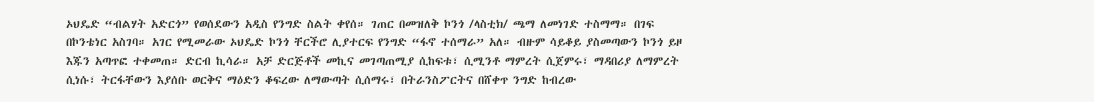ኦህዴድ “ብልሃት አድርጎ” የወሰደውን አዲስ የንግድ ስልት ቀየሰ። ገጠር በመዝለቅ ኮንጎ /ላስቲክ/ ጫማ ለመነገድ ተስማማ። በገፍ በኮንቴነር አስገባ። አገር የሚመራው ኦህዴድ ኮንጎ ቸርችሮ ሊያተርፍ የንግድ “ፋኖ ተሰማራ” አለ። ብዙም ሳይቆይ ያስመጣውን ኮንጎ ይዞ እጁን አጣጥፎ ተቀመጠ። ድርብ ኪሳራ። አቻ ድርጅቶች መኪና መገጣጠሚያ ሲከፍቱ፣ ሲሚንቶ ማምረት ሲጀምሩ፣ ማዳበሪያ ለማምረት ሲነሱ፣ ትርፋቸውን እያሰቡ ወርቅና ማዕድን ቆፍረው ለማውጣት ሲሰማሩ፣ በትራንስፖርትና በሸቀጥ ንግድ ከብረው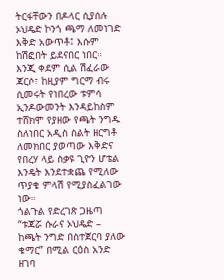ትርፋቸውን በዶላር ሲያሰሉ ኦህዴድ ኮንጎ ጫማ ለመነገድ እቅድ አውጥቶ፤ እሱም ከሽፎበት ይደናበር ነበር።
እንጂ ቀደም ሲል ሽፈራው ጃርሶ፣ ከዚያም ግርማ ብሩ ሲመሩት የነበረው ቱምሳ ኢንዶውመንት እንዳይከስም ተሸክሞ የያዘው የጫት ንግዱ ስለነበር አዲስ ስልት ዘርግቶ ለመክበር ያወጣው እቅድና የበረሃ ላይ ስቃዩ ጊዮን ሆቴል እንዴት እንደተቋጨ የሚለው ጥያቄ ምላሽ የሚያስፈልገው ነው።
ጎልጉል የድረገጽ ጋዜጣ “ቱጃሯ ሱራና ኦህዴድ – ከጫት ንግድ በስተጀርባ ያለው ቁማር” በሚል ርዕስ አንድ ዘገባ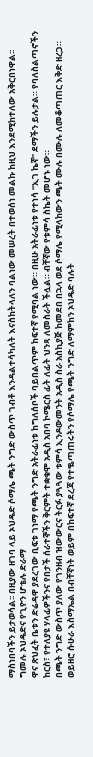ማስነበባችን ይታወሳል፡፡ በዚያው ዘገባ ላይ ኦህዴድ ሶማሌ ጫት ንግድ ውስጥ ገብቶ እንዳልተሳካለት እናስከትላለን ባልነው መሠረት በተወሰነ መልኩ ከዚህ እንደሚከተለው አቅርበነዋል፡፡
ግመሉ ኦህዴድና የጊዮን ሆቴሉ ድራማ
ዋና ጽህፈት ቤቱን ድሬዳዋ ያደረገው ቢፍቱ ገነማ የጫት ንግድ አትራፊነቱ ከግለሰቦች ባይበልጥም ከፍተኛ የሚባል ነው። በዚሁ አትራፊነቱ የተነሳ “ኢገ ኬኛ” ደማችን ይሉታል። የባለስልጣኖችን ከርስ፣ የተለያዩ ሃላፊዎችንና የበታች ሰራተኞችን ቅርምት ተቋቁሞ አዲስ አበባ ኮሜርስ ፊት ለፊት ህንጻ ለመስራት ችሏል። ብቸኛው የቱምሳ ስኬት መሆኑ ነው።
በጫት ንግድ ውስጥ ያለው የገንዘብ ዝውውርና ትርፉ ያጓጓው ቱምሳ ኢንዶውመንት አዲስ ስራ አስኪያጅ ከመደበ በኋላ ወደ ሶማሌ የሚላከውን ጫት ሙሉ በሙሉ ለመቆጣጠር እቅድ ዘረጋ። ወይዘሮ ሱሁራ እስማኤል በብቸኛነት ወይም በከፍተኛ ደረጃ የተቈጣጠሩትን የሶማሌ የጫት ንግድ ለማምከን ኦህዴድ ባሉት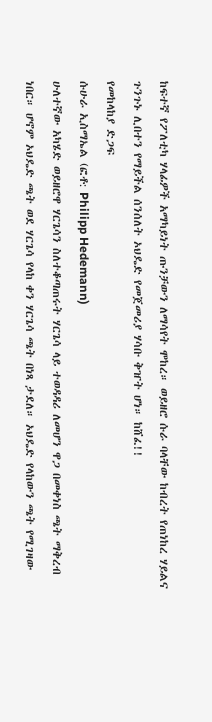ከፍተኛ የፖለቲካ ሃላፊዎች አማካይነት ጡንቻውን ለማሳየት ሞከረ። ወይዘሮ ሱራ ባላቸው ከብረት የጠነከረ ሃይልና ጉንጉኑ ሊበተን የማይችል ሰንሰለት ኦህዴድ የመጀመሪያ ሃሳቡ ቅዠት ሆነ። ከሸፈ!!
የመከላከያ ድጋፍ
ሱሁራ ኢስማኤል (ፎቶ: Philipp Hedemann)
ሁለተኛው አካሄድ ወይዘሮዋ ሃርጌሳን ስለተቆጣጠሩት ሃርጌሳ ላይ ተወዳዳሪ ለመሆን ዋጋ በመቀነስ ጫት ማቅረብ ነበር። ሆኖም ኦህዴድ ጫት ወደ ሃርጌሳ የላከ ቀን ሃርጌሳ ጫት በነጻ ታደለ። ኦህዴድ የላከውን ጫት የሚገዛው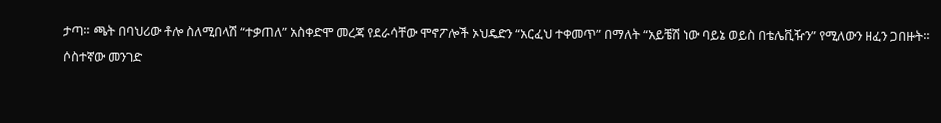ታጣ። ጫት በባህሪው ቶሎ ስለሚበላሽ “ተቃጠለ” አስቀድሞ መረጃ የደራሳቸው ሞኖፖሎች ኦህዴድን “አርፈህ ተቀመጥ” በማለት “አይቼሽ ነው ባይኔ ወይስ በቴሌቪዥን” የሚለውን ዘፈን ጋበዙት።
ሶስተኛው መንገድ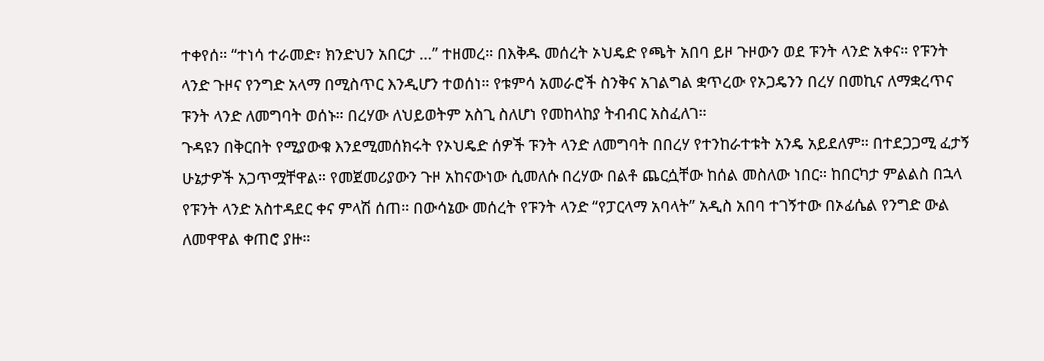ተቀየሰ። “ተነሳ ተራመድ፣ ክንድህን አበርታ …” ተዘመረ። በእቅዱ መሰረት ኦህዴድ የጫት አበባ ይዞ ጉዞውን ወደ ፑንት ላንድ አቀና። የፑንት ላንድ ጉዞና የንግድ አላማ በሚስጥር እንዲሆን ተወሰነ። የቱምሳ አመራሮች ስንቅና አገልግል ቋጥረው የኦጋዴንን በረሃ በመኪና ለማቋረጥና ፑንት ላንድ ለመግባት ወሰኑ። በረሃው ለህይወትም አስጊ ስለሆነ የመከላከያ ትብብር አስፈለገ።
ጉዳዩን በቅርበት የሚያውቁ እንደሚመሰክሩት የኦህዴድ ሰዎች ፑንት ላንድ ለመግባት በበረሃ የተንከራተቱት አንዴ አይደለም። በተደጋጋሚ ፈታኝ ሁኔታዎች አጋጥሟቸዋል። የመጀመሪያውን ጉዞ አከናውነው ሲመለሱ በረሃው በልቶ ጨርሷቸው ከሰል መስለው ነበር። ከበርካታ ምልልስ በኋላ የፑንት ላንድ አስተዳደር ቀና ምላሽ ሰጠ። በውሳኔው መሰረት የፑንት ላንድ “የፓርላማ አባላት” አዲስ አበባ ተገኝተው በኦፊሴል የንግድ ውል ለመዋዋል ቀጠሮ ያዙ።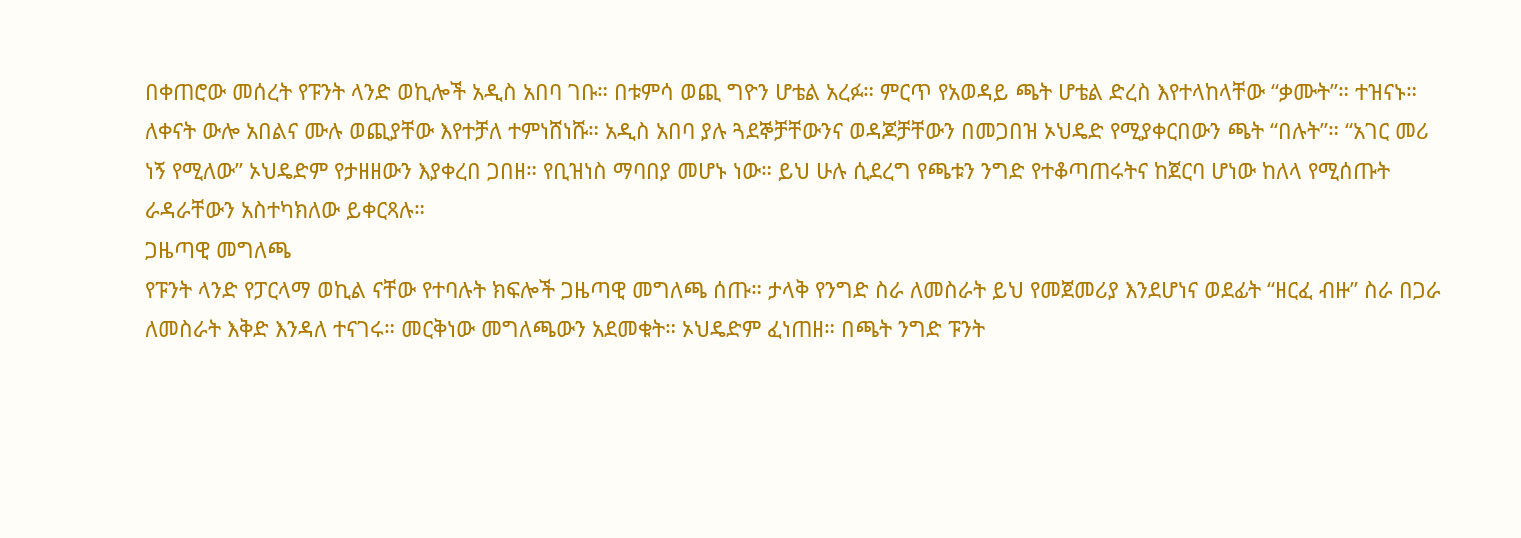በቀጠሮው መሰረት የፑንት ላንድ ወኪሎች አዲስ አበባ ገቡ። በቱምሳ ወጪ ግዮን ሆቴል አረፉ። ምርጥ የአወዳይ ጫት ሆቴል ድረስ እየተላከላቸው “ቃሙት”። ተዝናኑ። ለቀናት ውሎ አበልና ሙሉ ወጪያቸው እየተቻለ ተምነሸነሹ። አዲስ አበባ ያሉ ጓደኞቻቸውንና ወዳጆቻቸውን በመጋበዝ ኦህዴድ የሚያቀርበውን ጫት “በሉት”። “አገር መሪ ነኝ የሚለው” ኦህዴድም የታዘዘውን እያቀረበ ጋበዘ። የቢዝነስ ማባበያ መሆኑ ነው። ይህ ሁሉ ሲደረግ የጫቱን ንግድ የተቆጣጠሩትና ከጀርባ ሆነው ከለላ የሚሰጡት ራዳራቸውን አስተካክለው ይቀርጻሉ።
ጋዜጣዊ መግለጫ
የፑንት ላንድ የፓርላማ ወኪል ናቸው የተባሉት ክፍሎች ጋዜጣዊ መግለጫ ሰጡ። ታላቅ የንግድ ስራ ለመስራት ይህ የመጀመሪያ እንደሆነና ወደፊት “ዘርፈ ብዙ” ስራ በጋራ ለመስራት እቅድ እንዳለ ተናገሩ። መርቅነው መግለጫውን አደመቁት። ኦህዴድም ፈነጠዘ። በጫት ንግድ ፑንት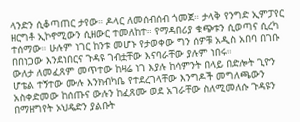ላንድን ሲቆጣጠር ታየው። ዶላር ለመሰብሰብ ጎመጀ። ታላቅ የንግድ ኢምፓየር ዘርግቶ ኢኮኖሚውን ሲዘውር ተመለከተ። የማዳበሪያ ቁጭቱን ሲወጣና ሲረካ ተሰማው። ሁሉም ነገር ከንቱ መሆኑ የታወቀው ግን ሰዎቹ አዲስ አበባ በገቡ በበነጋው እንደነበርና ጉዳዩ ገብቷቸው እናባራቸው ያሉም ነበሩ።
ውለታ ለመፈጸም መጥተው ከዛሬ ነገ እያሉ ከሳምንት በላይ በድሎት ጊዮን ሆቴል ተኝተው ሙሉ እንክብካቤ የተደረገላቸው እንግዶች መግለጫውን አስቀድመው ከሰጡና ውሉን ከፈጸሙ ወደ አገራቸው ስለሚመለሱ ጉዳዩን በማዘግየት ኦህዴድን ያልቡት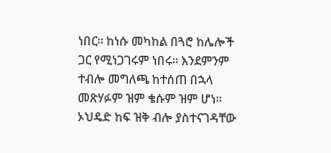ነበር። ከነሱ መካከል በጓሮ ከሌሎች ጋር የሚነጋገሩም ነበሩ። እንደምንም ተብሎ መግለጫ ከተሰጠ በኋላ መጽሃፉም ዝም ቄሱም ዝም ሆነ። ኦህዴድ ከፍ ዝቅ ብሎ ያስተናገዳቸው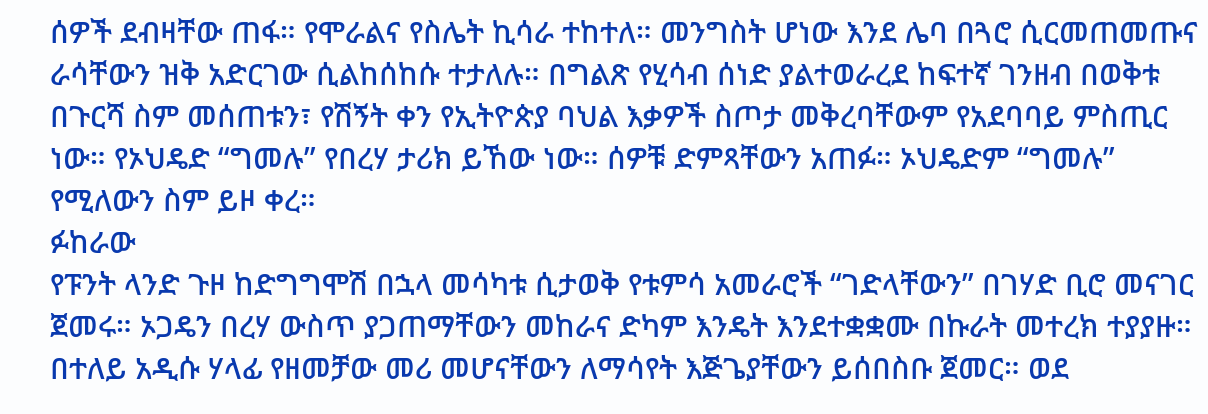ሰዎች ደብዛቸው ጠፋ። የሞራልና የስሌት ኪሳራ ተከተለ። መንግስት ሆነው እንደ ሌባ በጓሮ ሲርመጠመጡና ራሳቸውን ዝቅ አድርገው ሲልከሰከሱ ተታለሉ። በግልጽ የሂሳብ ሰነድ ያልተወራረደ ከፍተኛ ገንዘብ በወቅቱ በጉርሻ ስም መሰጠቱን፣ የሽኝት ቀን የኢትዮጵያ ባህል እቃዎች ስጦታ መቅረባቸውም የአደባባይ ምስጢር ነው። የኦህዴድ “ግመሉ” የበረሃ ታሪክ ይኸው ነው። ሰዎቹ ድምጻቸውን አጠፉ። ኦህዴድም “ግመሉ” የሚለውን ስም ይዞ ቀረ።
ፉከራው
የፑንት ላንድ ጉዞ ከድግግሞሽ በኋላ መሳካቱ ሲታወቅ የቱምሳ አመራሮች “ገድላቸውን” በገሃድ ቢሮ መናገር ጀመሩ። ኦጋዴን በረሃ ውስጥ ያጋጠማቸውን መከራና ድካም እንዴት እንደተቋቋሙ በኩራት መተረክ ተያያዙ። በተለይ አዲሱ ሃላፊ የዘመቻው መሪ መሆናቸውን ለማሳየት እጅጌያቸውን ይሰበስቡ ጀመር። ወደ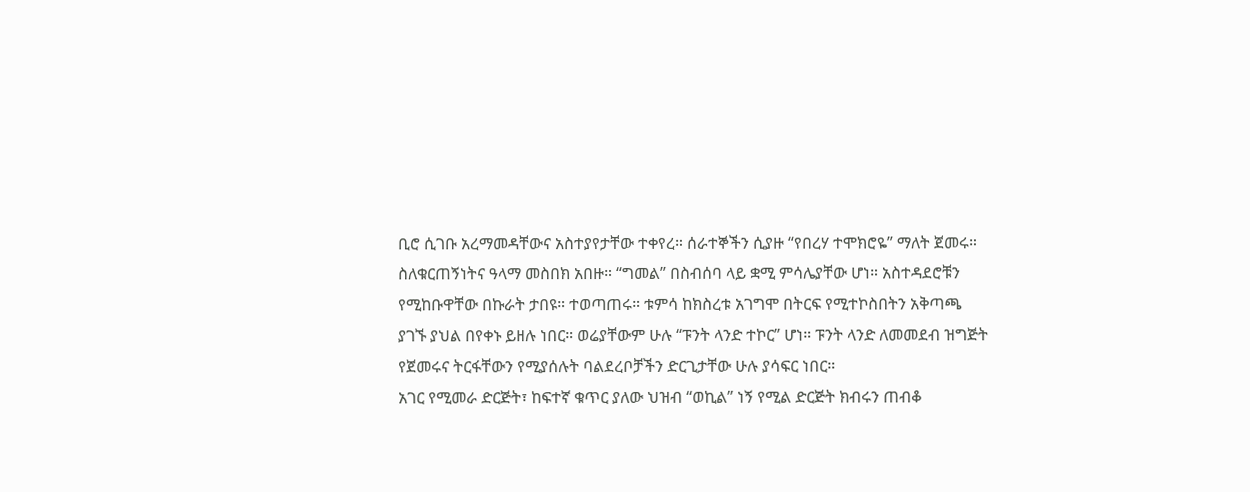ቢሮ ሲገቡ አረማመዳቸውና አስተያየታቸው ተቀየረ። ሰራተኞችን ሲያዙ “የበረሃ ተሞክሮዬ” ማለት ጀመሩ። ስለቁርጠኝነትና ዓላማ መስበክ አበዙ። “ግመል” በስብሰባ ላይ ቋሚ ምሳሌያቸው ሆነ። አስተዳደሮቹን የሚከቡዋቸው በኩራት ታበዩ። ተወጣጠሩ። ቱምሳ ከክስረቱ አገግሞ በትርፍ የሚተኮስበትን አቅጣጫ ያገኙ ያህል በየቀኑ ይዘሉ ነበር። ወሬያቸውም ሁሉ “ፑንት ላንድ ተኮር” ሆነ። ፑንት ላንድ ለመመደብ ዝግጅት የጀመሩና ትርፋቸውን የሚያሰሉት ባልደረቦቻችን ድርጊታቸው ሁሉ ያሳፍር ነበር።
አገር የሚመራ ድርጅት፣ ከፍተኛ ቁጥር ያለው ህዝብ “ወኪል” ነኝ የሚል ድርጅት ክብሩን ጠብቆ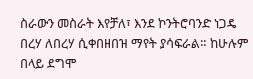ስራውን መስራት እየቻለ፣ እንደ ኮንትሮባንድ ነጋዴ በረሃ ለበረሃ ሲቀበዘበዝ ማየት ያሳፍራል። ከሁሉም በላይ ደግሞ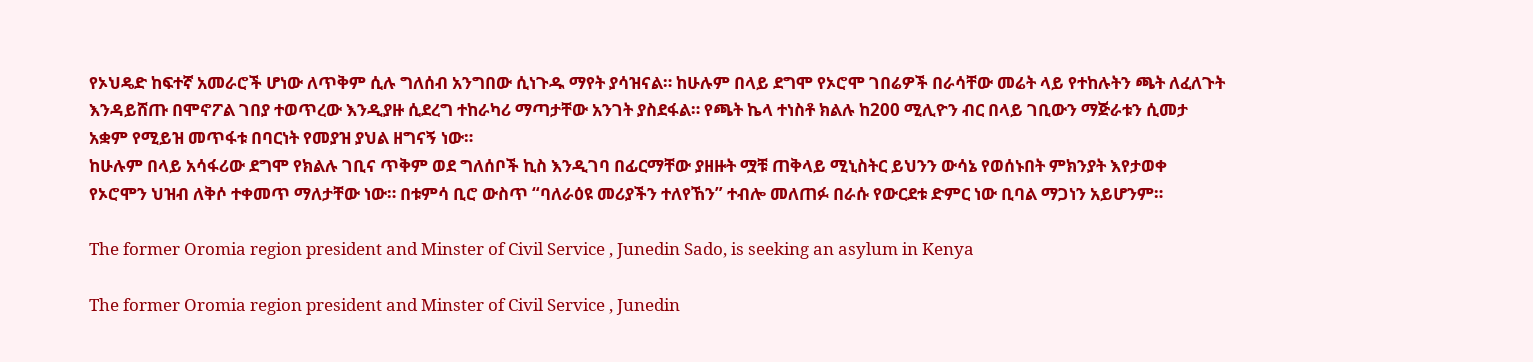የኦህዴድ ከፍተኛ አመራሮች ሆነው ለጥቅም ሲሉ ግለሰብ አንግበው ሲነጉዱ ማየት ያሳዝናል። ከሁሉም በላይ ደግሞ የኦሮሞ ገበሬዎች በራሳቸው መሬት ላይ የተከሉትን ጫት ለፈለጉት እንዳይሸጡ በሞኖፖል ገበያ ተወጥረው እንዲያዙ ሲደረግ ተከራካሪ ማጣታቸው አንገት ያስደፋል። የጫት ኬላ ተነስቶ ክልሉ ከ200 ሚሊዮን ብር በላይ ገቢውን ማጅራቱን ሲመታ አቋም የሚይዝ መጥፋቱ በባርነት የመያዝ ያህል ዘግናኝ ነው።
ከሁሉም በላይ አሳፋሪው ደግሞ የክልሉ ገቢና ጥቅም ወደ ግለሰቦች ኪስ እንዲገባ በፊርማቸው ያዘዙት ሟቹ ጠቅላይ ሚኒስትር ይህንን ውሳኔ የወሰኑበት ምክንያት እየታወቀ የኦሮሞን ህዝብ ለቅሶ ተቀመጥ ማለታቸው ነው። በቱምሳ ቢሮ ውስጥ “ባለራዕዩ መሪያችን ተለየኸን” ተብሎ መለጠፉ በራሱ የውርደቱ ድምር ነው ቢባል ማጋነን አይሆንም።

The former Oromia region president and Minster of Civil Service , Junedin Sado, is seeking an asylum in Kenya

The former Oromia region president and Minster of Civil Service , Junedin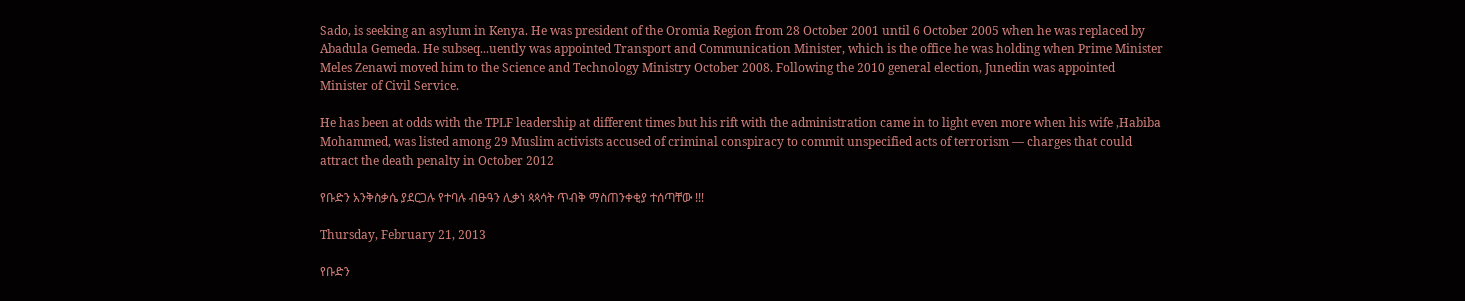Sado, is seeking an asylum in Kenya. He was president of the Oromia Region from 28 October 2001 until 6 October 2005 when he was replaced by Abadula Gemeda. He subseq...uently was appointed Transport and Communication Minister, which is the office he was holding when Prime Minister Meles Zenawi moved him to the Science and Technology Ministry October 2008. Following the 2010 general election, Junedin was appointed Minister of Civil Service.

He has been at odds with the TPLF leadership at different times but his rift with the administration came in to light even more when his wife ,Habiba Mohammed, was listed among 29 Muslim activists accused of criminal conspiracy to commit unspecified acts of terrorism — charges that could attract the death penalty in October 2012

የቡድን አንቅስቃሴ ያደርጋሉ የተባሉ ብፁዓን ሊቃነ ጳጳሳት ጥብቅ ማስጠንቀቂያ ተሰጣቸው !!!

Thursday, February 21, 2013

የቡድን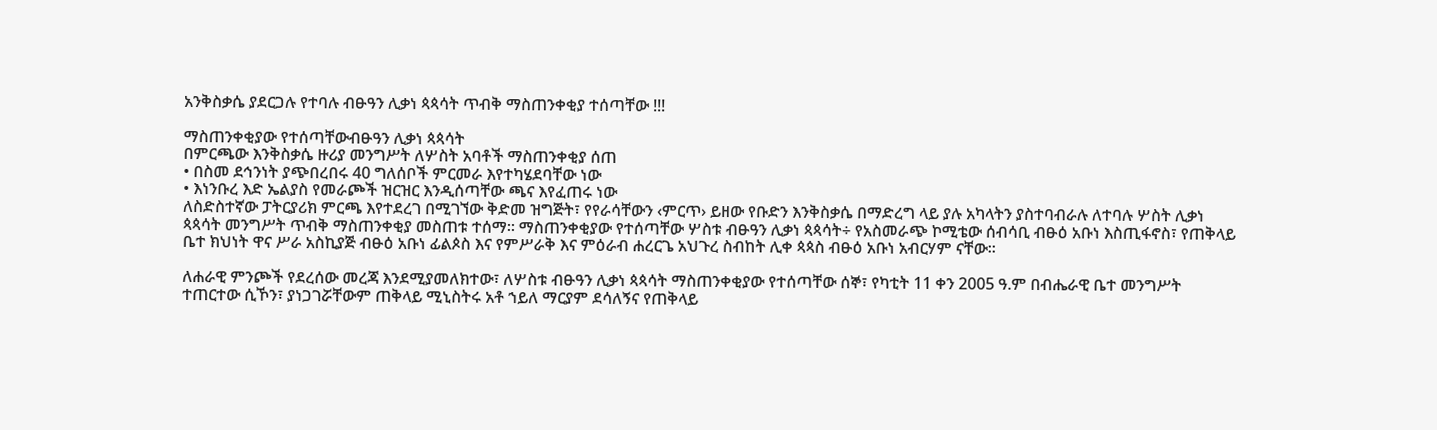አንቅስቃሴ ያደርጋሉ የተባሉ ብፁዓን ሊቃነ ጳጳሳት ጥብቅ ማስጠንቀቂያ ተሰጣቸው !!!

ማስጠንቀቂያው የተሰጣቸውብፁዓን ሊቃነ ጳጳሳት
በምርጫው እንቅስቃሴ ዙሪያ መንግሥት ለሦስት አባቶች ማስጠንቀቂያ ሰጠ
• በስመ ደኅንነት ያጭበረበሩ 40 ግለሰቦች ምርመራ እየተካሄደባቸው ነው
• እነንቡረ እድ ኤልያስ የመራጮች ዝርዝር እንዲሰጣቸው ጫና እየፈጠሩ ነው
ለስድስተኛው ፓትርያሪክ ምርጫ እየተደረገ በሚገኘው ቅድመ ዝግጅት፣ የየራሳቸውን ‹ምርጥ› ይዘው የቡድን እንቅስቃሴ በማድረግ ላይ ያሉ አካላትን ያስተባብራሉ ለተባሉ ሦስት ሊቃነ ጳጳሳት መንግሥት ጥብቅ ማስጠንቀቂያ መስጠቱ ተሰማ፡፡ ማስጠንቀቂያው የተሰጣቸው ሦስቱ ብፁዓን ሊቃነ ጳጳሳት÷ የአስመራጭ ኮሚቴው ሰብሳቢ ብፁዕ አቡነ እስጢፋኖስ፣ የጠቅላይ ቤተ ክህነት ዋና ሥራ አስኪያጅ ብፁዕ አቡነ ፊልጶስ እና የምሥራቅ እና ምዕራብ ሐረርጌ አህጉረ ስብከት ሊቀ ጳጳስ ብፁዕ አቡነ አብርሃም ናቸው፡፡

ለሐራዊ ምንጮች የደረሰው መረጃ እንደሚያመለክተው፣ ለሦስቱ ብፁዓን ሊቃነ ጳጳሳት ማስጠንቀቂያው የተሰጣቸው ሰኞ፣ የካቲት 11 ቀን 2005 ዓ.ም በብሔራዊ ቤተ መንግሥት ተጠርተው ሲኾን፣ ያነጋገሯቸውም ጠቅላይ ሚኒስትሩ አቶ ኀይለ ማርያም ደሳለኝና የጠቅላይ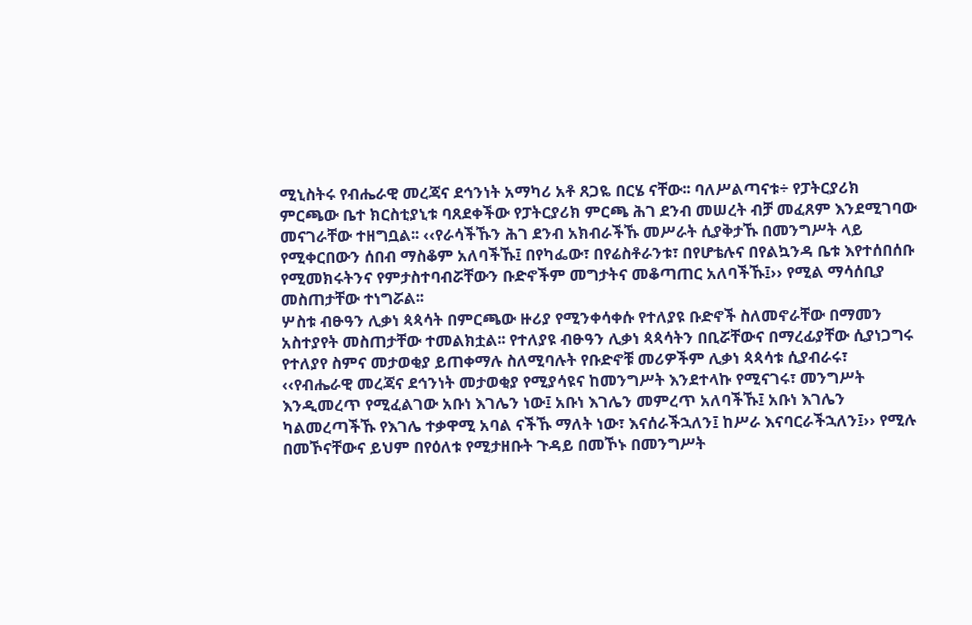ሚኒስትሩ የብሔራዊ መረጃና ደኅንነት አማካሪ አቶ ጸጋዬ በርሄ ናቸው፡፡ ባለሥልጣናቱ÷ የፓትርያሪክ ምርጫው ቤተ ክርስቲያኒቱ ባጸደቀችው የፓትርያሪክ ምርጫ ሕገ ደንብ መሠረት ብቻ መፈጸም እንደሚገባው መናገራቸው ተዘግቧል፡፡ ‹‹የራሳችኹን ሕገ ደንብ አክብራችኹ መሥራት ሲያቅታኹ በመንግሥት ላይ የሚቀርበውን ሰበብ ማስቆም አለባችኹ፤ በየካፌው፣ በየሬስቶራንቱ፣ በየሆቴሉና በየልኳንዳ ቤቱ እየተሰበሰቡ የሚመክሩትንና የምታስተባብሯቸውን ቡድኖችም መግታትና መቆጣጠር አለባችኹ፤›› የሚል ማሳሰቢያ መስጠታቸው ተነግሯል፡፡
ሦስቱ ብፁዓን ሊቃነ ጳጳሳት በምርጫው ዙሪያ የሚንቀሳቀሱ የተለያዩ ቡድኖች ስለመኖራቸው በማመን አስተያየት መስጠታቸው ተመልክቷል፡፡ የተለያዩ ብፁዓን ሊቃነ ጳጳሳትን በቢሯቸውና በማረፊያቸው ሲያነጋግሩ የተለያየ ስምና መታወቂያ ይጠቀማሉ ስለሚባሉት የቡድኖቹ መሪዎችም ሊቃነ ጳጳሳቱ ሲያብራሩ፣ ‹‹የብሔራዊ መረጃና ደኅንነት መታወቂያ የሚያሳዩና ከመንግሥት እንደተላኩ የሚናገሩ፣ መንግሥት እንዲመረጥ የሚፈልገው አቡነ እገሌን ነው፤ አቡነ እገሌን መምረጥ አለባችኹ፤ አቡነ እገሌን ካልመረጣችኹ የእገሌ ተቃዋሚ አባል ናችኹ ማለት ነው፣ እናሰራችኋለን፤ ከሥራ እናባርራችኋለን፤›› የሚሉ በመኾናቸውና ይህም በየዕለቱ የሚታዘቡት ጉዳይ በመኾኑ በመንግሥት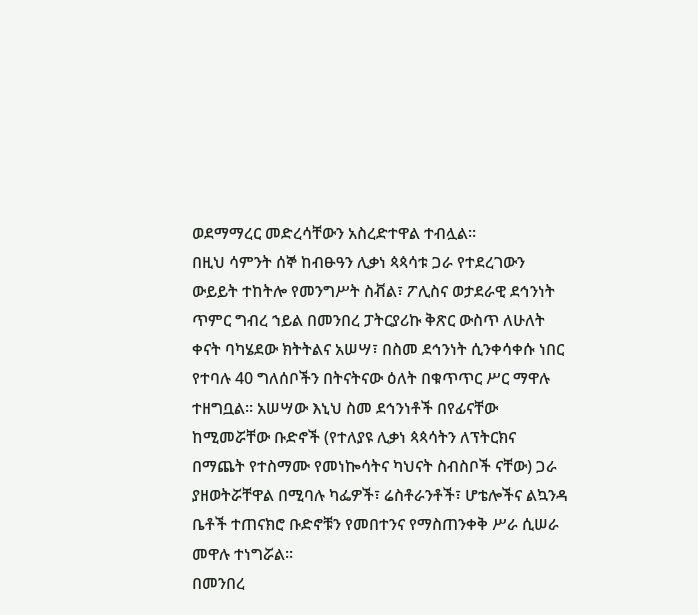ወደማማረር መድረሳቸውን አስረድተዋል ተብሏል፡፡
በዚህ ሳምንት ሰኞ ከብፁዓን ሊቃነ ጳጳሳቱ ጋራ የተደረገውን ውይይት ተከትሎ የመንግሥት ስቭል፣ ፖሊስና ወታደራዊ ደኅንነት ጥምር ግብረ ኀይል በመንበረ ፓትርያሪኩ ቅጽር ውስጥ ለሁለት ቀናት ባካሄደው ክትትልና አሠሣ፣ በስመ ደኅንነት ሲንቀሳቀሱ ነበር የተባሉ 40 ግለሰቦችን በትናትናው ዕለት በቁጥጥር ሥር ማዋሉ ተዘግቧል፡፡ አሠሣው እኒህ ስመ ደኅንነቶች በየፊናቸው ከሚመሯቸው ቡድኖች (የተለያዩ ሊቃነ ጳጳሳትን ለፕትርክና በማጨት የተስማሙ የመነኰሳትና ካህናት ስብስቦች ናቸው) ጋራ ያዘወትሯቸዋል በሚባሉ ካፌዎች፣ ሬስቶራንቶች፣ ሆቴሎችና ልኳንዳ ቤቶች ተጠናክሮ ቡድኖቹን የመበተንና የማስጠንቀቅ ሥራ ሲሠራ መዋሉ ተነግሯል፡፡
በመንበረ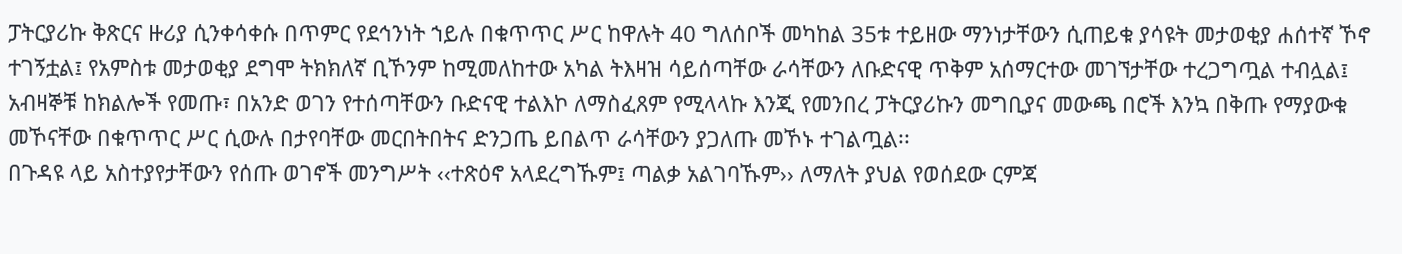ፓትርያሪኩ ቅጽርና ዙሪያ ሲንቀሳቀሱ በጥምር የደኅንነት ኀይሉ በቁጥጥር ሥር ከዋሉት 40 ግለሰቦች መካከል 35ቱ ተይዘው ማንነታቸውን ሲጠይቁ ያሳዩት መታወቂያ ሐሰተኛ ኾኖ ተገኝቷል፤ የአምስቱ መታወቂያ ደግሞ ትክክለኛ ቢኾንም ከሚመለከተው አካል ትእዛዝ ሳይሰጣቸው ራሳቸውን ለቡድናዊ ጥቅም አሰማርተው መገኘታቸው ተረጋግጧል ተብሏል፤ አብዛኞቹ ከክልሎች የመጡ፣ በአንድ ወገን የተሰጣቸውን ቡድናዊ ተልእኮ ለማስፈጸም የሚላላኩ እንጂ የመንበረ ፓትርያሪኩን መግቢያና መውጫ በሮች እንኳ በቅጡ የማያውቁ መኾናቸው በቁጥጥር ሥር ሲውሉ በታየባቸው መርበትበትና ድንጋጤ ይበልጥ ራሳቸውን ያጋለጡ መኾኑ ተገልጧል፡፡
በጉዳዩ ላይ አስተያየታቸውን የሰጡ ወገኖች መንግሥት ‹‹ተጽዕኖ አላደረግኹም፤ ጣልቃ አልገባኹም›› ለማለት ያህል የወሰደው ርምጃ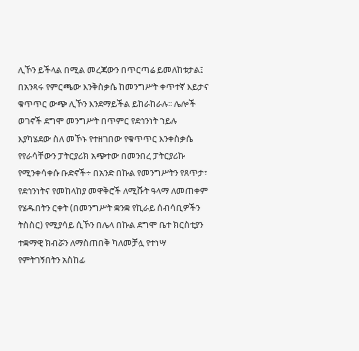ሊኾን ይችላል በሚል መረጃውን በጥርጣሬ ይመለከቱታል፤ በአንጻሩ የምርጫው እንቅስቃሴ ከመንግሥት ቀጥተኛ እይታና ቁጥጥር ውጭ ሊኾን እንደማይችል ይከራከራሉ፡፡ ሌሎች ወገኖች ደግሞ መንግሥት በጥምር የደኅንነት ኀይሉ እያካሄደው ስለ መኾኑ የተዘገበው የቁጥጥር እንቀስቃሴ የየራሳቸውን ፓትርያሪክ አጭተው በመንበረ ፓትርያሪኩ የሚንቀሳቀሱ ቡድኖች÷ በአንድ በኩል የመንግሥትን የጸጥታ፣ የደኅንነትና የመከላከያ መዋቅሮች ለሚሹት ዓላማ ለመጠቀም የሄዱበትን ርቀት (በመንግሥት ቋንቋ የኪራይ ሰብሳቢዎችን ትስስር) የሚያሳይ ሲኾን በሌላ በኩል ደግሞ ቤተ ክርስቲያን ተቋማዊ ክብሯን ለማስጠበቅ ካለመቻሏ የተነሣ የምትገኝበትን አስከፊ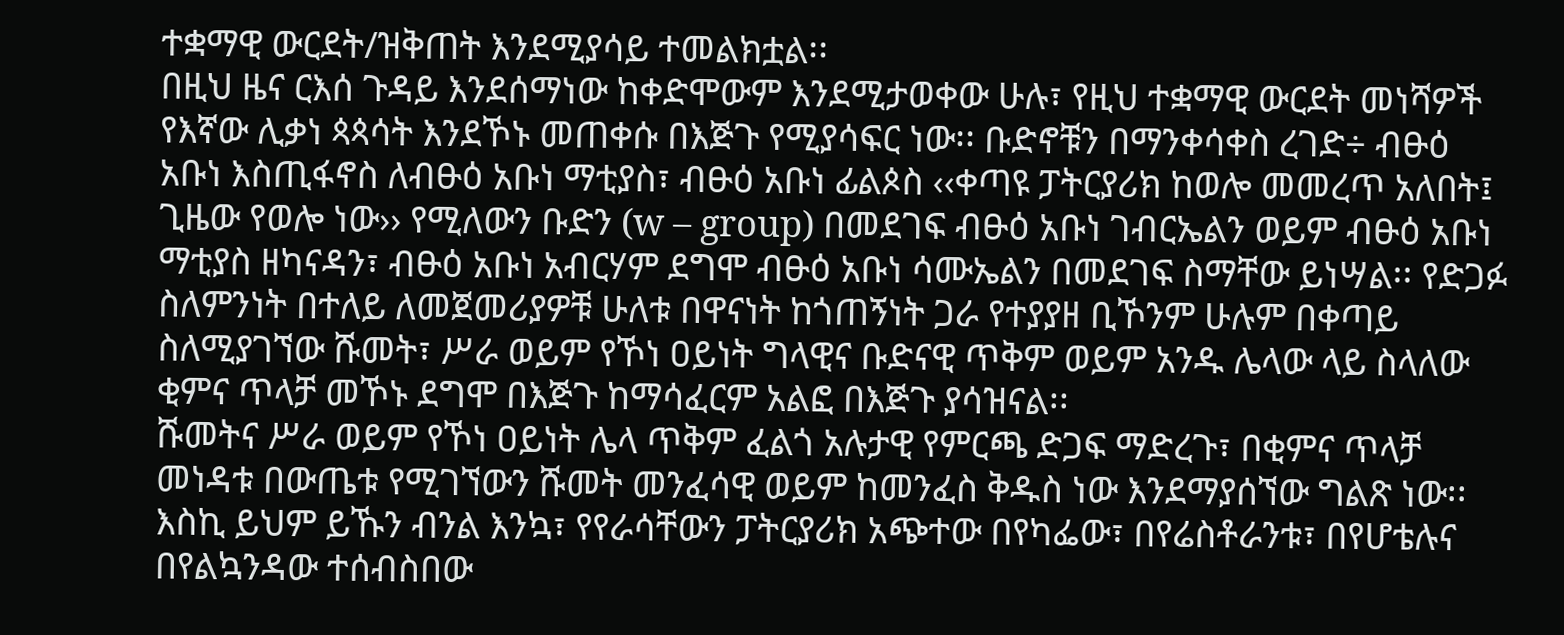ተቋማዊ ውርደት/ዝቅጠት እንደሚያሳይ ተመልክቷል፡፡
በዚህ ዜና ርእሰ ጉዳይ እንደሰማነው ከቀድሞውም እንደሚታወቀው ሁሉ፣ የዚህ ተቋማዊ ውርደት መነሻዎች የእኛው ሊቃነ ጳጳሳት እንደኾኑ መጠቀሱ በእጅጉ የሚያሳፍር ነው፡፡ ቡድኖቹን በማንቀሳቀስ ረገድ÷ ብፁዕ አቡነ እስጢፋኖስ ለብፁዕ አቡነ ማቲያስ፣ ብፁዕ አቡነ ፊልጶስ ‹‹ቀጣዩ ፓትርያሪክ ከወሎ መመረጥ አለበት፤ ጊዜው የወሎ ነው›› የሚለውን ቡድን (w – group) በመደገፍ ብፁዕ አቡነ ገብርኤልን ወይም ብፁዕ አቡነ ማቲያስ ዘካናዳን፣ ብፁዕ አቡነ አብርሃም ደግሞ ብፁዕ አቡነ ሳሙኤልን በመደገፍ ስማቸው ይነሣል፡፡ የድጋፉ ስለምንነት በተለይ ለመጀመሪያዎቹ ሁለቱ በዋናነት ከጎጠኝነት ጋራ የተያያዘ ቢኾንም ሁሉም በቀጣይ ስለሚያገኘው ሹመት፣ ሥራ ወይም የኾነ ዐይነት ግላዊና ቡድናዊ ጥቅም ወይም አንዱ ሌላው ላይ ስላለው ቂምና ጥላቻ መኾኑ ደግሞ በእጅጉ ከማሳፈርም አልፎ በእጅጉ ያሳዝናል፡፡
ሹመትና ሥራ ወይም የኾነ ዐይነት ሌላ ጥቅም ፈልጎ አሉታዊ የምርጫ ድጋፍ ማድረጉ፣ በቂምና ጥላቻ መነዳቱ በውጤቱ የሚገኘውን ሹመት መንፈሳዊ ወይም ከመንፈስ ቅዱስ ነው እንደማያሰኘው ግልጽ ነው፡፡ እስኪ ይህም ይኹን ብንል እንኳ፣ የየራሳቸውን ፓትርያሪክ አጭተው በየካፌው፣ በየሬስቶራንቱ፣ በየሆቴሉና በየልኳንዳው ተሰብስበው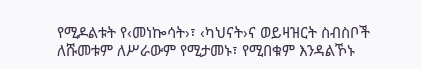የሚዶልቱት የ‹መነኰሳት›፣ ‹ካህናት›ና ወይዛዝርት ስብስቦች ለሹመቱም ለሥራውም የሚታመኑ፣ የሚበቁም እንዳልኾኑ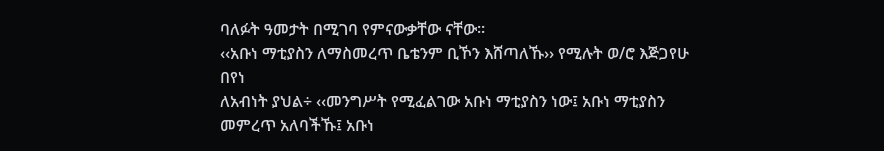ባለፉት ዓመታት በሚገባ የምናውቃቸው ናቸው፡፡
‹‹አቡነ ማቲያስን ለማስመረጥ ቤቴንም ቢኾን እሸጣለኹ›› የሚሉት ወ/ሮ እጅጋየሁ በየነ
ለአብነት ያህል÷ ‹‹መንግሥት የሚፈልገው አቡነ ማቲያስን ነው፤ አቡነ ማቲያስን መምረጥ አለባችኹ፤ አቡነ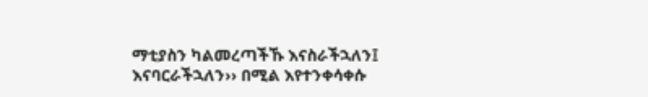ማቲያስን ካልመረጣችኹ እናስራችኋለን፤ እናባርራችኋለን›› በሚል እየተንቀሳቀሱ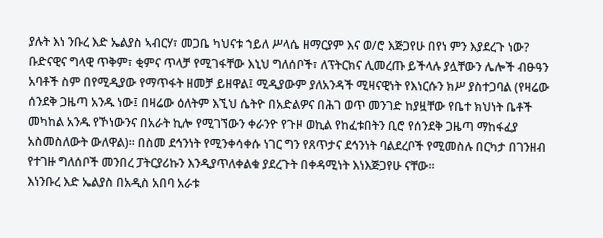ያሉት እነ ንቡረ እድ ኤልያስ ኣብርሃ፣ መጋቤ ካህናቱ ኀይለ ሥላሴ ዘማርያም እና ወ/ሮ እጅጋየሁ በየነ ምን እያደረጉ ነው? ቡድናዊና ግላዊ ጥቅም፣ ቂምና ጥላቻ የሚገፋቸው እኒህ ግለሰቦች፣ ለፕትርክና ሊመረጡ ይችላሉ ያሏቸውን ሌሎች ብፁዓን አባቶች ስም በየሚዲያው የማጥፋት ዘመቻ ይዘዋል፤ ሚዲያውም ያለአንዳች ሚዛናዊነት የእነርሱን ክሥ ያስተጋባል (የዛሬው ሰንደቅ ጋዜጣ አንዱ ነው፤ በዛሬው ዕለትም እኚህ ሴትዮ በአድልዎና በሕገ ወጥ መንገድ ከያዟቸው የቤተ ክህነት ቤቶች መካከል አንዱ የኾነውንና በአራት ኪሎ የሚገኘውን ቀራንዮ የጉዞ ወኪል የከፈቱበትን ቢሮ የሰንደቅ ጋዜጣ ማከፋፈያ አስመስለውት ውለዋል)፡፡ በስመ ደኅንነት የሚንቀሳቀሱ ነገር ግን የጸጥታና ደኅንነት ባልደረቦች የሚመስሉ በርካታ በገንዘብ የተገዙ ግለሰቦች መንበረ ፓትርያሪኩን እንዲያጥለቀልቁ ያደረጉት በቀዳሚነት እነእጅጋየሁ ናቸው፡፡
እነንቡረ እድ ኤልያስ በአዲስ አበባ አራቱ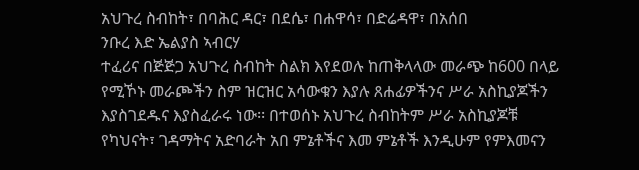አህጉረ ስብከት፣ በባሕር ዳር፣ በደሴ፣ በሐዋሳ፣ በድሬዳዋ፣ በአሰበ
ንቡረ እድ ኤልያስ ኣብርሃ
ተፈሪና በጅጅጋ አህጉረ ስብከት ስልክ እየደወሉ ከጠቅላላው መራጭ ከ600 በላይ የሚኾኑ መራጮችን ስም ዝርዝር አሳውቁን እያሉ ጸሐፊዎችንና ሥራ አስኪያጆችን እያስገደዱና እያስፈራሩ ነው፡፡ በተወሰኑ አህጉረ ስብከትም ሥራ አስኪያጆቹ የካህናት፣ ገዳማትና አድባራት አበ ምኔቶችና እመ ምኔቶች እንዲሁም የምእመናን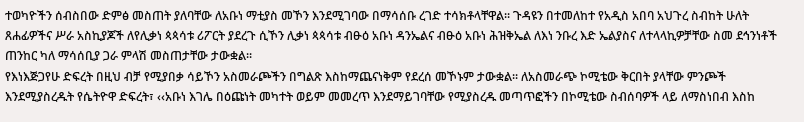ተወካዮችን ሰብስበው ድምፅ መስጠት ያለባቸው ለአቡነ ማቲያስ መኾን እንደሚገባው በማሳሰቡ ረገድ ተሳክቶላቸዋል፡፡ ጉዳዩን በተመለከተ የአዲስ አበባ አህጉረ ስብከት ሁለት ጸሐፊዎችና ሥራ አስኪያጆች ለየሊቃነ ጳጳሳቱ ሪፖርት ያደረጉ ሲኾን ሊቃነ ጳጳሳቱ ብፁዕ አቡነ ዳንኤልና ብፁዕ አቡነ ሕዝቅኤል ለእነ ንቡረ እድ ኤልያስና ለተላላኪዎቻቸው ስመ ደኅንነቶች ጠንከር ካለ ማሳሰቢያ ጋራ ምላሽ መስጠታቸው ታውቋል፡፡
የእነእጅጋየሁ ድፍረት በዚህ ብቻ የሚያበቃ ሳይኾን አስመራጮችን በግልጽ እስከማጨናነቅም የደረሰ መኾኑም ታውቋል፡፡ ለአስመራጭ ኮሚቴው ቅርበት ያላቸው ምንጮች እንደሚያስረዱት የሴትዮዋ ድፍረት፣ ‹‹አቡነ እገሌ በዕጩነት መካተት ወይም መመረጥ እንደማይገባቸው የሚያስረዱ መጣጥፎችን በኮሚቴው ስብሰባዎች ላይ ለማስነበብ እስከ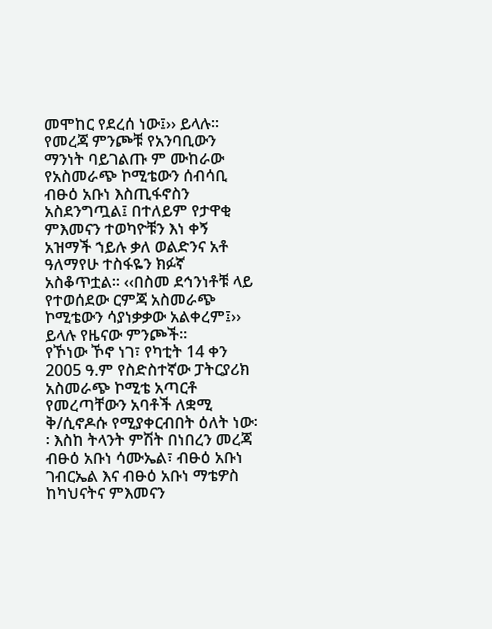መሞከር የደረሰ ነው፤›› ይላሉ፡፡ የመረጃ ምንጮቹ የአንባቢውን ማንነት ባይገልጡ ም ሙከራው የአስመራጭ ኮሚቴውን ሰብሳቢ ብፁዕ አቡነ እስጢፋኖስን አስደንግጧል፤ በተለይም የታዋቂ ምእመናን ተወካዮቹን እነ ቀኝ አዝማች ኀይሉ ቃለ ወልድንና አቶ ዓለማየሁ ተስፋዬን ክፉኛ አስቆጥቷል፡፡ ‹‹በስመ ደኅንነቶቹ ላይ የተወሰደው ርምጃ አስመራጭ ኮሚቴውን ሳያነቃቃው አልቀረም፤›› ይላሉ የዜናው ምንጮች፡፡
የኾነው ኾኖ ነገ፣ የካቲት 14 ቀን 2005 ዓ.ም የስድስተኛው ፓትርያሪክ አስመራጭ ኮሚቴ አጣርቶ የመረጣቸውን አባቶች ለቋሚ ቅ/ሲኖዶሱ የሚያቀርብበት ዕለት ነው፡፡ እስከ ትላንት ምሽት በነበረን መረጃ ብፁዕ አቡነ ሳሙኤል፣ ብፁዕ አቡነ ገብርኤል እና ብፁዕ አቡነ ማቴዎስ ከካህናትና ምእመናን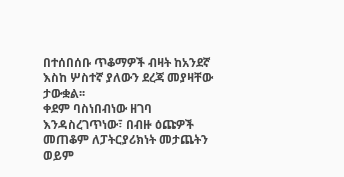በተሰበሰቡ ጥቆማዎች ብዛት ከአንደኛ እስከ ሦስተኛ ያለውን ደረጃ መያዛቸው ታውቋል፡፡
ቀደም ባስነበብነው ዘገባ እንዳስረገጥነው፣ በብዙ ዕጩዎች መጠቆም ለፓትርያሪክነት መታጨትን ወይም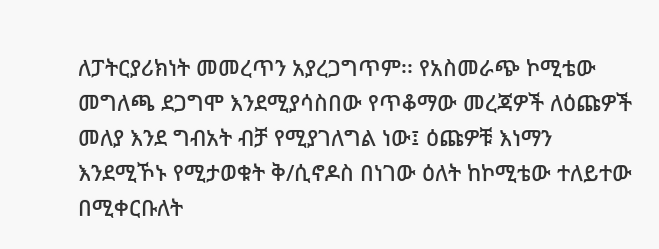ለፓትርያሪክነት መመረጥን አያረጋግጥም፡፡ የአስመራጭ ኮሚቴው መግለጫ ደጋግሞ እንደሚያሳስበው የጥቆማው መረጃዎች ለዕጩዎች መለያ እንደ ግብአት ብቻ የሚያገለግል ነው፤ ዕጩዎቹ እነማን እንደሚኾኑ የሚታወቁት ቅ/ሲኖዶስ በነገው ዕለት ከኮሚቴው ተለይተው በሚቀርቡለት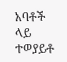አባቶች ላይ ተወያይቶ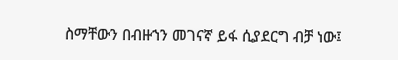ስማቸውን በብዙኀን መገናኛ ይፋ ሲያደርግ ብቻ ነው፤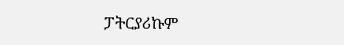ፓትርያሪኩም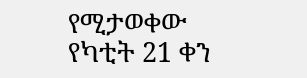የሚታወቀው የካቲት 21 ቀን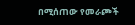በሚሰጠው የመራጮች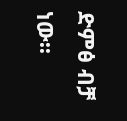ድምፅ ብቻ ነው፡፡